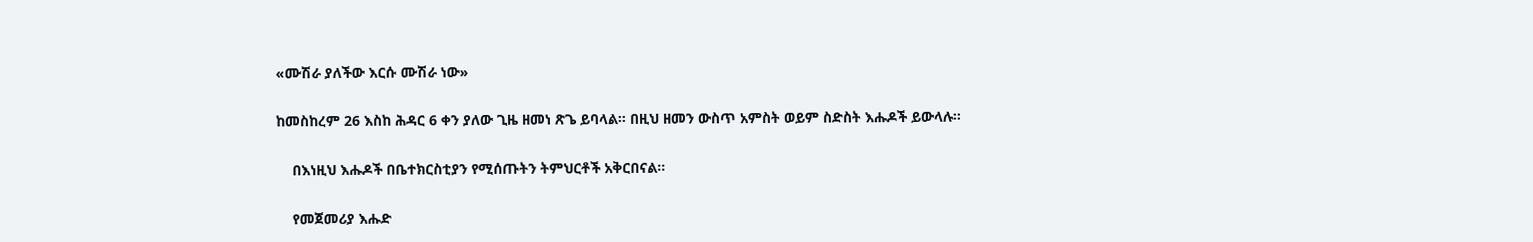«ሙሽራ ያለችው እርሱ ሙሽራ ነው»

ከመስከረም 26 እስከ ሕዳር 6 ቀን ያለው ጊዜ ዘመነ ጽጌ ይባላል፡፡ በዚህ ዘመን ውስጥ አምስት ወይም ስድስት እሑዶች ይውላሉ፡፡

    በእነዚህ እሑዶች በቤተክርስቲያን የሚሰጡትን ትምህርቶች አቅርበናል፡፡

    የመጀመሪያ እሑድ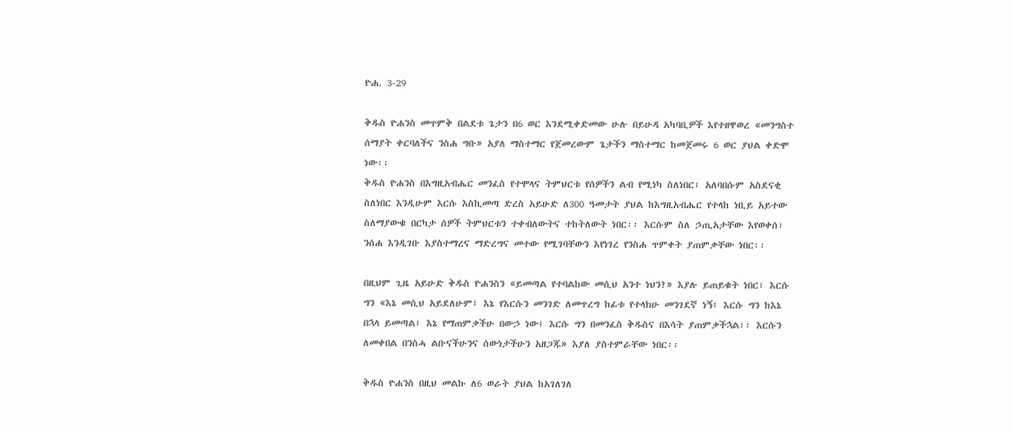ዮሐ. 3-29

ቅዱስ ዮሐንስ መጥምቅ በልደቱ ጌታን በ6 ወር እንደሚቀድመው ሁሉ በይሁዳ አካባቢዎች እየተዘዋወረ «መንግስተ ሰማያት ቀርባለችና ንስሐ ግቡ» አያለ ማስተማር የጀመረውም ጌታችን ማስተማር ከመጀመሩ 6 ወር ያህል ቀድሞ ነው፡፡
ቅዱስ ዮሐንስ በእግዚአብሔር መንፈስ የተሞላና ትምህርቱ የሰዎችን ልብ የሚነካ ስለነበር፣ አለባበሱም አስደናቂ ስለነበር እንዲሁም እርሱ እስኪመጣ ድረስ አይሁድ ለ300 ዓመታት ያህል ከእግዚአብሔር የተላከ ነቢይ አይተው ስለማያውቁ በርካታ ሰዎች ትምህርቱን ተቀብለውትና ተከትለውት ነበር፡፡ እርሱም ስለ ኃጢአታቸው እየወቀሰ፣ ንሰሐ እንዲገቡ እያስተማረና ማድረግና መተው የሚገባቸውን እየነገረ የንስሐ ጥምቀት ያጠምቃቸው ነበር፡፡

በዚህም ጊዜ አይሁድ ቅዱስ ዮሐንስን «ይመጣል የተባልከው መሲህ አንተ ነህን?» እያሉ ይጠይቁት ነበር፣ እርሱ ግን «እኔ መሲህ አይደለሁም፤ እኔ የእርሱን መንገድ ለመጥረግ ከፊቱ የተላክሁ መንገደኛ ነኝ፤ እርሱ ግን ከእኔ በኋላ ይመጣል፤ እኔ የማጠምቃችሁ በውኃ ነው፤ እርሱ ግን በመንፈስ ቅዱስና በእሳት ያጠምቃችኋል፡፡ እርሱን ለመቀበል በንስሓ ልቡናችሁንና ሰውነታችሁን አዘጋጁ» እያለ ያስተምራቸው ነበር፡፡

ቅዱስ ዮሐንስ በዚህ መልኩ ለ6 ወራት ያህል ከአገለገለ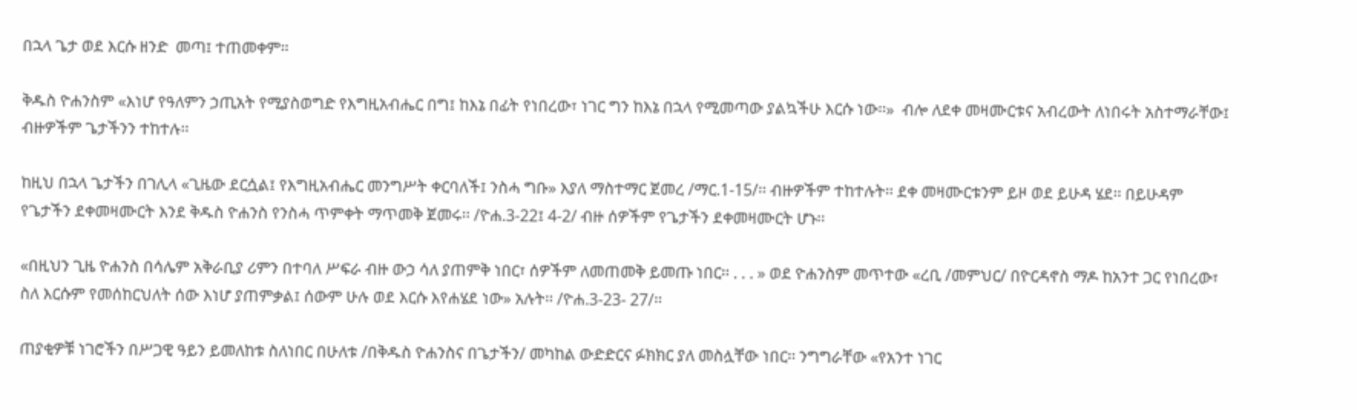በኋላ ጌታ ወደ እርሱ ዘንድ  መጣ፤ ተጠመቀም፡፡

ቅዱስ ዮሐንስም «እነሆ የዓለምን ኃጢአት የሚያስወግድ የእግዚአብሔር በግ፤ ከእኔ በፊት የነበረው፣ ነገር ግን ከእኔ በኋላ የሚመጣው ያልኳችሁ እርሱ ነው፡፡»  ብሎ ለደቀ መዛሙርቱና አብረውት ለነበሩት አስተማራቸው፤ ብዙዎችም ጌታችንን ተከተሉ፡፡

ከዚህ በኋላ ጌታችን በገሊላ «ጊዜው ደርሷል፤ የእግዚአብሔር መንግሥት ቀርባለች፤ ንስሓ ግቡ» እያለ ማስተማር ጀመረ /ማር.1-15/፡፡ ብዙዎችም ተከተሉት፡፡ ደቀ መዛሙርቱንም ይዞ ወደ ይሁዳ ሄደ፡፡ በይሁዳም የጌታችን ደቀመዛሙርት እንደ ቅዱስ ዮሐንስ የንስሓ ጥምቀት ማጥመቅ ጀመሩ፡፡ /ዮሐ.3-22፤ 4-2/ ብዙ ሰዎችም የጌታችን ደቀመዛሙርት ሆኑ፡፡

«በዚህን ጊዜ ዮሐንስ በሳሌም አቅራቢያ ሪምን በተባለ ሥፍራ ብዙ ውኃ ሳለ ያጠምቅ ነበር፣ ሰዎችም ለመጠመቅ ይመጡ ነበር፡፡ . . . » ወደ ዮሐንስም መጥተው «ረቢ /መምህር/ በዮርዳኖስ ማዶ ከአንተ ጋር የነበረው፣ ስለ እርሱም የመሰከርህለት ሰው እነሆ ያጠምቃል፤ ሰውም ሁሉ ወደ እርሱ እየሐሄደ ነው» አሉት፡፡ /ዮሐ.3-23- 27/፡፡

ጠያቂዎቹ ነገሮችን በሥጋዊ ዓይን ይመለከቱ ስለነበር በሁለቱ /በቅዱስ ዮሐንስና በጌታችን/ መካከል ውድድርና ፉክክር ያለ መስሏቸው ነበር፡፡ ንግግራቸው «የአንተ ነገር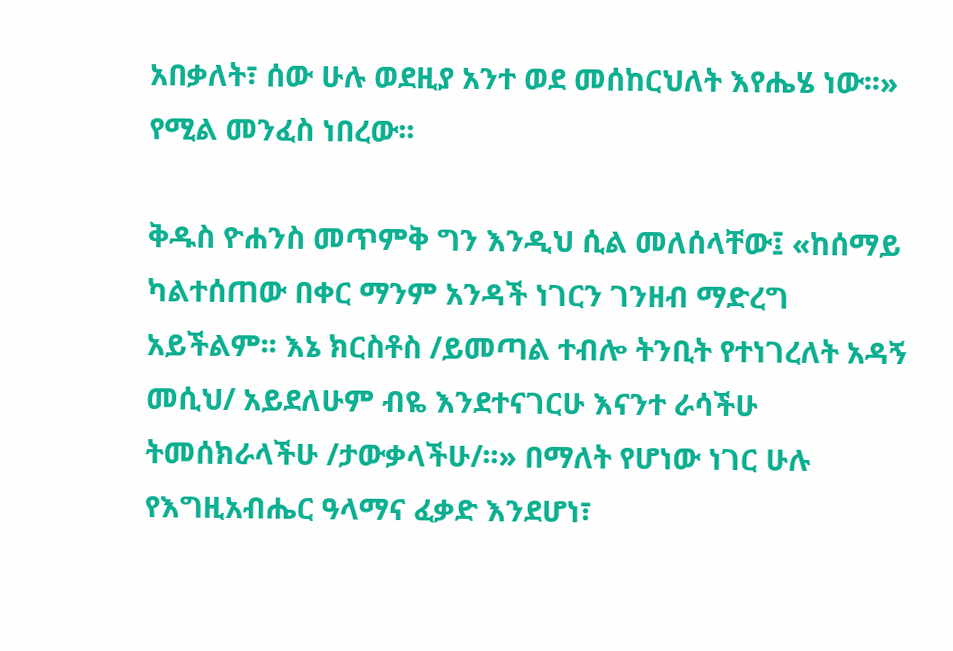አበቃለት፣ ሰው ሁሉ ወደዚያ አንተ ወደ መሰከርህለት እየሔሄ ነው፡፡» የሚል መንፈስ ነበረው፡፡

ቅዱስ ዮሐንስ መጥምቅ ግን እንዲህ ሲል መለሰላቸው፤ «ከሰማይ ካልተሰጠው በቀር ማንም አንዳች ነገርን ገንዘብ ማድረግ አይችልም፡፡ እኔ ክርስቶስ /ይመጣል ተብሎ ትንቢት የተነገረለት አዳኝ መሲህ/ አይደለሁም ብዬ እንደተናገርሁ እናንተ ራሳችሁ ትመሰክራላችሁ /ታውቃላችሁ/፡፡» በማለት የሆነው ነገር ሁሉ የእግዚአብሔር ዓላማና ፈቃድ እንደሆነ፣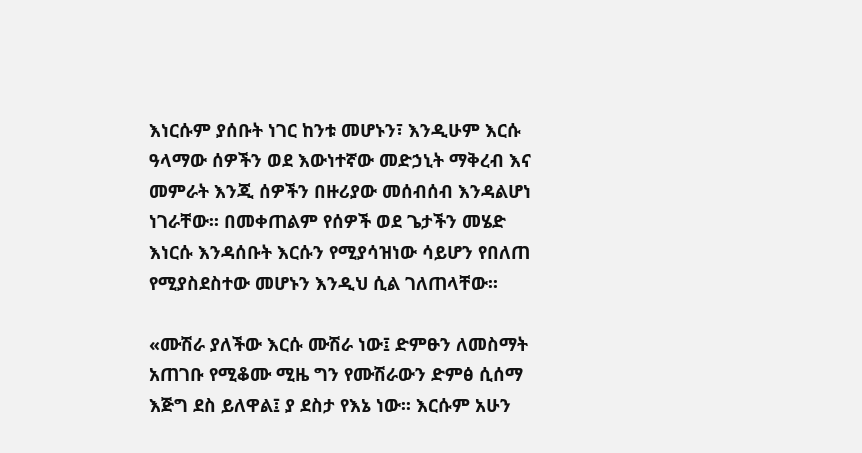እነርሱም ያሰቡት ነገር ከንቱ መሆኑን፣ እንዲሁም እርሱ ዓላማው ሰዎችን ወደ እውነተኛው መድኃኒት ማቅረብ እና መምራት እንጂ ሰዎችን በዙሪያው መሰብሰብ እንዳልሆነ ነገራቸው፡፡ በመቀጠልም የሰዎች ወደ ጌታችን መሄድ እነርሱ እንዳሰቡት እርሱን የሚያሳዝነው ሳይሆን የበለጠ የሚያስደስተው መሆኑን እንዲህ ሲል ገለጠላቸው፡፡

«ሙሽራ ያለችው እርሱ ሙሽራ ነው፤ ድምፁን ለመስማት አጠገቡ የሚቆሙ ሚዜ ግን የሙሽራውን ድምፅ ሲሰማ እጅግ ደስ ይለዋል፤ ያ ደስታ የእኔ ነው፡፡ እርሱም አሁን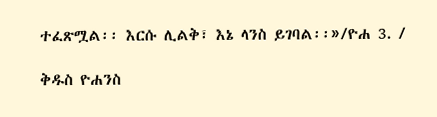ተፈጽሟል፡፡ እርሱ ሊልቅ፣ እኔ ላንስ ይገባል፡፡»/ዮሐ 3. /

ቅዱስ ዮሐንስ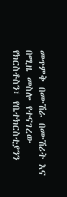መጥምቅ በሙሽራ በሙሽሪት እና በሚዜ መስሎ የተናገረው የክርስቶስን፣ የቤተክርስቲያንን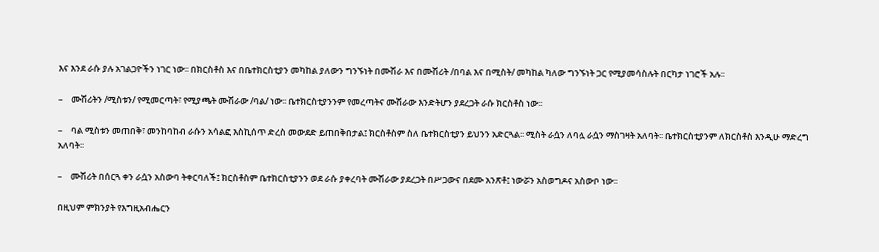እና እንደ ራሱ ያሉ አገልጋዮችን ነገር ነው፡፡ በክርስቶስ እና በቤተክርስቲያን መካከል ያለውን ግንኙነት በሙሽራ እና በሙሽሪት /በባል እና በሚስት/ መካከል ካለው ግንኙነት ጋር የሚያመሳስሉት በርካታ ነገሮች አሉ፡፡

–    ሙሽሪትን /ሚስቱን/ የሚመርጣት፣ የሚያጫት ሙሽራው /ባል/ ነው፡፡ ቤተክርስቲያንንም የመረጣትና ሙሽራው እንድትሆን ያደረጋት ራሱ ክርስቶስ ነው፡፡

–    ባል ሚስቱን መጠበቅ፣ መንከባከብ ራሱን አሳልፎ እስኪሰጥ ድረስ መውደድ ይጠበቅበታል፤ ክርስቶስም ስለ ቤተክርስቲያን ይህንን አድርጓል፡፡ ሚስት ራሷን ለባሏ ራሷን ማስገዛት አለባት፡፡ ቤተክርስቲያንም ለክርስቶስ እንዲሁ ማድረግ አለባት፡፡

–    ሙሽሪት በሰርጓ ቀን ራሷን አስውባ ትቀርባለች፤ ክርስቶስም ቤተክርስቲያንን ወደ ራሱ ያቀረባት ሙሽራው ያደረጋት በሥጋውና በደሙ አንጽቶ፤ ነውሯን አስወግዶና አስውቦ ነው፡፡

በዚህም ምክንያት የእግዚአብሔርን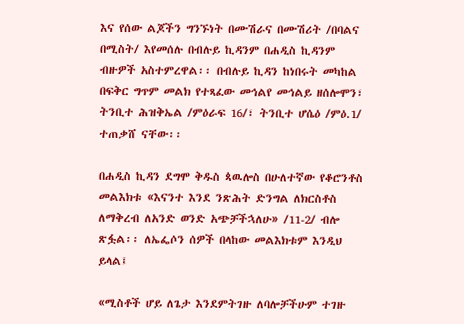እና የሰው ልጆችን ግንኙነት በሙሽራና በሙሽሪት /በባልና በሚስት/ እየመሰሉ በብሉይ ኪዳንም በሐዲስ ኪዳንም ብዙዎች አስተምረዋል፡፡ በብሉይ ኪዳን ከነበሩት መካከል በፍቅር ግጥም መልክ የተጻፈው መኅልየ መኅልይ ዘሰሎሞን፣ ትንቢተ ሕዝቅኤል /ምዕራፍ 16/፣ ትንቢተ ሆሴዕ /ምዕ.1/ ተጠቃሸ ናቸው፡፡

በሐዲስ ኪዳን ደግሞ ቅዱስ ጳዉሎስ በሁለተኛው የቆሮንቶስ መልእክቱ «እናንተ እንደ ንጽሕት ድንግል ለክርስቶስ ለማቅረብ ለአንድ ወንድ አጭቻችኋለሁ» /11-2/ ብሎ ጽፏል፡፡ ለኤፌሶን ሰዎች በላከው መልእክቱም እንዲህ ይላል፤

«ሚስቶች ሆይ ለጌታ እንደምትገዙ ለባሎቻችሁም ተገዙ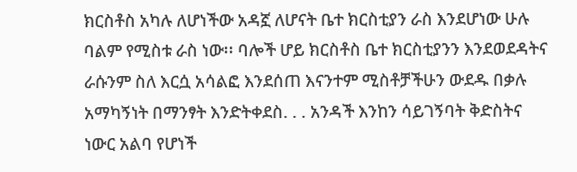ክርስቶስ አካሉ ለሆነችው አዳኟ ለሆናት ቤተ ክርስቲያን ራስ እንደሆነው ሁሉ ባልም የሚስቱ ራስ ነው፡፡ ባሎች ሆይ ክርስቶስ ቤተ ክርስቲያንን እንደወደዳትና ራሱንም ስለ እርሷ አሳልፎ እንደሰጠ እናንተም ሚስቶቻችሁን ውደዱ በቃሉ አማካኝነት በማንፃት እንድትቀደስ. . . አንዳች እንከን ሳይገኝባት ቅድስትና ነውር አልባ የሆነች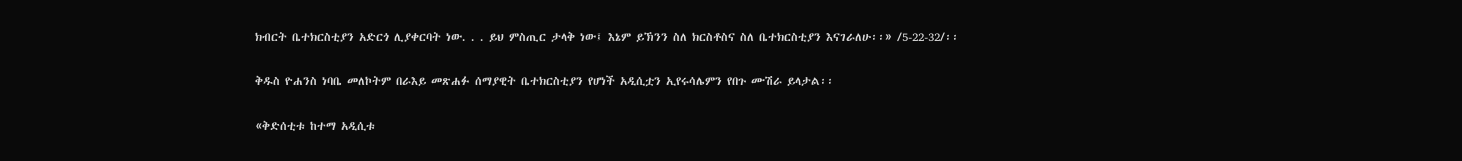ክብርት ቤተክርስቲያን አድርጎ ሊያቀርባት ነው. . . ይህ ምስጢር ታላቅ ነው፤ እኔም ይኽንን ስለ ክርስቶስና ስለ ቤተክርስቲያን እናገራለሁ፡፡» /5-22-32/፡፡

ቅዱስ ዮሐንስ ነባቤ መለኮትም በራእይ መጽሐፉ ሰማያዊት ቤተክርስቲያን የሆነች አዲሲቷን ኢየሩሳሌምን የበጉ ሙሽራ ይላታል፡፡

«ቅድሰቲቱ ከተማ አዲሲቱ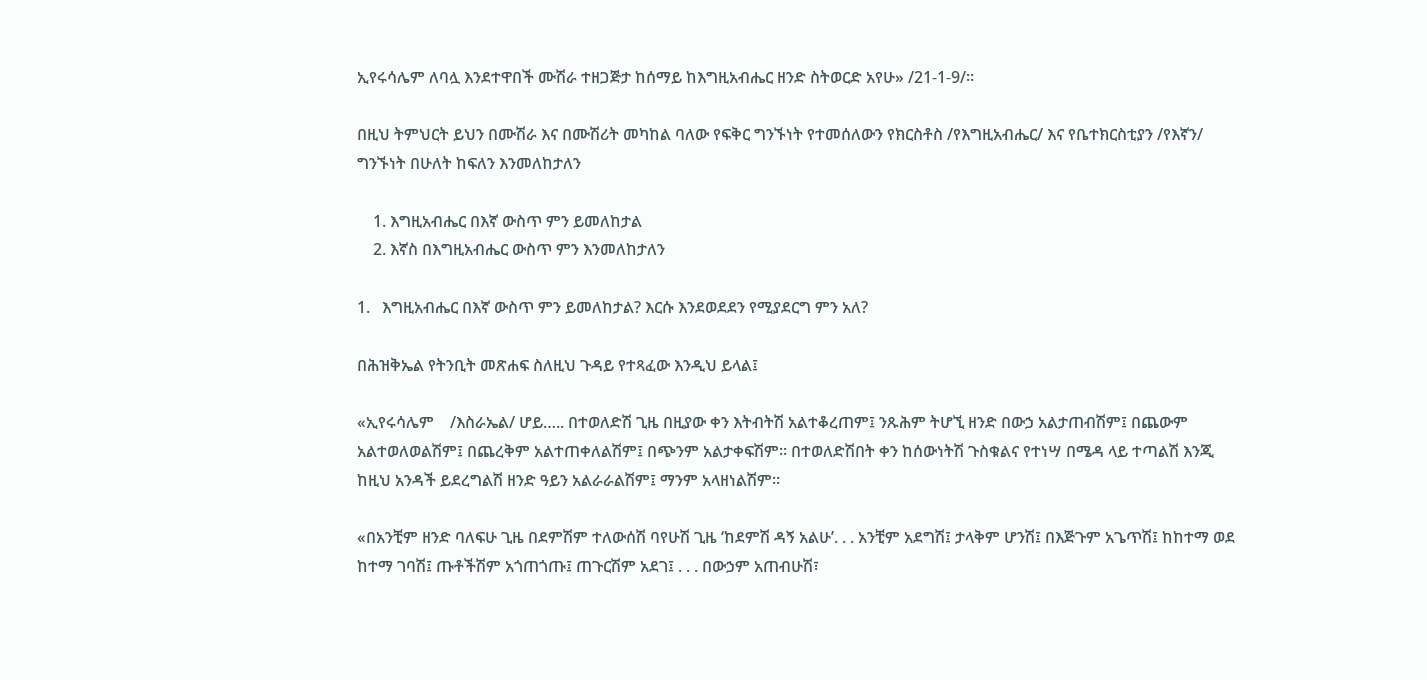ኢየሩሳሌም ለባሏ እንደተዋበች ሙሽራ ተዘጋጅታ ከሰማይ ከእግዚአብሔር ዘንድ ስትወርድ አየሁ» /21-1-9/፡፡

በዚህ ትምህርት ይህን በሙሽራ እና በሙሽሪት መካከል ባለው የፍቅር ግንኙነት የተመሰለውን የክርስቶስ /የእግዚአብሔር/ እና የቤተክርስቲያን /የእኛን/ ግንኙነት በሁለት ከፍለን እንመለከታለን

    1. እግዚአብሔር በእኛ ውስጥ ምን ይመለከታል
    2. እኛስ በእግዚአብሔር ውስጥ ምን እንመለከታለን

1.   እግዚአብሔር በእኛ ውስጥ ምን ይመለከታል? እርሱ እንደወደደን የሚያደርግ ምን አለ?

በሕዝቅኤል የትንቢት መጽሐፍ ስለዚህ ጉዳይ የተጻፈው እንዲህ ይላል፤

«ኢየሩሳሌም    /እስራኤል/ ሆይ….. በተወለድሽ ጊዜ በዚያው ቀን እትብትሽ አልተቆረጠም፤ ንጹሕም ትሆኚ ዘንድ በውኃ አልታጠብሽም፤ በጨውም አልተወለወልሽም፤ በጨረቅም አልተጠቀለልሽም፤ በጭንም አልታቀፍሽም፡፡ በተወለድሽበት ቀን ከሰውነትሽ ጉስቁልና የተነሣ በሜዳ ላይ ተጣልሽ እንጂ ከዚህ አንዳች ይደረግልሽ ዘንድ ዓይን አልራራልሽም፤ ማንም አላዘነልሽም፡፡

«በአንቺም ዘንድ ባለፍሁ ጊዜ በደምሽም ተለውሰሽ ባየሁሽ ጊዜ ‘ከደምሽ ዳኝ አልሁ’. . . አንቺም አደግሽ፤ ታላቅም ሆንሽ፤ በእጅጉም አጌጥሽ፤ ከከተማ ወደ ከተማ ገባሽ፤ ጡቶችሽም አጎጠጎጡ፤ ጠጉርሽም አደገ፤ . . . በውኃም አጠብሁሽ፣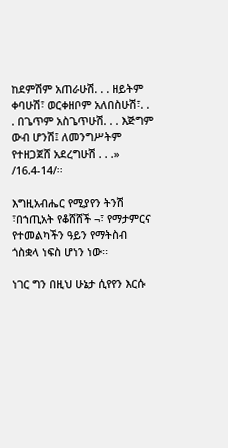ከደምሽም አጠራሁሽ. . . ዘይትም ቀባሁሽ፣ ወርቀዘቦም አለበስሁሽ፣. . . በጌጥም አስጌጥሁሽ. . . እጅግም ውብ ሆንሽ፤ ለመንግሥትም የተዘጋጀሸ አደረግሁሽ . . .» /16.4-14/፡፡

እግዚአብሔር የሚያየን ትንሽ ፣በኀጢአት የቆሸሸች ¬፣ የማታምርና የተመልካችን ዓይን የማትስብ ጎስቋላ ነፍስ ሆነን ነው፡፡

ነገር ግን በዚህ ሁኔታ ሲየየን እርሱ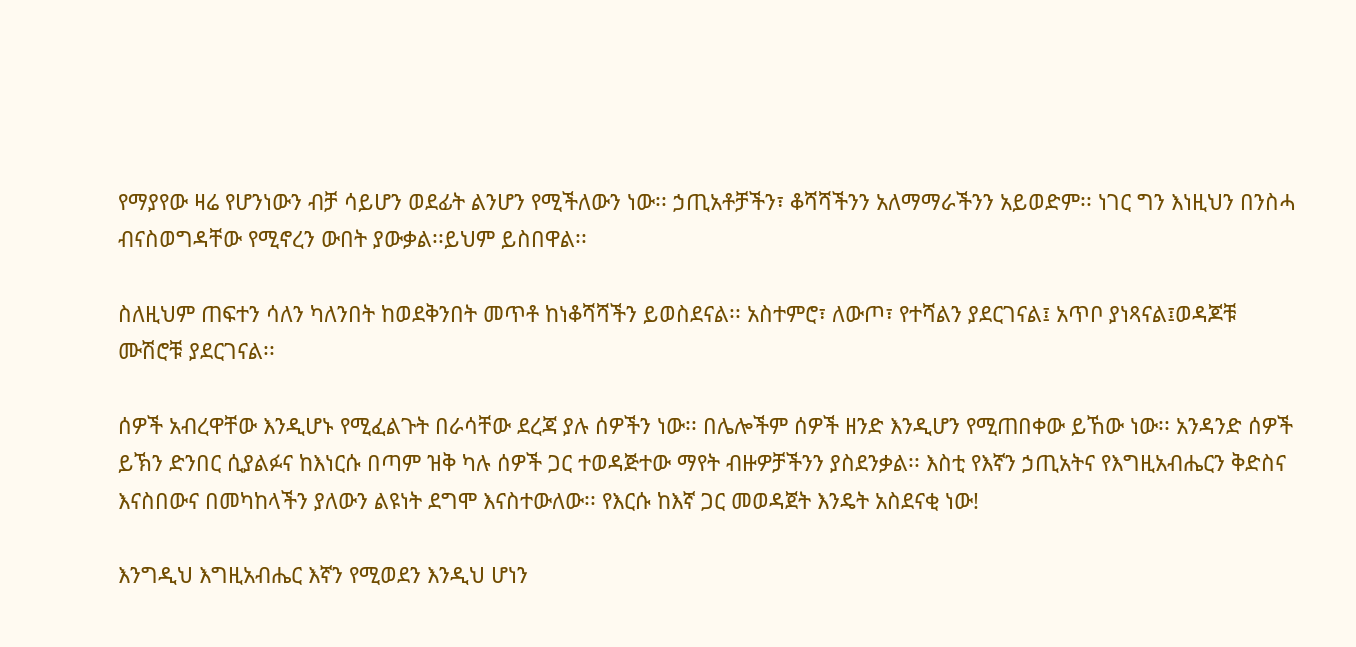የማያየው ዛሬ የሆንነውን ብቻ ሳይሆን ወደፊት ልንሆን የሚችለውን ነው፡፡ ኃጢአቶቻችን፣ ቆሻሻችንን አለማማራችንን አይወድም፡፡ ነገር ግን እነዚህን በንስሓ ብናስወግዳቸው የሚኖረን ውበት ያውቃል፡፡ይህም ይስበዋል፡፡

ስለዚህም ጠፍተን ሳለን ካለንበት ከወደቅንበት መጥቶ ከነቆሻሻችን ይወስደናል፡፡ አስተምሮ፣ ለውጦ፣ የተሻልን ያደርገናል፤ አጥቦ ያነጻናል፤ወዳጆቹ ሙሽሮቹ ያደርገናል፡፡

ሰዎች አብረዋቸው እንዲሆኑ የሚፈልጉት በራሳቸው ደረጃ ያሉ ሰዎችን ነው፡፡ በሌሎችም ሰዎች ዘንድ እንዲሆን የሚጠበቀው ይኸው ነው፡፡ አንዳንድ ሰዎች ይኽን ድንበር ሲያልፉና ከእነርሱ በጣም ዝቅ ካሉ ሰዎች ጋር ተወዳጅተው ማየት ብዙዎቻችንን ያስደንቃል፡፡ እስቲ የእኛን ኃጢአትና የእግዚአብሔርን ቅድስና እናስበውና በመካከላችን ያለውን ልዩነት ደግሞ እናስተውለው፡፡ የእርሱ ከእኛ ጋር መወዳጀት እንዴት አስደናቂ ነው!

እንግዲህ እግዚአብሔር እኛን የሚወደን እንዲህ ሆነን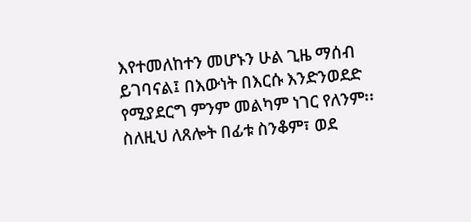እየተመለከተን መሆኑን ሁል ጊዜ ማሰብ ይገባናል፤ በእውነት በእርሱ እንድንወደድ የሚያደርግ ምንም መልካም ነገር የለንም፡፡    ስለዚህ ለጸሎት በፊቱ ስንቆም፣ ወደ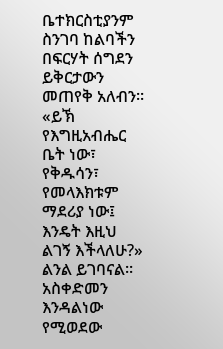ቤተክርስቲያንም ስንገባ ከልባችን በፍርሃት ሰግደን ይቅርታውን መጠየቅ አለብን፡፡ «ይኽ የእግዚአብሔር ቤት ነው፣ የቅዱሳን፣ የመላእክቱም ማደሪያ ነው፤ እንዴት እዚህ ልገኝ እችላለሁ?» ልንል ይገባናል፡፡ አስቀድመን እንዳልነው የሚወደው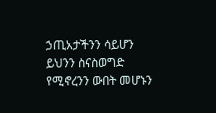ኃጢአታችንን ሳይሆን ይህንን ስናስወግድ የሚኖረንን ውበት መሆኑን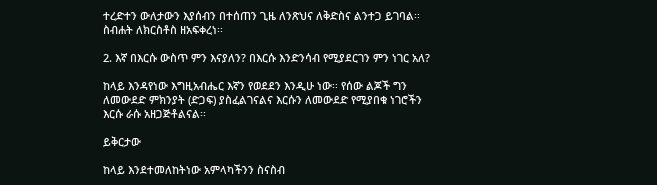ተረድተን ውለታውን እያሰብን በተሰጠን ጊዜ ለንጽህና ለቅድስና ልንተጋ ይገባል፡፡ስብሐት ለክርስቶስ ዘአፍቀረነ፡፡

2. እኛ በእርሱ ውስጥ ምን እናያለን? በእርሱ እንድንሳብ የሚያደርገን ምን ነገር አለ?

ከላይ እንዳየነው እግዚአብሔር እኛን የወደደን እንዲሁ ነው፡፡ የሰው ልጆች ግን ለመውደድ ምክንያት (ድጋፍ) ያስፈልገናልና እርሱን ለመውደድ የሚያበቁ ነገሮችን እርሱ ራሱ አዘጋጅቶልናል፡፡

ይቅርታው

ከላይ እንደተመለከትነው አምላካችንን ስናስብ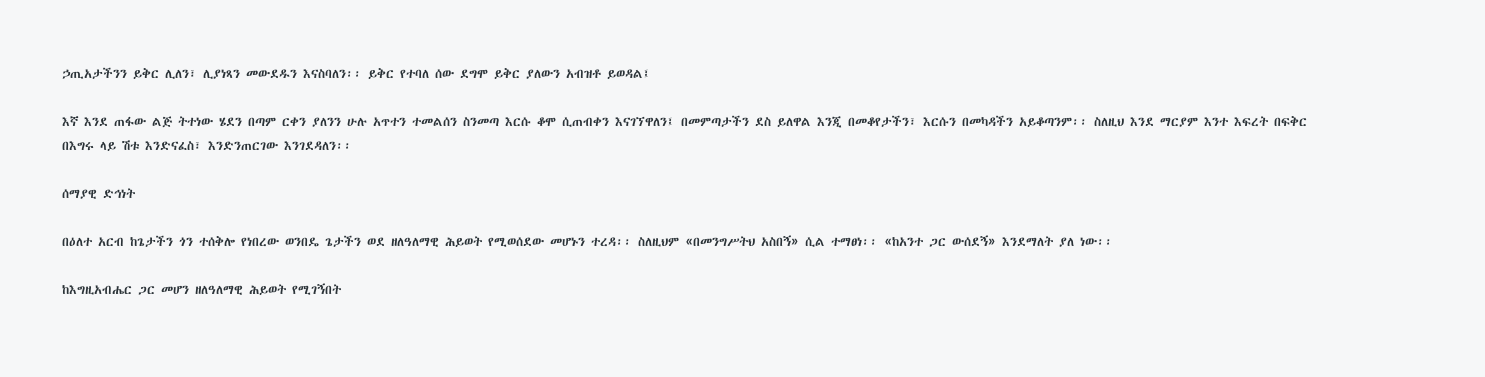ኃጢአታችንን ይቅር ሊለን፣ ሊያነጻን መውደዱን እናስባለን፡፡ ይቅር የተባለ ሰው ደግሞ ይቅር ያለውን አብዝቶ ይወዳል፤

እኛ እንደ ጠፋው ልጅ ትተነው ሄደን በጣም ርቀን ያለንን ሁሉ አጥተን ተመልሰን ስንመጣ እርሱ ቆሞ ሲጠብቀን እናገኘዋለን፤ በመምጣታችን ደስ ይለዋል እንጂ በመቆየታችን፣ እርሱን በመካዳችን አይቆጣንም፡፡ ስለዚህ እንደ ማርያም እንተ እፍረት በፍቅር በእግሩ ላይ ሽቱ እንድናፈስ፣ እንድንጠርገው እንገደዳለን፡፡

ሰማያዊ ድኅነት

በዕለተ አርብ ከጌታችን ጎን ተሰቅሎ የነበረው ወንበዴ ጌታችን ወደ ዘለዓለማዊ ሕይወት የሚወሰደው መሆኑን ተረዳ፡፡ ስለዚህም «በመንግሥትህ አስበኝ» ሲል ተማፀነ፡፡ «ከአንተ ጋር ውሰደኝ» እንደማለት ያለ ነው፡፡

ከእግዚአብሔር ጋር መሆን ዘለዓለማዊ ሕይወት የሚገኝበት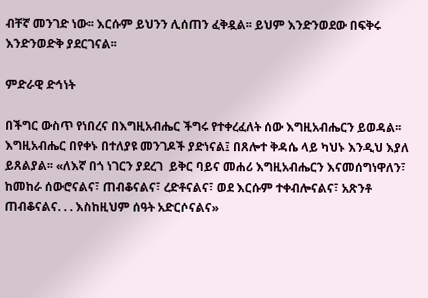ብቸኛ መንገድ ነው፡፡ እርሱም ይህንን ሊሰጠን ፈቅዷል፡፡ ይህም እንድንወደው በፍቅሩ እንድንወድቅ ያደርገናል፡፡

ምድራዊ ድኅነት

በችግር ውስጥ የነበረና በእግዚአብሔር ችግሩ የተቀረፈለት ሰው እግዚአብሔርን ይወዳል፡፡ እግዚአብሔር በየቀኑ በተለያዩ መንገዶች ያድነናል፤ በጸሎተ ቅዳሴ ላይ ካህኑ እንዲህ እያለ ይጸልያል፡፡ «ለእኛ በጎ ነገርን ያደረገ  ይቅር ባይና መሐሪ እግዚአብሔርን እናመሰግነዋለን፣ ከመከራ ሰውሮናልና፣ ጠብቆናልና፣ ረድቶናልና፣ ወደ እርሱም ተቀብሎናልና፣ አጽንቶ ጠብቆናልና. . . እስከዚህም ሰዓት አድርሶናልና»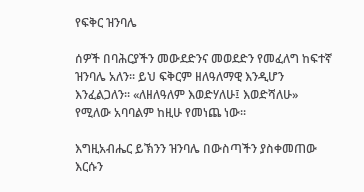የፍቅር ዝንባሌ

ሰዎች በባሕርያችን መውደድንና መወደድን የመፈለግ ከፍተኛ ዝንባሌ አለን፡፡ ይህ ፍቅርም ዘለዓለማዊ እንዲሆን እንፈልጋለን፡፡ «ለዘለዓለም እወድሃለሁ፤ እወድሻለሁ» የሚለው አባባልም ከዚሁ የመነጨ ነው፡፡

እግዚአብሔር ይኽንን ዝንባሌ በውስጣችን ያስቀመጠው እርሱን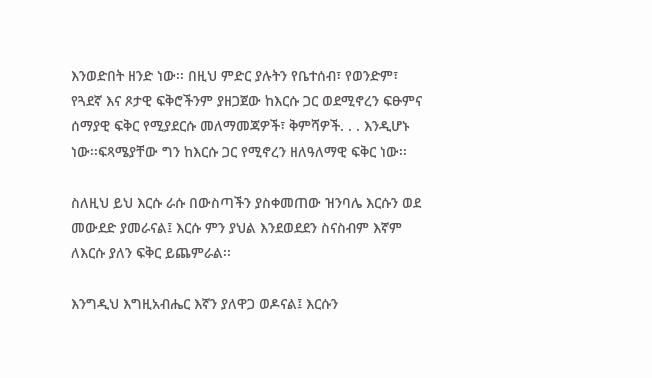እንወድበት ዘንድ ነው፡፡ በዚህ ምድር ያሉትን የቤተሰብ፣ የወንድም፣ የጓደኛ እና ጾታዊ ፍቅሮችንም ያዘጋጀው ከእርሱ ጋር ወደሚኖረን ፍፁምና ሰማያዊ ፍቅር የሚያደርሱ መለማመጃዎች፣ ቅምሻዎች. . . እንዲሆኑ ነው፡፡ፍጻሜያቸው ግን ከእርሱ ጋር የሚኖረን ዘለዓለማዊ ፍቅር ነው፡፡

ስለዚህ ይህ እርሱ ራሱ በውስጣችን ያስቀመጠው ዝንባሌ እርሱን ወደ መውደድ ያመራናል፤ እርሱ ምን ያህል እንደወደደን ስናስብም እኛም ለእርሱ ያለን ፍቅር ይጨምራል፡፡

እንግዲህ እግዚአብሔር እኛን ያለዋጋ ወዶናል፤ እርሱን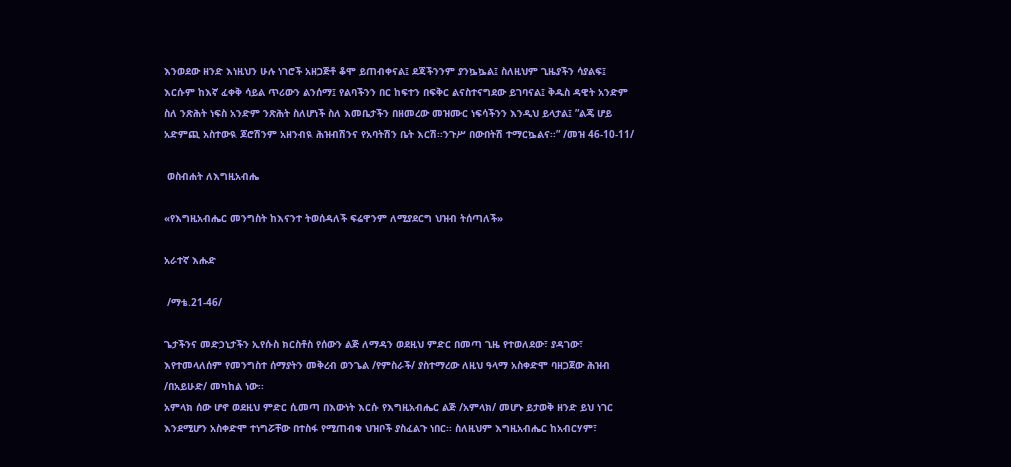እንወደው ዘንድ እነዚህን ሁሉ ነገሮች አዘጋጅቶ ቆሞ ይጠብቀናል፤ ደጃችንንም ያንኴኴል፤ ስለዚህም ጊዜያችን ሳያልፍ፤ እርሱም ከእኛ ፈቀቅ ሳይል ጥሪውን ልንሰማ፤ የልባችንን በር ከፍተን በፍቅር ልናስተናግደው ይገባናል፤ ቅዱስ ዳዊት አንድም ስለ ንጽሕት ነፍስ አንድም ንጽሕት ስለሆነች ስለ እመቤታችን በዘመረው መዝሙር ነፍሳችንን እንዲህ ይላታል፤ ”ልጄ ሆይ አድምጪ አስተውዪ ጆሮሽንም አዘንብዪ ሕዝብሽንና የአባትሽን ቤት እርሽ፡፡ንጉሥ በውበትሽ ተማርኴልና፡፡” /መዝ 46-10-11/

 ወስብሐት ለእግዚአብሔ

«የእግዚአብሔር መንግስት ከእናንተ ትወሰዳለች ፍሬዋንም ለሚያደርግ ህዝብ ትሰጣለች»

አራተኛ እሑድ

 /ማቴ.21-46/

ጌታችንና መድኃኒታችን ኢየሱስ ክርስቶስ የሰውን ልጅ ለማዳን ወደዚህ ምድር በመጣ ጊዜ የተወለደው፣ ያዳገው፣ እየተመላለሰም የመንግስተ ሰማያትን መቅረብ ወንጌል /የምስራች/ ያስተማረው ለዚህ ዓላማ አስቀድሞ ባዘጋጀው ሕዝብ /በአይሁድ/ መካከል ነው፡፡
አምላክ ሰው ሆኖ ወደዚህ ምድር ሲመጣ በእውነት እርሱ የእግዚአብሔር ልጅ /አምላክ/ መሆኑ ይታወቅ ዘንድ ይህ ነገር እንደሚሆን አስቀድሞ ተነግሯቸው በተስፋ የሚጠብቁ ህዝቦች ያስፈልጉ ነበር፡፡ ስለዚህም እግዚአብሔር ከአብርሃም፣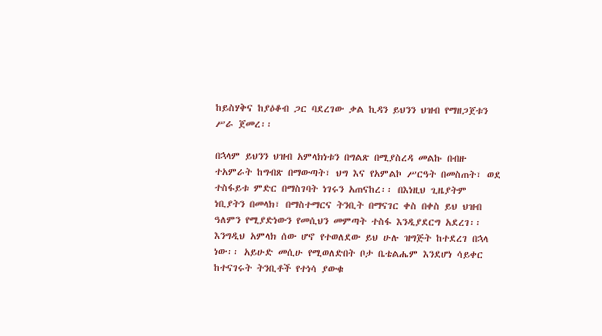ከይስሃቅና ከያዕቆብ ጋር ባደረገው ቃል ኪዳን ይህንን ህዝብ የማዘጋጀቱን ሥራ ጀመረ፡፡

በኋላም ይህንን ህዝብ አምላክነቱን በግልጽ በሚያስረዳ መልኩ በብዙ ተአምራት ከግብጽ በማውጣት፣ ህግ እና የአምልኮ ሥርዓት በመስጠት፣ ወደ ተስፋይቱ ምድር በማስገባት ነገሩን አጠናከረ፡፡ በእነዚህ ጊዜያትም ነቢያትን በመላክ፣ በማስተማርና ትንቢት በማናገር ቀስ በቀስ ይህ ህዝብ ዓለምን የሚያድነውን የመሲህን መምጣት ተስፋ እንዲያደርግ አደረገ፡፡ እንግዲህ አምላክ ሰው ሆኖ የተወለደው ይህ ሁሉ ዝግጅት ከተደረገ በኋላ ነው፡፡ አይሁድ መሲሁ የሚወለድበት ቦታ ቤቴልሔም እንደሆነ ሳይቀር ከተናገሩት ትንቢቶች የተነሳ ያውቁ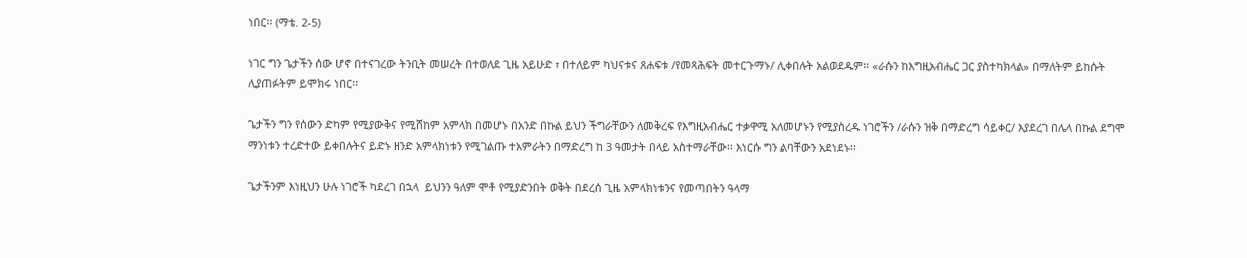ነበር፡፡ (ማቴ. 2-5)

ነገር ግን ጌታችን ሰው ሆኖ በተናገረው ትንቢት መሠረት በተወለደ ጊዜ አይሁድ ፣ በተለይም ካህናቱና ጸሐፍቱ /የመጻሕፍት መተርጉማኑ/ ሊቀበሉት አልወደዱም፡፡ «ራሱን ከእግዚአብሔር ጋር ያስተካክላል» በማለትም ይከሱት ሊያጠፉትም ይሞክሩ ነበር፡፡

ጌታችን ግን የሰውን ድካም የሚያውቅና የሚሸከም አምላክ በመሆኑ በአንድ በኩል ይህን ችግራቸውን ለመቅረፍ የእግዚአብሔር ተቃዋሚ አለመሆኑን የሚያስረዱ ነገሮችን /ራሱን ዝቅ በማድረግ ሳይቀር/ እያደረገ በሌላ በኩል ደግሞ ማንነቱን ተረድተው ይቀበሉትና ይድኑ ዘንድ አምላክነቱን የሚገልጡ ተአምራትን በማድረግ ከ 3 ዓመታት በላይ አስተማራቸው፡፡ እነርሱ ግን ልባቸውን አደነደኑ፡፡

ጌታችንም እነዚህን ሁሉ ነገሮች ካደረገ በኋላ  ይህንን ዓለም ሞቶ የሚያድንበት ወቅት በደረሰ ጊዜ አምላክነቱንና የመጣበትን ዓላማ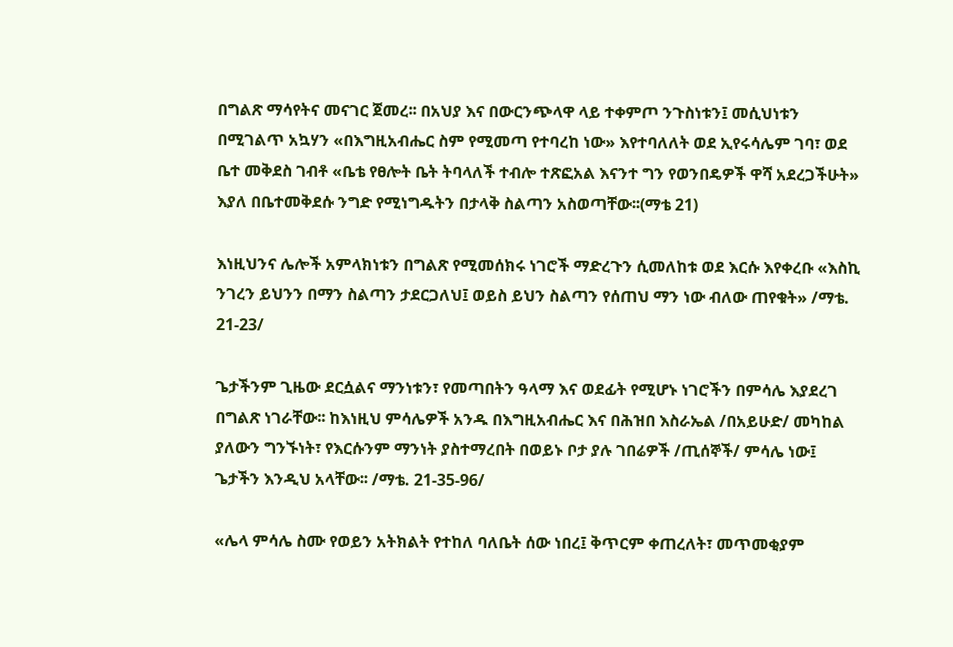በግልጽ ማሳየትና መናገር ጀመረ፡፡ በአህያ እና በውርንጭላዋ ላይ ተቀምጦ ንጉስነቱን፤ መሲህነቱን በሚገልጥ አኳሃን «በእግዚአብሔር ስም የሚመጣ የተባረከ ነው» እየተባለለት ወደ ኢየሩሳሌም ገባ፣ ወደ ቤተ መቅደስ ገብቶ «ቤቴ የፀሎት ቤት ትባላለች ተብሎ ተጽፎአል እናንተ ግን የወንበዴዎች ዋሻ አደረጋችሁት» እያለ በቤተመቅደሱ ንግድ የሚነግዱትን በታላቅ ስልጣን አስወጣቸው፡፡(ማቴ 21)

እነዚህንና ሌሎች አምላክነቱን በግልጽ የሚመሰክሩ ነገሮች ማድረጉን ሲመለከቱ ወደ እርሱ እየቀረቡ «እስኪ ንገረን ይህንን በማን ስልጣን ታደርጋለህ፤ ወይስ ይህን ስልጣን የሰጠህ ማን ነው ብለው ጠየቁት» /ማቴ. 21-23/

ጌታችንም ጊዜው ደርሷልና ማንነቱን፣ የመጣበትን ዓላማ እና ወደፊት የሚሆኑ ነገሮችን በምሳሌ እያደረገ በግልጽ ነገራቸው፡፡ ከእነዚህ ምሳሌዎች አንዱ በእግዚአብሔር እና በሕዝበ እስራኤል /በአይሁድ/ መካከል ያለውን ግንኙነት፣ የእርሱንም ማንነት ያስተማረበት በወይኑ ቦታ ያሉ ገበሬዎች /ጢሰኞች/ ምሳሌ ነው፤ ጌታችን እንዲህ አላቸው፡፡ /ማቴ. 21-35-96/

«ሌላ ምሳሌ ስሙ የወይን አትክልት የተከለ ባለቤት ሰው ነበረ፤ ቅጥርም ቀጠረለት፣ መጥመቂያም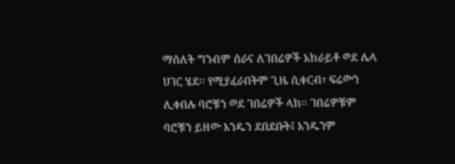ማሰለት ግንብም ሰራና ለገበሬዎች አከራይቶ ወደ ሌላ ሀገር ሄደ፡፡ የሚያፈራበትም ጊዜ ሲቀርብ፣ ፍሬውን ሊቀበሉ ባሮቹን ወደ ገበሬዎች ላከ፡፡ ገበሬዎቹም ባሮቹን ይዘው አንዱን ደበደቡት፤ አንዱንም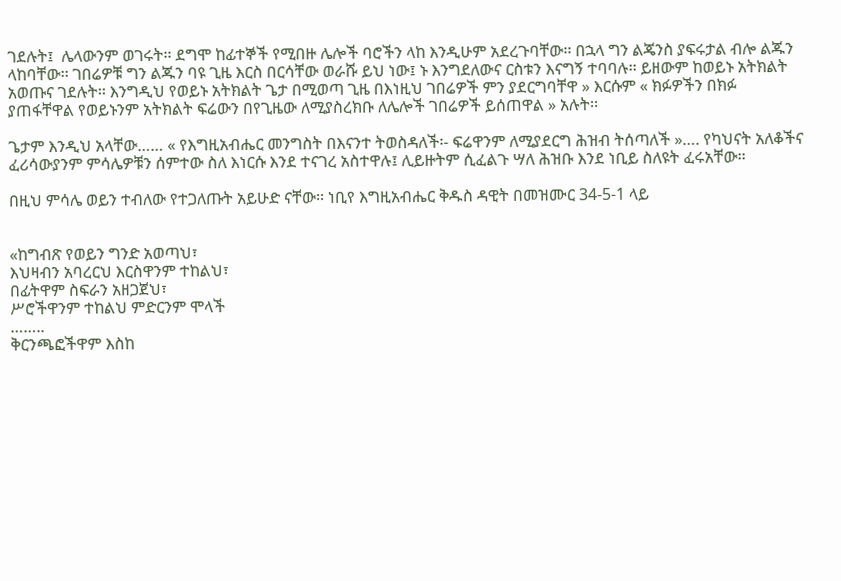ገደሉት፤  ሌላውንም ወገሩት፡፡ ደግሞ ከፊተኞች የሚበዙ ሌሎች ባሮችን ላከ እንዲሁም አደረጉባቸው፡፡ በኋላ ግን ልጄንስ ያፍሩታል ብሎ ልጁን ላከባቸው፡፡ ገበሬዎቹ ግን ልጁን ባዩ ጊዜ እርስ በርሳቸው ወራሹ ይህ ነው፤ ኑ እንግደለውና ርስቱን እናግኝ ተባባሉ፡፡ ይዘውም ከወይኑ አትክልት አወጡና ገደሉት፡፡ እንግዲህ የወይኑ አትክልት ጌታ በሚወጣ ጊዜ በእነዚህ ገበሬዎች ምን ያደርግባቸዋ » እርሱም « ክፉዎችን በክፉ ያጠፋቸዋል የወይኑንም አትክልት ፍሬውን በየጊዜው ለሚያስረክቡ ለሌሎች ገበሬዎች ይሰጠዋል » አሉት፡፡

ጌታም እንዲህ አላቸው…… « የእግዚአብሔር መንግስት በእናንተ ትወስዳለች፡- ፍሬዋንም ለሚያደርግ ሕዝብ ትሰጣለች »…. የካህናት አለቆችና ፈሪሳውያንም ምሳሌዎቹን ሰምተው ስለ እነርሱ እንደ ተናገረ አስተዋሉ፤ ሊይዙትም ሲፈልጉ ሣለ ሕዝቡ እንደ ነቢይ ስለዩት ፈሩአቸው፡፡

በዚህ ምሳሌ ወይን ተብለው የተጋለጡት አይሁድ ናቸው፡፡ ነቢየ እግዚአብሔር ቅዱስ ዳዊት በመዝሙር 34-5-1 ላይ


«ከግብጽ የወይን ግንድ አወጣህ፣
እህዛብን አባረርህ እርስዋንም ተከልህ፣
በፊትዋም ስፍራን አዘጋጀህ፣
ሥሮችዋንም ተከልህ ምድርንም ሞላች
……..
ቅርንጫፎችዋም እስከ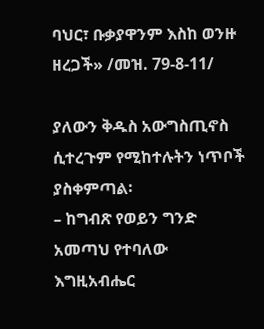ባህር፣ ቡቃያዋንም እስከ ወንዙ ዘረጋች» /መዝ. 79-8-11/

ያለውን ቅዱስ አውግስጢኖስ ሲተረጉም የሚከተሉትን ነጥቦች ያስቀምጣል፡
– ከግብጽ የወይን ግንድ አመጣህ የተባለው እግዚአብሔር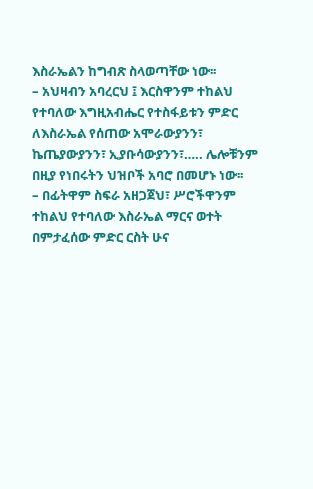እስራኤልን ከግብጽ ስላወጣቸው ነው፡፡
– አህዛብን አባረርህ ፤ እርስዋንም ተከልህ የተባለው እግዚአብሔር የተስፋይቱን ምድር ለእስራኤል የሰጠው አሞራውያንን፣ ኬጤያውያንን፣ ኢያቡሳውያንን፣….. ሌሎቹንም በዚያ የነበሩትን ህዝቦች አባሮ በመሆኑ ነው፡፡
– በፊትዋም ስፍራ አዘጋጀህ፣ ሥሮችዋንም ተከልህ የተባለው እስራኤል ማርና ወተት በምታፈሰው ምድር ርስት ሁና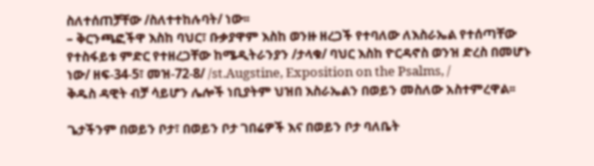ስለተሰጠቻቸው /ስለተተከሉባት/ ነው፡፡
– ቅርንጫፎችዋ እስከ ባህር፣ ቡቃያዋም እስከ ወንዙ ዘረጋች የተባለው ለእስራኤል የተሰጣቸው የተስፋይቱ ምድር የተዘረጋቸው ከሜዲትራንያን /ታላቁ/ ባህር እስከ ዮርዳኖስ ወንዝ ድረስ በመሆኑ ነው/ ዘፍ-34-5፣ መዝ-72-8/ /st.Augstine, Exposition on the Psalms, /
ቅዱስ ዳዊት ብቻ ሳይሆን ሌሎች ነቢያትም ህዝበ እስራኤልን በወይን መስለው አስተምረዋል፡፡

ጌታችንም በወይን ቦታ፣ በወይን ቦታ ገበሬዎች እና በወይን ቦታ ባለቤት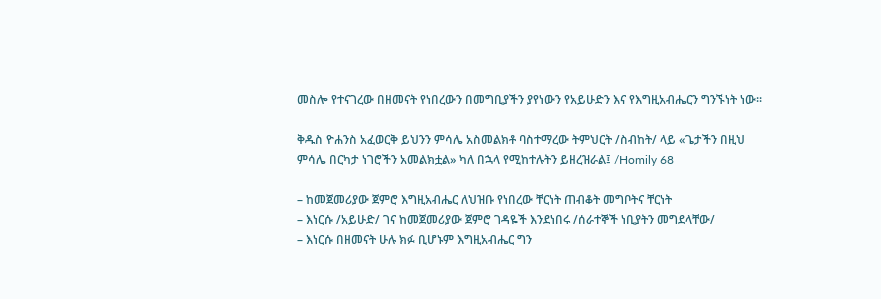መስሎ የተናገረው በዘመናት የነበረውን በመግቢያችን ያየነውን የአይሁድን እና የእግዚአብሔርን ግንኙነት ነው፡፡

ቅዱስ ዮሐንስ አፈወርቅ ይህንን ምሳሌ አስመልክቶ ባስተማረው ትምህርት /ስብከት/ ላይ «ጌታችን በዚህ ምሳሌ በርካታ ነገሮችን አመልክቷል» ካለ በኋላ የሚከተሉትን ይዘረዝራል፤ /Homily 68

– ከመጀመሪያው ጀምሮ እግዚአብሔር ለህዝቡ የነበረው ቸርነት ጠብቆት መግቦትና ቸርነት
– እነርሱ /አይሁድ/ ገና ከመጀመሪያው ጀምሮ ገዳዬች እንደነበሩ /ሰራተኞች ነቢያትን መግደላቸው/
– እነርሱ በዘመናት ሁሉ ክፉ ቢሆኑም እግዚአብሔር ግን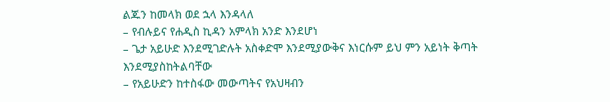ልጁን ከመላክ ወደ ኋላ እንዳላለ
– የብሉይና የሐዲስ ኪዳን አምላክ አንድ እንደሆነ
– ጌታ አይሁድ እንደሚገድሉት አስቀድሞ እንደሚያውቅና እነርሱም ይህ ምን አይነት ቅጣት እንደሚያስከትልባቸው
– የአይሁድን ከተስፋው መውጣትና የአህዛብን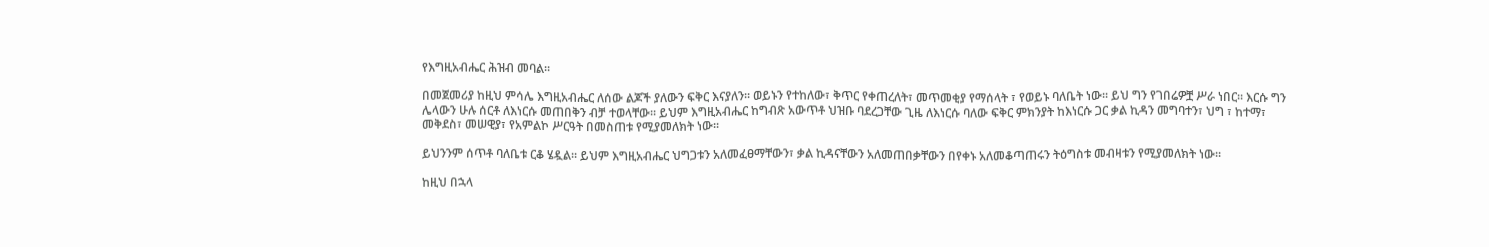የእግዚአብሔር ሕዝብ መባል፡፡

በመጀመሪያ ከዚህ ምሳሌ እግዚአብሔር ለሰው ልጆች ያለውን ፍቅር እናያለን፡፡ ወይኑን የተከለው፣ ቅጥር የቀጠረለት፣ መጥመቂያ የማሰላት ፣ የወይኑ ባለቤት ነው፡፡ ይህ ግን የገበሬዎቿ ሥራ ነበር፡፡ እርሱ ግን ሌላውን ሁሉ ሰርቶ ለእነርሱ መጠበቅን ብቻ ተወላቸው፡፡ ይህም እግዚአብሔር ከግብጽ አውጥቶ ህዝቡ ባደረጋቸው ጊዜ ለእነርሱ ባለው ፍቅር ምክንያት ከእነርሱ ጋር ቃል ኪዳን መግባተን፣ ህግ ፣ ከተማ፣ መቅደስ፣ መሠዊያ፣ የአምልኮ ሥርዓት በመስጠቱ የሚያመለክት ነው፡፡

ይህንንም ሰጥቶ ባለቤቱ ርቆ ሄዷል፡፡ ይህም እግዚአብሔር ህግጋቱን አለመፈፀማቸውን፣ ቃል ኪዳናቸውን አለመጠበቃቸውን በየቀኑ አለመቆጣጠሩን ትዕግስቱ መብዛቱን የሚያመለክት ነው፡፡

ከዚህ በኋላ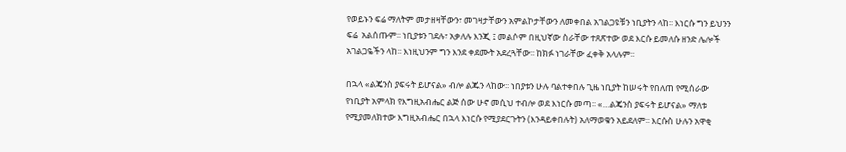የወይኑን ፍሬ ማለትም መታዘዛቸውን፣ መገዛታቸውን አምልኮታቸውን ለመቀበል አገልጋዩቹን ነቢያትን ላከ፡፡ እነርሱ ግን ይህንን ፍሬ  አልሰጡም፡፡ ነቢያቱን ገደሉ፣ አቃለሉ እንጂ ፤ መልሶም በዚህኛው ስራቸው ተጸጽተው ወደ እርሱ ይመለሱ ዘንድ ሌሎች አገልጋዬችን ላከ፡፡ እነዚህንም ግን እንደ ቀደሙት አደረጓቸው፡፡ ከክፉ ነገራቸው ፈቀቅ አላሉም፡፡

በኋላ «ልጄንስ ያፍሩት ይሆናል» ብሎ ልጁን ላከው፡፡ ነበያቱን ሁሉ ባልተቀበሉ ጊዜ ነቢያት ከሠሩት የበለጠ የሚሰራው የነቢያት አምላክ የእግዚአብሔር ልጅ ሰው ሁኖ መሲህ ተብሎ ወደ እነርሱ መጣ፡፡ «…ልጄንስ ያፍሩት ይሆናል» ማለቱ የሚያመለክተው እግዚአብሔር በኋላ እነርሱ የሚያደርጉትን (እንዳይቀበሉት) አለማወቁን አይደለም፡፡ እርሱስ ሁሉን አዋቂ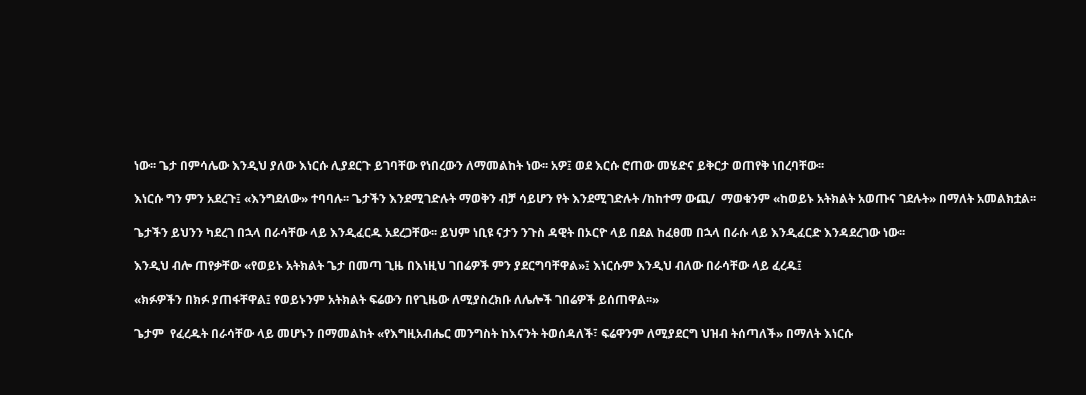ነው፡፡ ጌታ በምሳሌው እንዲህ ያለው እነርሱ ሊያደርጉ ይገባቸው የነበረውን ለማመልከት ነው፡፡ አዎ፤ ወደ እርሱ ሮጠው መሄድና ይቅርታ ወጠየቅ ነበረባቸው፡፡

እነርሱ ግን ምን አደረጉ፤ «እንግደለው» ተባባሉ፡፡ ጌታችን እንደሚገድሉት ማወቅን ብቻ ሳይሆን የት እንደሚገድሉት /ከከተማ ውጪ/  ማወቁንም «ከወይኑ አትክልት አወጡና ገደሉት» በማለት አመልክቷል፡፡

ጌታችን ይህንን ካደረገ በኋላ በራሳቸው ላይ እንዲፈርዱ አደረጋቸው፡፡ ይህም ነቢዩ ናታን ንጉስ ዳዊት በኦርዮ ላይ በደል ከፈፀመ በኋላ በራሱ ላይ እንዲፈርድ እንዳደረገው ነው፡፡

እንዲህ ብሎ ጠየቃቸው «የወይኑ አትክልት ጌታ በመጣ ጊዜ በእነዚህ ገበሬዎች ምን ያደርግባቸዋል»፤ እነርሱም እንዲህ ብለው በራሳቸው ላይ ፈረዱ፤

«ክፉዎችን በክፉ ያጠፋቸዋል፤ የወይኑንም አትክልት ፍሬውን በየጊዜው ለሚያስረክቡ ለሌሎች ገበሬዎች ይሰጠዋል፡፡»

ጌታም  የፈረዱት በራሳቸው ላይ መሆኑን በማመልከት «የእግዚአብሔር መንግስት ከእናንት ትወሰዳለች፣ ፍሬዋንም ለሚያደርግ ህዝብ ትሰጣለች» በማለት እነርሱ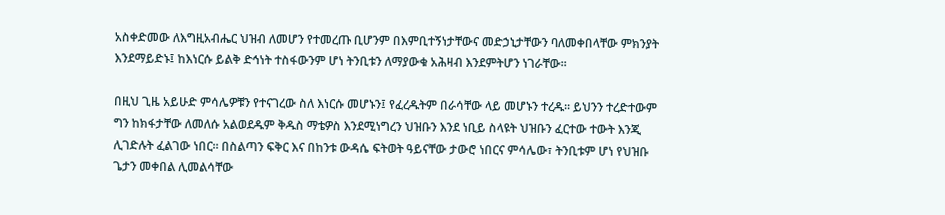አስቀድመው ለእግዚአብሔር ህዝብ ለመሆን የተመረጡ ቢሆንም በእምቢተኝነታቸውና መድኃኒታቸውን ባለመቀበላቸው ምክንያት እንደማይድኑ፤ ከእነርሱ ይልቅ ድኅነት ተስፋውንም ሆነ ትንቢቱን ለማያውቁ አሕዛብ እንደምትሆን ነገራቸው፡፡

በዚህ ጊዜ አይሁድ ምሳሌዎቹን የተናገረው ስለ እነርሱ መሆኑን፤ የፈረዱትም በራሳቸው ላይ መሆኑን ተረዱ፡፡ ይህንን ተረድተውም ግን ከክፋታቸው ለመለሱ አልወደዱም ቅዱስ ማቴዎስ እንደሚነግረን ህዝቡን እንደ ነቢይ ስላዩት ህዝቡን ፈርተው ተውት እንጂ ሊገድሉት ፈልገው ነበር፡፡ በስልጣን ፍቅር እና በከንቱ ውዳሴ ፍትወት ዓይናቸው ታውሮ ነበርና ምሳሌው፣ ትንቢቱም ሆነ የህዝቡ ጌታን መቀበል ሊመልሳቸው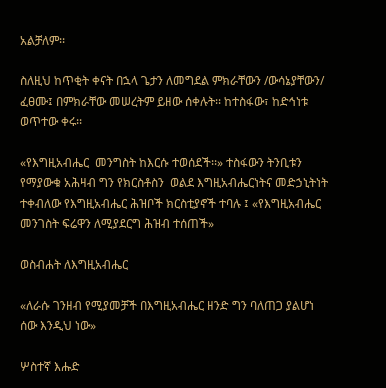አልቻለም፡፡

ስለዚህ ከጥቂት ቀናት በኋላ ጌታን ለመግደል ምክራቸውን /ውሳኔያቸውን/ ፈፀሙ፤ በምክራቸው መሠረትም ይዘው ሰቀሉት፡፡ ከተስፋው፣ ከድኅነቱ ወጥተው ቀሩ፡፡

«የእግዚአብሔር  መንግስት ከእርሱ ተወሰደች፡፡» ተስፋውን ትንቢቱን የማያውቁ አሕዛብ ግን የክርስቶስን  ወልደ እግዚአብሔርነትና መድኃኒትነት ተቀብለው የእግዚአብሔር ሕዝቦች ክርስቲያኖች ተባሉ ፤ «የእግዚአብሔር መንገስት ፍሬዋን ለሚያደርግ ሕዝብ ተሰጠች»

ወስብሐት ለእግዚአብሔር

«ለራሱ ገንዘብ የሚያመቻች በእግዚአብሔር ዘንድ ግን ባለጠጋ ያልሆነ ሰው እንዲህ ነው»

ሦስተኛ እሑድ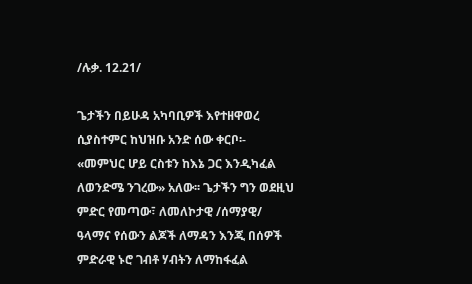/ሉቃ. 12.21/

ጌታችን በይሁዳ አካባቢዎች እየተዘዋወረ ሲያስተምር ከህዝቡ አንድ ሰው ቀርቦ፡- «መምህር ሆይ ርስቱን ከእኔ ጋር እንዲካፈል ለወንድሜ ንገረው» አለው፡፡ ጌታችን ግን ወደዚህ ምድር የመጣው፣ ለመለኮታዊ /ሰማያዊ/ ዓላማና የሰውን ልጆች ለማዳን እንጂ በሰዎች ምድራዊ ኑሮ ገብቶ ሃብትን ለማከፋፈል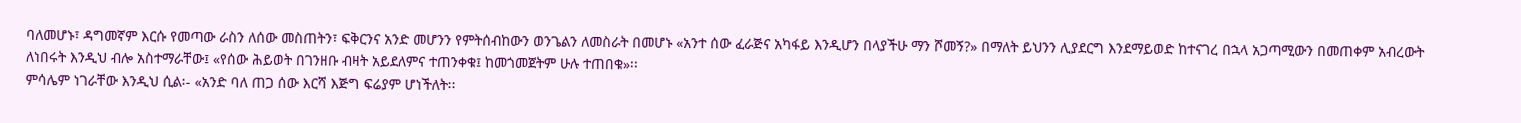ባለመሆኑ፣ ዳግመኛም እርሱ የመጣው ራስን ለሰው መስጠትን፣ ፍቅርንና አንድ መሆንን የምትሰብከውን ወንጌልን ለመስራት በመሆኑ «አንተ ሰው ፈራጅና አካፋይ እንዲሆን በላያችሁ ማን ሾመኝ?» በማለት ይህንን ሊያደርግ እንደማይወድ ከተናገረ በኋላ አጋጣሚውን በመጠቀም አብረውት ለነበሩት እንዲህ ብሎ አስተማራቸው፤ «የሰው ሕይወት በገንዘቡ ብዛት አይደለምና ተጠንቀቁ፤ ከመጎመጀትም ሁሉ ተጠበቁ»፡፡
ምሳሌም ነገራቸው እንዲህ ሲል፡- «አንድ ባለ ጠጋ ሰው እርሻ እጅግ ፍሬያም ሆነችለት፡፡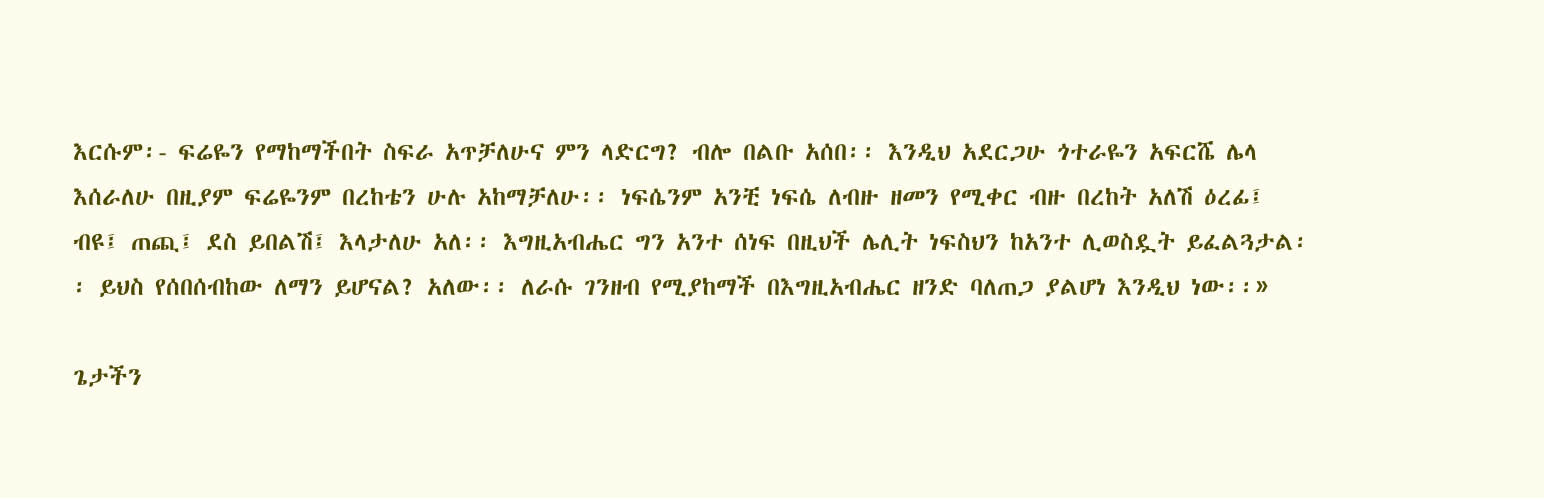እርሱም፡- ፍሬዬን የማከማችበት ስፍራ አጥቻለሁና ምን ላድርግ? ብሎ በልቡ አሰበ፡፡ እንዲህ አደርጋሁ ጎተራዬን አፍርሼ ሌላ እሰራለሁ በዚያም ፍሬዬንም በረከቴን ሁሉ አከማቻለሁ፡፡ ነፍሴንም አንቺ ነፍሴ ለብዙ ዘመን የሚቀር ብዙ በረከት አለሽ ዕረፊ፤ ብዩ፤ ጠጪ፤ ደስ ይበልሽ፤ እላታለሁ አለ፡፡ እግዚአብሔር ግን አንተ ሰነፍ በዚህች ሌሊት ነፍስህን ከአንተ ሊወስዷት ይፈልጓታል፡፡ ይህስ የሰበሰብከው ለማን ይሆናል? አለው፡፡ ለራሱ ገንዘብ የሚያከማች በእግዚአብሔር ዘንድ ባለጠጋ ያልሆነ እንዲህ ነው፡፡»

ጌታችን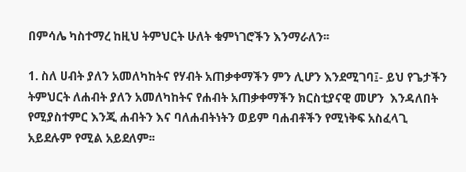በምሳሌ ካስተማረ ከዚህ ትምህርት ሁለት ቁምነገሮችን እንማራለን፡፡

1. ስለ ሀብት ያለን አመለካከትና የሃብት አጠቃቀማችን ምን ሊሆን እንደሚገባ፤- ይህ የጌታችን ትምህርት ለሐብት ያለን አመለካከትና የሐብት አጠቃቀማችን ክርስቲያናዊ መሆን  እንዳለበት የሚያስተምር እንጂ ሐብትን እና ባለሐብትነትን ወይም ባሐብቶችን የሚነቅፍ አስፈላጊ አይደሉም የሚል አይደለም፡፡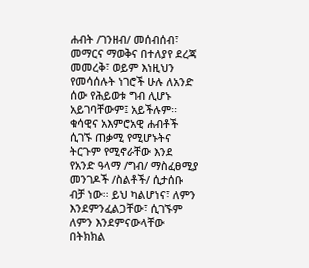ሐብት /ገንዘብ/ መሰብሰብ፣ መማርና ማወቅና በተለያየ ደረጃ መመረቅ፣ ወይም እነዚህን የመሳሰሉት ነገሮች ሁሉ ለአንድ ሰው የሕይወቱ ግብ ሊሆኑ አይገባቸውም፤ አይችሉም፡፡ ቁሳዊና አእምሮአዊ ሐብቶች ሲገኙ ጠቃሚ የሚሆኑትና ትርጉም የሚኖራቸው እንደ የአንድ ዓላማ /ግብ/ ማስፈፀሚያ መንገዶች /ስልቶች/ ሲታሰቡ ብቻ ነው፡፡ ይህ ካልሆነና፣ ለምን እንደምንፈልጋቸው፣ ሲገኙም ለምን እንደምናውላቸው በትክክል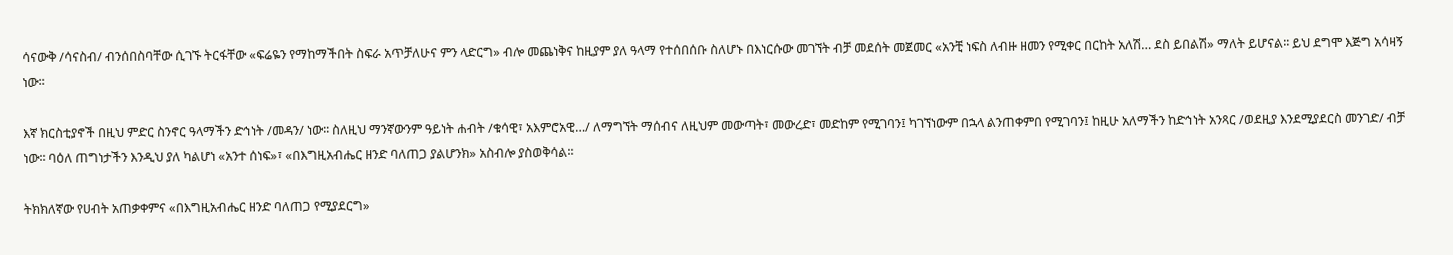ሳናውቅ /ሳናስብ/ ብንሰበስባቸው ሲገኙ ትርፋቸው «ፍሬዬን የማከማችበት ስፍራ አጥቻለሁና ምን ላድርግ» ብሎ መጨነቅና ከዚያም ያለ ዓላማ የተሰበሰቡ ስለሆኑ በእነርሱው መገኘት ብቻ መደሰት መጀመር «አንቺ ነፍስ ለብዙ ዘመን የሚቀር በርከት አለሽ… ደስ ይበልሽ» ማለት ይሆናል፡፡ ይህ ደግሞ እጅግ አሳዛኝ ነው፡፡

እኛ ክርስቲያኖች በዚህ ምድር ስንኖር ዓላማችን ድኅነት /መዳን/ ነው፡፡ ስለዚህ ማንኛውንም ዓይነት ሐብት /ቁሳዊ፣ አእምሮአዊ…/ ለማግኘት ማሰብና ለዚህም መውጣት፣ መውረድ፣ መድከም የሚገባን፤ ካገኘነውም በኋላ ልንጠቀምበ የሚገባን፤ ከዚሁ አለማችን ከድኅነት አንጻር /ወደዚያ እንደሚያደርስ መንገድ/ ብቻ ነው፡፡ ባዕለ ጠግነታችን እንዲህ ያለ ካልሆነ «አንተ ሰነፍ»፣ «በእግዚአብሔር ዘንድ ባለጠጋ ያልሆንክ» አስብሎ ያስወቅሳል፡፡

ትክክለኛው የሀብት አጠቃቀምና «በእግዚአብሔር ዘንድ ባለጠጋ የሚያደርግ»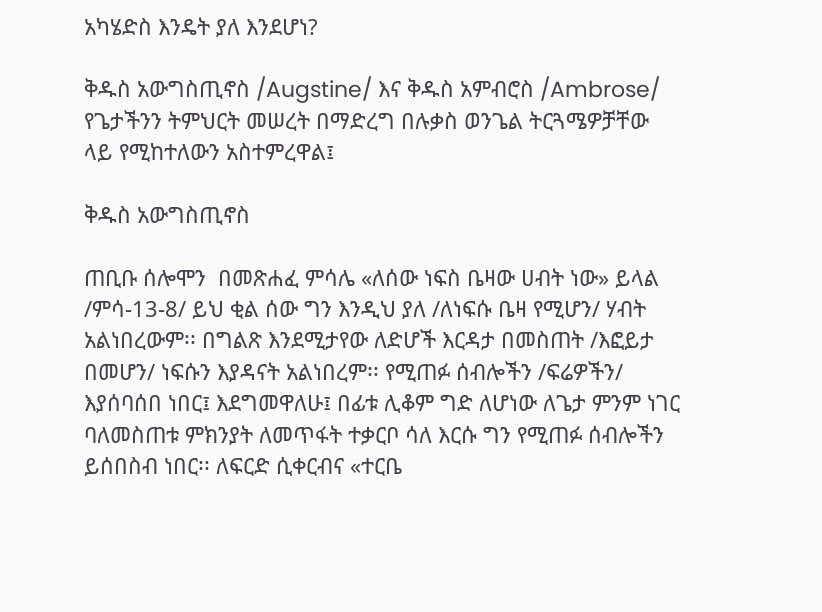አካሄድስ እንዴት ያለ እንደሆነ?

ቅዱስ አውግስጢኖስ /Augstine/ እና ቅዱስ አምብሮስ /Ambrose/ የጌታችንን ትምህርት መሠረት በማድረግ በሉቃስ ወንጌል ትርጓሜዎቻቸው ላይ የሚከተለውን አስተምረዋል፤

ቅዱስ አውግስጢኖስ

ጠቢቡ ሰሎሞን  በመጽሐፈ ምሳሌ «ለሰው ነፍስ ቤዛው ሀብት ነው» ይላል /ምሳ-13-8/ ይህ ቂል ሰው ግን እንዲህ ያለ /ለነፍሱ ቤዛ የሚሆን/ ሃብት አልነበረውም፡፡ በግልጽ እንደሚታየው ለድሆች እርዳታ በመስጠት /እፎይታ በመሆን/ ነፍሱን እያዳናት አልነበረም፡፡ የሚጠፉ ሰብሎችን /ፍሬዎችን/ እያሰባሰበ ነበር፤ እደግመዋለሁ፤ በፊቱ ሊቆም ግድ ለሆነው ለጌታ ምንም ነገር ባለመስጠቱ ምክንያት ለመጥፋት ተቃርቦ ሳለ እርሱ ግን የሚጠፉ ሰብሎችን ይሰበስብ ነበር፡፡ ለፍርድ ሲቀርብና «ተርቤ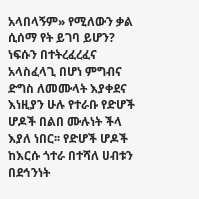አላበላኝም» የሚለውን ቃል ሲሰማ የት ይገባ ይሆን? ነፍሱን በተትረፈረፈና አላስፈላጊ በሆነ ምግብና ድግስ ለመሙላት እያቀደና እነዚያን ሁሉ የተራቡ የድሆች ሆዶች በልበ ሙሉነት ችላ እያለ ነበር፡፡ የድሆች ሆዶች ከእርሱ ጎተራ በተሻለ ሀብቱን በደኅንነት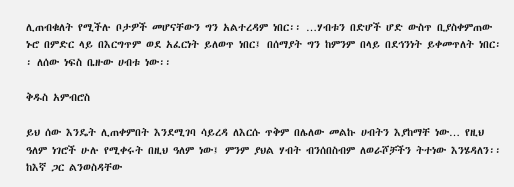ሊጠብቁለት የሚችሉ ቦታዎች መሆናቸውን ግን አልተረዳም ነበር፡፡ …ሃብቱን በድሆች ሆድ ውስጥ ቢያስቀምጠው ኑሮ በምድር ላይ በእርግጥም ወደ አፈርነት ይለወጥ ነበር፤ በሰማያት ግን ከምንም በላይ በደኅንነት ይቀመጥለት ነበር፡፡ ለሰው ነፍስ ቤዙው ሀብቱ ነው፡፡

ቅዱስ አምብሮስ

ይህ ሰው እንዴት ሊጠቀምበት እንደሚገባ ሳይረዳ ለእርሱ ጥቅም በሌለው መልኩ ሀብትን እያከማቸ ነው… የዚህ ዓለም ነገሮች ሁሉ የሚቀሩት በዚህ ዓለም ነው፤ ምንም ያህል ሃብት ብንሰበስብም ለወራሾቻችን ትተነው እንሄዳለን፡፡ ከእኛ ጋር ልንወስዳቸው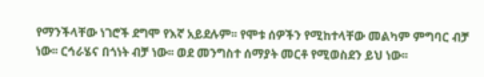የማንችላቸው ነገሮች ደግሞ የእኛ አይደሉም፡፡ የሞቱ ሰዎችን የሚከተላቸው መልካም ምግባር ብቻ ነው፡፡ ርኅራሄና በጎነት ብቻ ነው፡፡ ወደ መንግስተ ሰማያት መርቶ የሚወስደን ይህ ነው፡፡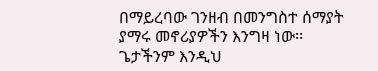በማይረባው ገንዘብ በመንግስተ ሰማያት ያማሩ መኖሪያዎችን እንግዛ ነው፡፡ ጌታችንም እንዲህ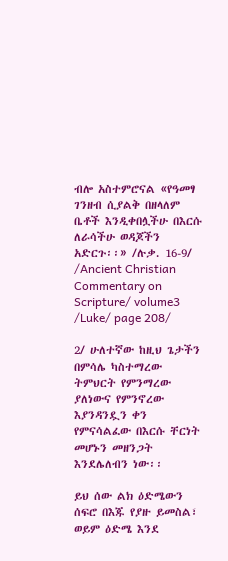ብሎ አስተምሮናል «የዓመፃ ገንዘብ ሲያልቅ በዘላለም ቤቶች እንዲቀበሏችሁ በእርሱ ለራሳችሁ ወዳጆችን አድርጉ፡፡» /ሉቃ. 16-9/
/Ancient Christian Commentary on Scripture/ volume3 /Luke/ page 208/

2/ ሁለተኛው ከዚህ ጌታችን በምሳሌ ካስተማረው ትምህርት የምንማረው ያለነውና የምንኖረው እያንዳንዷን ቀን የምናሳልፈው በእርሱ ቸርነት መሆኑን መዘንጋት እንደሌለብን ነው፡፡

ይህ ሰው ልክ ዕድሜውን ሰፍሮ በእጁ የያዙ ይመስል፣ ወይም ዕድሜ እንደ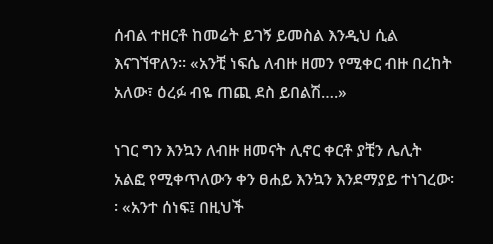ሰብል ተዘርቶ ከመሬት ይገኝ ይመስል እንዲህ ሲል እናገኘዋለን፡፡ «አንቺ ነፍሴ ለብዙ ዘመን የሚቀር ብዙ በረከት አለው፣ ዕረፉ ብዬ ጠጪ ደስ ይበልሽ….»

ነገር ግን እንኳን ለብዙ ዘመናት ሊኖር ቀርቶ ያቺን ሌሊት አልፎ የሚቀጥለውን ቀን ፀሐይ እንኳን እንደማያይ ተነገረው፡፡ «አንተ ሰነፍ፤ በዚህች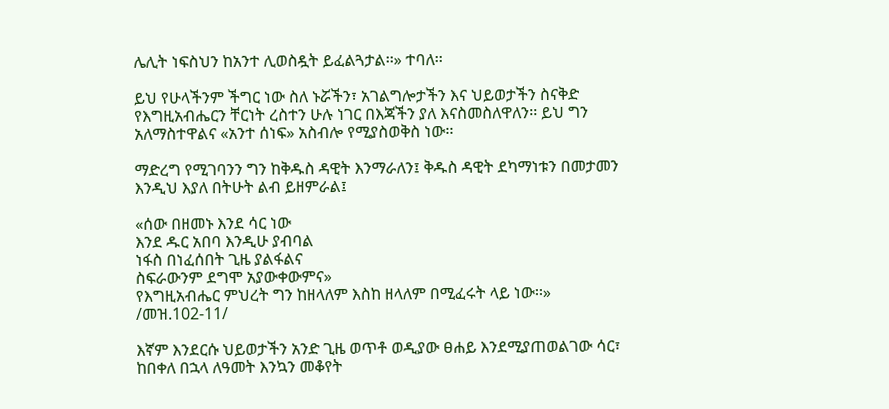ሌሊት ነፍስህን ከአንተ ሊወስዷት ይፈልጓታል፡፡» ተባለ፡፡

ይህ የሁላችንም ችግር ነው ስለ ኑሯችን፣ አገልግሎታችን እና ህይወታችን ስናቅድ የእግዚአብሔርን ቸርነት ረስተን ሁሉ ነገር በእጃችን ያለ እናስመስለዋለን፡፡ ይህ ግን አለማስተዋልና «አንተ ሰነፍ» አስብሎ የሚያስወቅስ ነው፡፡

ማድረግ የሚገባንን ግን ከቅዱስ ዳዊት እንማራለን፤ ቅዱስ ዳዊት ደካማነቱን በመታመን እንዲህ እያለ በትሁት ልብ ይዘምራል፤

«ሰው በዘመኑ እንደ ሳር ነው
እንደ ዱር አበባ እንዲሁ ያብባል
ነፋስ በነፈሰበት ጊዜ ያልፋልና
ስፍራውንም ደግሞ አያውቀውምና»
የእግዚአብሔር ምህረት ግን ከዘላለም እስከ ዘላለም በሚፈሩት ላይ ነው፡፡» /መዝ.102-11/

እኛም እንደርሱ ህይወታችን አንድ ጊዜ ወጥቶ ወዲያው ፀሐይ እንደሚያጠወልገው ሳር፣ ከበቀለ በኋላ ለዓመት እንኳን መቆየት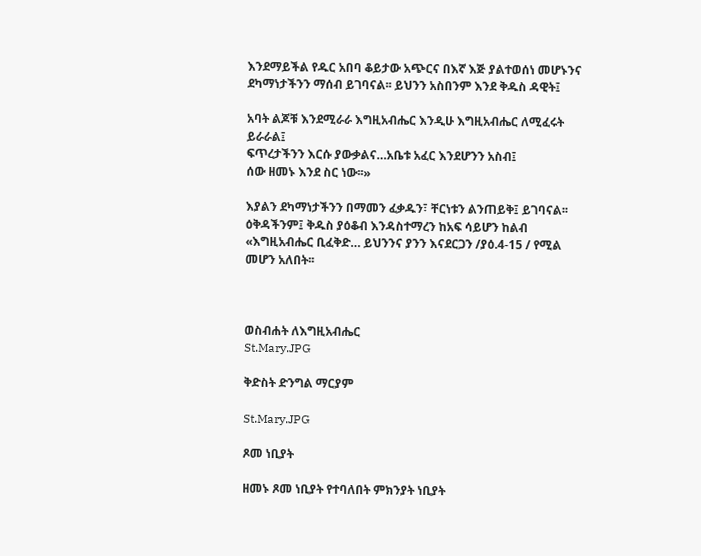እንደማይችል የዱር አበባ ቆይታው አጭርና በእኛ እጅ ያልተወሰነ መሆኑንና ደካማነታችንን ማሰብ ይገባናል፡፡ ይህንን አስበንም እንደ ቅዱስ ዳዊት፤

አባት ልጆቹ እንደሚራራ እግዚአብሔር እንዲሁ እግዚአብሔር ለሚፈሩት ይራራል፤
ፍጥረታችንን እርሱ ያውቃልና…አቤቱ አፈር እንደሆንን አስብ፤
ሰው ዘመኑ እንደ ስር ነው፡፡»

እያልን ደካማነታችንን በማመን ፈቃዱን፣ ቸርነቱን ልንጠይቅ፤ ይገባናል፡፡ ዕቅዳችንም፤ ቅዱስ ያዕቆብ እንዳስተማረን ከአፍ ሳይሆን ከልብ «እግዚአብሔር ቢፈቅድ… ይህንንና ያንን እናደርጋን /ያዕ.4-15 / የሚል መሆን አለበት፡፡



ወስብሐት ለእግዚአብሔር
St.Mary.JPG

ቅድስት ድንግል ማርያም

St.Mary.JPG

ጾመ ነቢያት

ዘመኑ ጾመ ነቢያት የተባለበት ምክንያት ነቢያት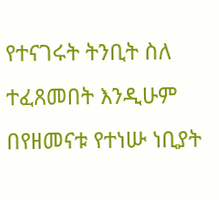የተናገሩት ትንቢት ስለ ተፈጸመበት እንዲሁም በየዘመናቱ የተነሡ ነቢያት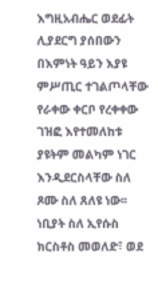እግዚአብሔር ወደፊት ሊያደርግ ያሰበውን በእምነት ዓይን እያዩ ምሥጢር ተገልጦላቸው የራቀው ቀርቦ የረቀቀው ገዝፎ እየተመለከቱ ያዩትም መልካም ነገር እንዲደርስላቸው ስለ ጾሙ ስለ ጸለዩ ነው፡፡ ነቢያት ስለ ኢየሱስ ክርስቶስ መወለድ፣ ወደ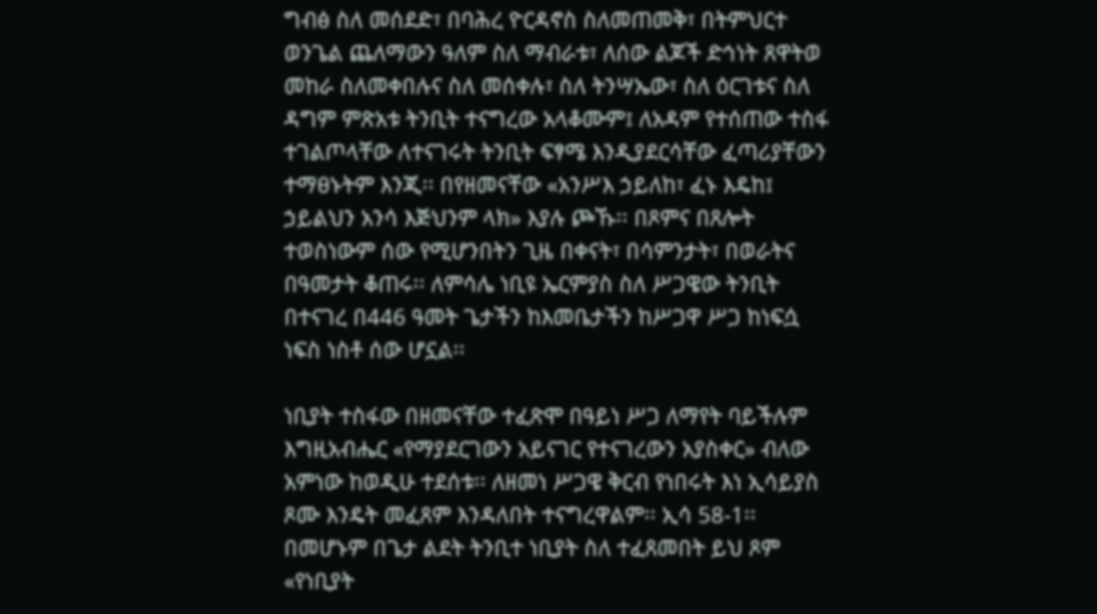ግብፅ ስለ መሰደድ፣ በባሕረ ዮርዳኖስ ስለመጠመቅ፣ በትምህርተ ወንጌል ጨለማውን ዓለም ስለ ማብራቱ፣ ለሰው ልጆች ድኅነት ጸዋትወ መከራ ስለመቀበሉና ስለ መሰቀሉ፣ ስለ ትንሣኤው፣ ስለ ዕርገቱና ስለ ዳግም ምጽአቱ ትንቢት ተናግረው አላቆሙም፤ ለአዳም የተሰጠው ተስፋ ተገልጦላቸው ለተናገሩት ትንቢት ፍፃሜ እንዲያደርሳቸው ፈጣሪያቸውን ተማፀኑትም እንጂ፡፡ በየዘመናቸው «አንሥእ ኃይለከ፣ ፈኑ እዴከ፤ ኃይልህን አንሳ እጅህንም ላክ» እያሉ ጮኹ፡፡ በጾምና በጸሎት ተወስነውም ሰው የሚሆንበትን ጊዜ በቀናት፣ በሳምንታት፣ በወራትና በዓመታት ቆጠሩ፡፡ ለምሳሌ ነቢዩ ኤርምያስ ስለ ሥጋዌው ትንቢት በተናገረ በ446 ዓመት ጌታችን ከእመቤታችን ከሥጋዋ ሥጋ ከነፍሷ ነፍስ ነስቶ ሰው ሆኗል፡፡

ነቢያት ተስፋው በዘመናቸው ተፈጽሞ በዓይነ ሥጋ ለማየት ባይችሉም እግዚአብሔር «የማያደርገውን አይናገር የተናገረውን አያስቀር» ብለው አምነው ከወዲሁ ተደሰቱ፡፡ ለዘመነ ሥጋዌ ቅርብ የነበሩት እነ ኢሳይያስ ጾሙ እንዴት መፈጸም እንዳለበት ተናግረዋልም፡፡ ኢሳ 58-1፡፡ በመሆኑም በጌታ ልደት ትንቢተ ነቢያት ስለ ተፈጸመበት ይህ ጾም «የነቢያት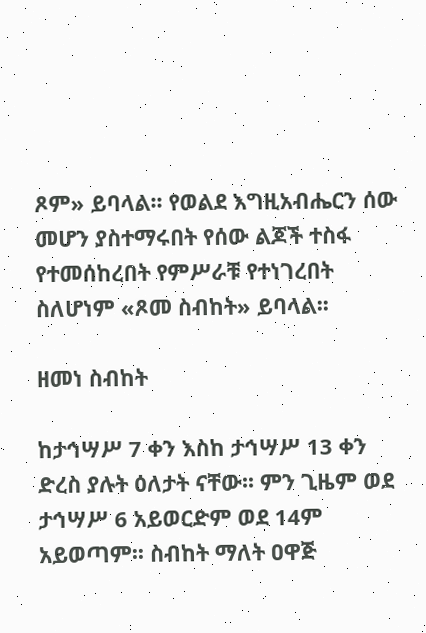ጾም» ይባላል፡፡ የወልደ እግዚአብሔርን ሰው መሆን ያስተማሩበት የሰው ልጆች ተስፋ የተመሰከረበት የምሥራቹ የተነገረበት ስለሆነም «ጾመ ስብከት» ይባላል፡፡

ዘመነ ስብከት

ከታኅሣሥ 7 ቀን እስከ ታኅሣሥ 13 ቀን ድረስ ያሉት ዕለታት ናቸው፡፡ ምን ጊዜም ወደ ታኅሣሥ 6 አይወርድም ወደ 14ም አይወጣም፡፡ ስብከት ማለት ዐዋጅ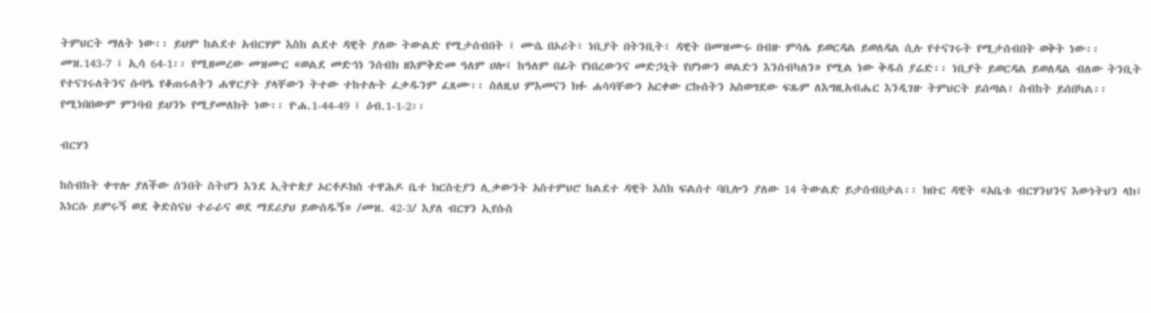ትምህርት ማለት ነው፡፡ ይህም ከልደተ አብርሃም እስከ ልደተ ዳዊት ያለው ትውልድ የሚታሰብበት ፤ ሙሴ በኦሪት፣ ነቢያት በትንቢት፣ ዳዊት በመዝሙሩ በብዙ ምሳሌ ይወርዳል ይወለዳል ሲሉ የተናገሩት የሚታሰብበት ወቅት ነው፡፡ መዝ.143-7 ፤ ኢሳ 64-1፡፡ የሚዘመረው መዝሙር «ወልደ መድኅነ ንሰብክ ዘእምቅድመ ዓለም ሀሎ፤ ከዓለም በፊት የነበረውንና መድኃኒት የሆነውን ወልድን እንሰብካለን» የሚል ነው ቅዱስ ያሬድ፡፡ ነቢያት ይወርዳል ይወለዳል ብለው ትንቢት የተናገሩለትንና ሱባዔ የቆጠሩለትን ሐዋርያት ያላቸውን ትተው ተከተሉት ፈቃዱንም ፈጸሙ፡፡ ስለዚህ ምእመናን ክፉ ሐሳባቸውን አርቀው ርኩሰትን አስወግደው ፍጹም ለእግዚአብሔር እንዲገዙ ትምህርት ይሰጣል፣ ስብከት ይሰበካል፡፡ የሚነበበውም ምንባብ ይህንኑ የሚያመለክት ነው፡፡ ዮሐ.1-44-49 ፤ ዕብ.1-1-2፡፡

ብርሃን

ከስብከት ቀጥሎ ያለችው ሰንበት ስትሆን እንደ ኢትዮጵያ ኦርቶዶክስ ተዋሕዶ ቤተ ክርስቲያን ሊቃውንት አስተምህሮ ከልደተ ዳዊት እስከ ፍልሰተ ባቢሎን ያለው 14 ትውልድ ይታሰብበታል፡፡ ክቡር ዳዊት «አቤቱ ብርሃንህንና እውነትህን ላክ፤ እነርሱ ይምሩኝ ወደ ቅድስናህ ተራራና ወደ ማደሪያህ ይውሰዱኝ» /መዝ. 42-3/ እያለ ብርሃን ኢየሱስ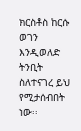ክርስቶስ ከርሱ ወገን እንዲወለድ ትንቢት ስለተናገረ ይህ የሚታሰብበት ነው፡፡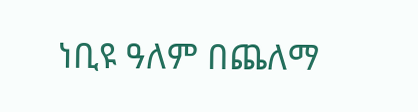ነቢዩ ዓለም በጨለማ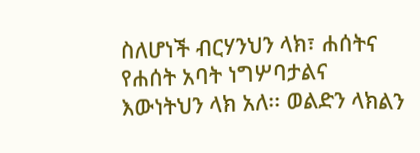ስለሆነች ብርሃንህን ላክ፣ ሐሰትና የሐሰት አባት ነግሦባታልና እውነትህን ላክ አለ፡፡ ወልድን ላክልን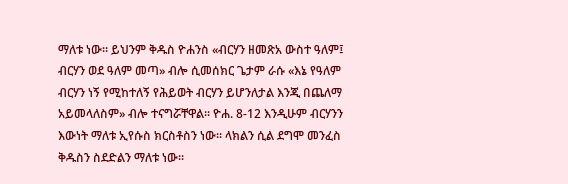ማለቱ ነው፡፡ ይህንም ቅዱስ ዮሐንስ «ብርሃን ዘመጽአ ውስተ ዓለም፤ ብርሃን ወደ ዓለም መጣ» ብሎ ሲመሰክር ጌታም ራሱ «እኔ የዓለም ብርሃን ነኝ የሚከተለኝ የሕይወት ብርሃን ይሆንለታል እንጂ በጨለማ አይመላለስም» ብሎ ተናግሯቸዋል፡፡ ዮሐ. 8-12 እንዲሁም ብርሃንን እውነት ማለቱ ኢየሱስ ክርስቶስን ነው፡፡ ላክልን ሲል ደግሞ መንፈስ ቅዱስን ስደድልን ማለቱ ነው፡፡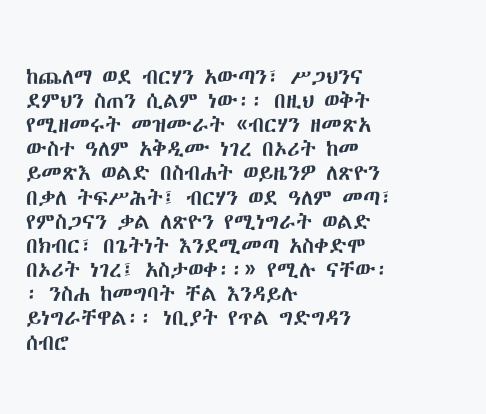ከጨለማ ወደ ብርሃን አውጣን፣ ሥጋህንና ደምህን ስጠን ሲልም ነው፡፡ በዚህ ወቅት የሚዘመሩት መዝሙራት «ብርሃን ዘመጽአ ውስተ ዓለም አቅዲሙ ነገረ በኦሪት ከመ ይመጽእ ወልድ በስብሐት ወይዜንዎ ለጽዮን በቃለ ትፍሥሕት፤ ብርሃን ወደ ዓለም መጣ፣ የምስጋናን ቃል ለጽዮን የሚነግራት ወልድ በክብር፣ በጌትነት እንደሚመጣ አስቀድሞ በኦሪት ነገረ፤ አስታወቀ፡፡» የሚሉ ናቸው፡፡ ንስሐ ከመግባት ቸል እንዳይሉ ይነግራቸዋል፡፡ ነቢያት የጥል ግድግዳን ሰብሮ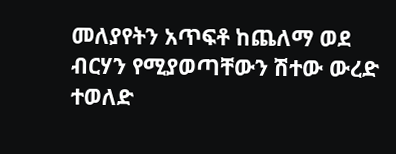መለያየትን አጥፍቶ ከጨለማ ወደ ብርሃን የሚያወጣቸውን ሽተው ውረድ ተወለድ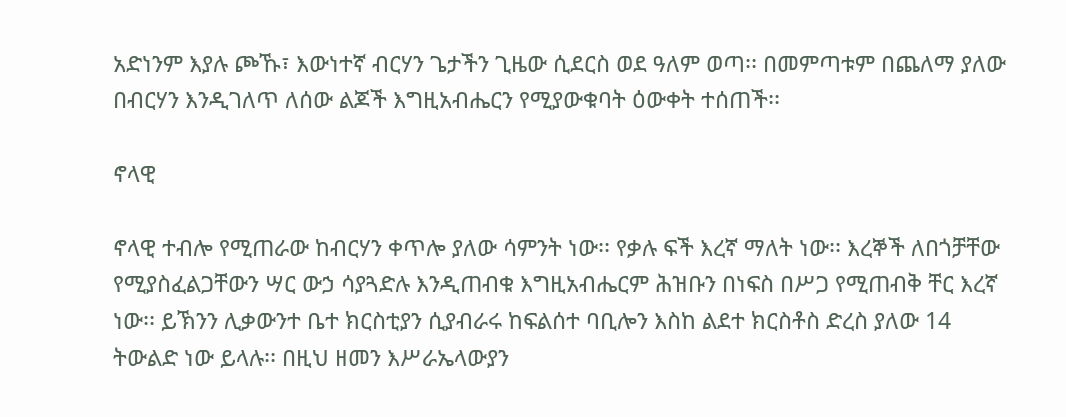አድነንም እያሉ ጮኹ፣ እውነተኛ ብርሃን ጌታችን ጊዜው ሲደርስ ወደ ዓለም ወጣ፡፡ በመምጣቱም በጨለማ ያለው በብርሃን እንዲገለጥ ለሰው ልጆች እግዚአብሔርን የሚያውቁባት ዕውቀት ተሰጠች፡፡

ኖላዊ

ኖላዊ ተብሎ የሚጠራው ከብርሃን ቀጥሎ ያለው ሳምንት ነው፡፡ የቃሉ ፍች እረኛ ማለት ነው፡፡ እረኞች ለበጎቻቸው የሚያስፈልጋቸውን ሣር ውኃ ሳያጓድሉ እንዲጠብቁ እግዚአብሔርም ሕዝቡን በነፍስ በሥጋ የሚጠብቅ ቸር እረኛ ነው፡፡ ይኽንን ሊቃውንተ ቤተ ክርስቲያን ሲያብራሩ ከፍልሰተ ባቢሎን እስከ ልደተ ክርስቶስ ድረስ ያለው 14 ትውልድ ነው ይላሉ፡፡ በዚህ ዘመን እሥራኤላውያን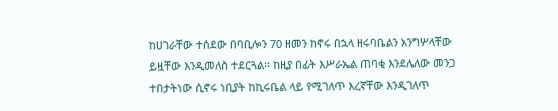ከሀገራቸው ተሰደው በባቢሎን 70 ዘመን ከኖሩ በኋላ ዘሩባቤልን አንግሦላቸው ይዟቸው እንዲመለስ ተደርጓል፡፡ ከዚያ በፊት እሥራኤል ጠባቂ እንደሌለው መንጋ ተበታትነው ሲኖሩ ነቢያት ከኪሩቤል ላይ የሚገለጥ እረኛቸው እንዲገለጥ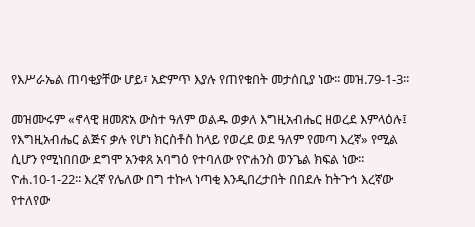የእሥራኤል ጠባቂያቸው ሆይ፣ አድምጥ እያሉ የጠየቁበት መታሰቢያ ነው፡፡ መዝ.79-1-3፡፡

መዝሙሩም «ኖላዊ ዘመጽአ ውስተ ዓለም ወልዱ ወቃለ እግዚአብሔር ዘወረደ እምላዕሉ፤ የእግዚአብሔር ልጅና ቃሉ የሆነ ክርስቶስ ከላይ የወረደ ወደ ዓለም የመጣ እረኛ» የሚል ሲሆን የሚነበበው ደግሞ አንቀጸ አባግዕ የተባለው የዮሐንስ ወንጌል ክፍል ነው፡፡ ዮሐ.10-1-22፡፡ እረኛ የሌለው በግ ተኩላ ነጣቂ እንዲበረታበት በበደሉ ከትጉኅ እረኛው የተለየው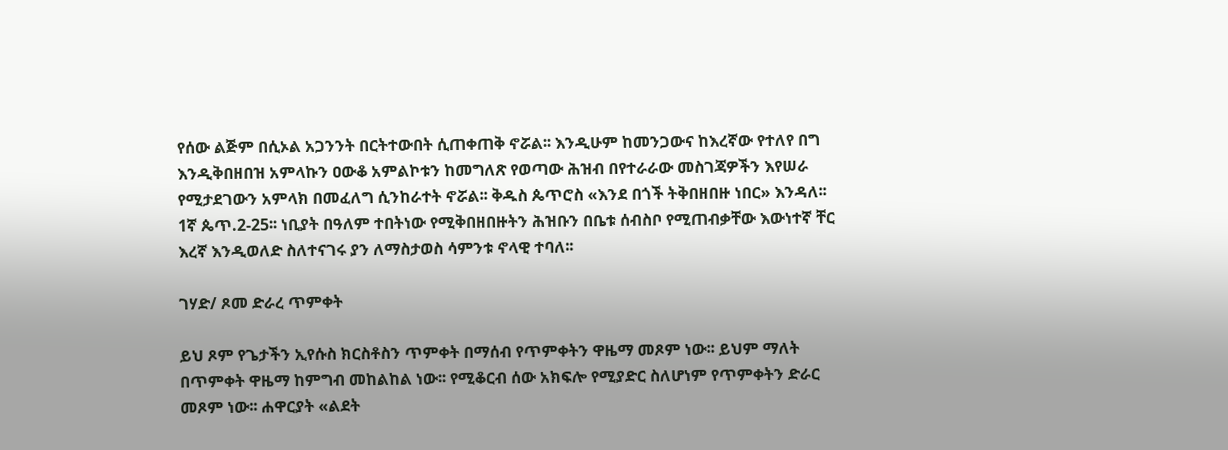የሰው ልጅም በሲኦል አጋንንት በርትተውበት ሲጠቀጠቅ ኖሯል፡፡ እንዲሁም ከመንጋውና ከእረኛው የተለየ በግ እንዲቅበዘበዝ አምላኩን ዐውቆ አምልኮቱን ከመግለጽ የወጣው ሕዝብ በየተራራው መስገጃዎችን እየሠራ የሚታደገውን አምላክ በመፈለግ ሲንከራተት ኖሯል፡፡ ቅዱስ ጴጥሮስ «እንደ በጎች ትቅበዘበዙ ነበር» እንዳለ፡፡ 1ኛ ጴጥ.2-25፡፡ ነቢያት በዓለም ተበትነው የሚቅበዘበዙትን ሕዝቡን በቤቱ ሰብስቦ የሚጠብቃቸው እውነተኛ ቸር እረኛ እንዲወለድ ስለተናገሩ ያን ለማስታወስ ሳምንቱ ኖላዊ ተባለ፡፡

ገሃድ/ ጾመ ድራረ ጥምቀት

ይህ ጾም የጌታችን ኢየሱስ ክርስቶስን ጥምቀት በማሰብ የጥምቀትን ዋዜማ መጾም ነው፡፡ ይህም ማለት በጥምቀት ዋዜማ ከምግብ መከልከል ነው፡፡ የሚቆርብ ሰው አክፍሎ የሚያድር ስለሆነም የጥምቀትን ድራር መጾም ነው፡፡ ሐዋርያት «ልደት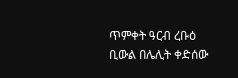ጥምቀት ዓርብ ረቡዕ ቢውል በሌሊት ቀድሰው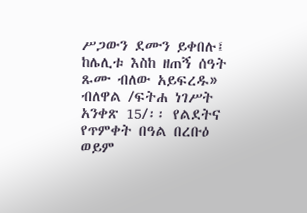ሥጋውን ደሙን ይቀበሉ፤ ከሌሊቱ እስከ ዘጠኝ ሰዓት ጹሙ ብለው አይፍረዱ» ብለዋል /ፍትሐ ነገሥት አንቀጽ 15/፡፡ የልደትና የጥምቀት በዓል በረቡዕ ወይም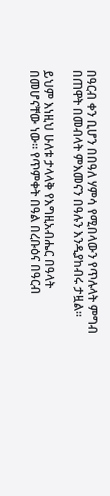በዓርብ ቀን ቢሆን በበዓለ ሃምሳ የሚበላውን የጥሉላት ምግብ በጠዋት በመብላት ምእመናን በዓሉን እንዲያከብሩ ታዟል፡፡

ይህም እነዚህ ሁለቱ ታላላቅ የእግዚአብሔር በዓላት በመሆናቸው ነው፡፡ የጥምቀት በዓል በረቡዕና በዓርብ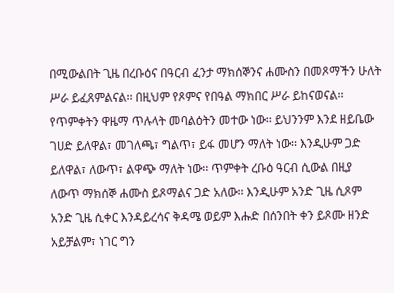በሚውልበት ጊዜ በረቡዕና በዓርብ ፈንታ ማክሰኞንና ሐሙስን በመጾማችን ሁለት ሥራ ይፈጸምልናል፡፡ በዚህም የጾምና የበዓል ማክበር ሥራ ይከናወናል፡፡ የጥምቀትን ዋዜማ ጥሉላት መባልዕትን መተው ነው፡፡ ይህንንም እንደ ዘይቤው ገሀድ ይለዋል፣ መገለጫ፣ ግልጥ፣ ይፋ መሆን ማለት ነው፡፡ እንዲሁም ጋድ ይለዋል፣ ለውጥ፣ ልዋጭ ማለት ነው፡፡ ጥምቀት ረቡዕ ዓርብ ሲውል በዚያ ለውጥ ማክሰኞ ሐሙስ ይጾማልና ጋድ አለው፡፡ እንዲሁም አንድ ጊዜ ሲጾም አንድ ጊዜ ሲቀር እንዳይረሳና ቅዳሜ ወይም እሑድ በሰንበት ቀን ይጾሙ ዘንድ አይቻልም፣ ነገር ግን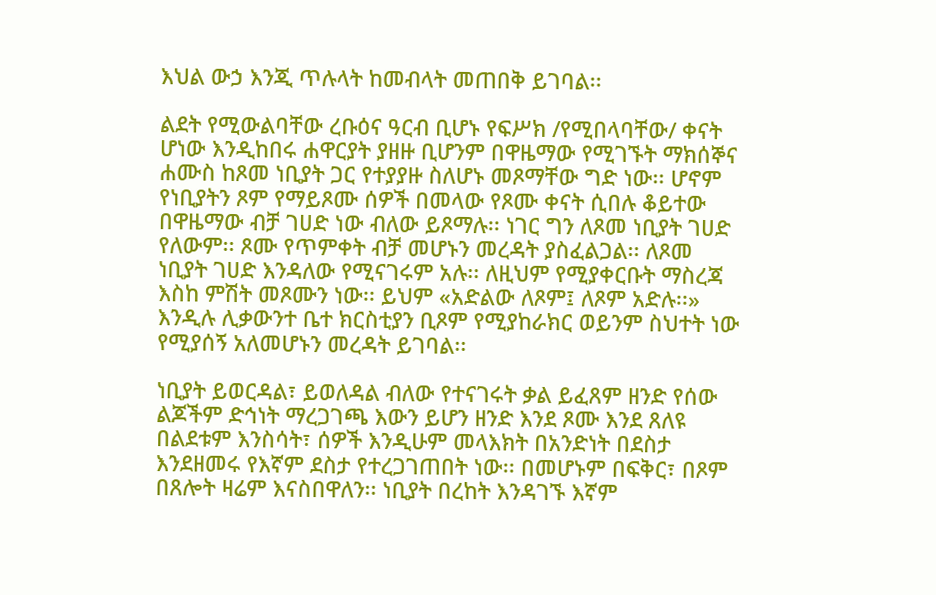እህል ውኃ እንጂ ጥሉላት ከመብላት መጠበቅ ይገባል፡፡

ልደት የሚውልባቸው ረቡዕና ዓርብ ቢሆኑ የፍሥክ /የሚበላባቸው/ ቀናት ሆነው እንዲከበሩ ሐዋርያት ያዘዙ ቢሆንም በዋዜማው የሚገኙት ማክሰኞና ሐሙስ ከጾመ ነቢያት ጋር የተያያዙ ስለሆኑ መጾማቸው ግድ ነው፡፡ ሆኖም የነቢያትን ጾም የማይጾሙ ሰዎች በመላው የጾሙ ቀናት ሲበሉ ቆይተው በዋዜማው ብቻ ገሀድ ነው ብለው ይጾማሉ፡፡ ነገር ግን ለጾመ ነቢያት ገሀድ የለውም፡፡ ጾሙ የጥምቀት ብቻ መሆኑን መረዳት ያስፈልጋል፡፡ ለጾመ ነቢያት ገሀድ እንዳለው የሚናገሩም አሉ፡፡ ለዚህም የሚያቀርቡት ማስረጃ እስከ ምሽት መጾሙን ነው፡፡ ይህም «አድልው ለጾም፤ ለጾም አድሉ፡፡» እንዲሉ ሊቃውንተ ቤተ ክርስቲያን ቢጾም የሚያከራክር ወይንም ስህተት ነው የሚያሰኝ አለመሆኑን መረዳት ይገባል፡፡

ነቢያት ይወርዳል፣ ይወለዳል ብለው የተናገሩት ቃል ይፈጸም ዘንድ የሰው ልጆችም ድኅነት ማረጋገጫ እውን ይሆን ዘንድ እንደ ጾሙ እንደ ጸለዩ በልደቱም እንስሳት፣ ሰዎች እንዲሁም መላእክት በአንድነት በደስታ እንደዘመሩ የእኛም ደስታ የተረጋገጠበት ነው፡፡ በመሆኑም በፍቅር፣ በጾም በጸሎት ዛሬም እናስበዋለን፡፡ ነቢያት በረከት እንዳገኙ እኛም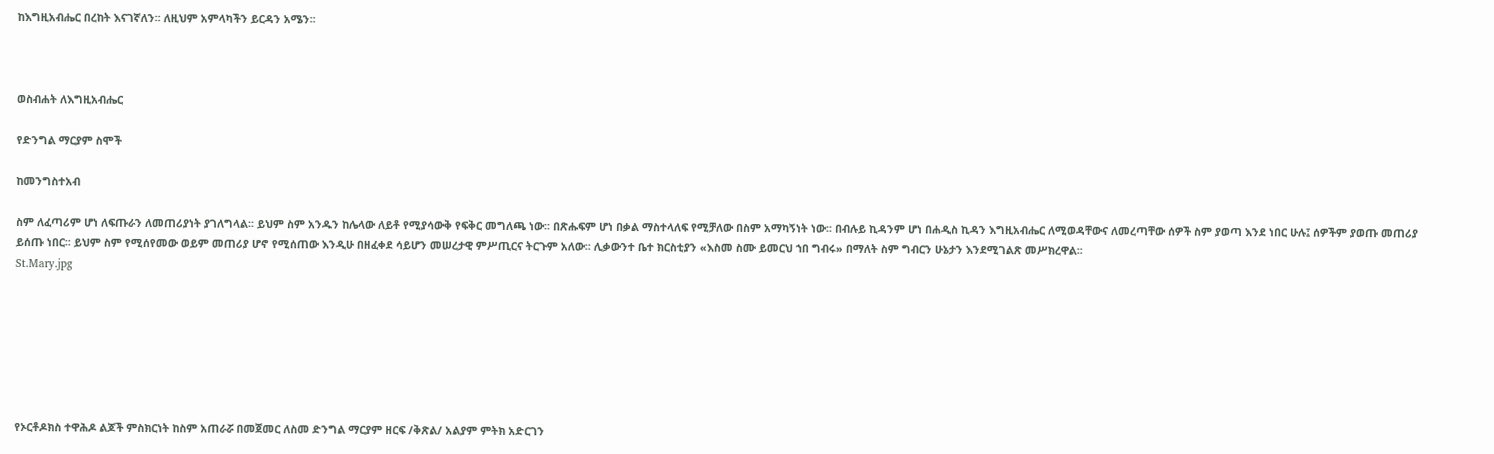ከእግዚአብሔር በረከት እናገኛለን፡፡ ለዚህም አምላካችን ይርዳን አሜን፡፡



ወስብሐት ለእግዚአብሔር

የድንግል ማርያም ስሞች

ከመንግስተአብ

ስም ለፈጣሪም ሆነ ለፍጡራን ለመጠሪያነት ያገለግላል፡፡ ይህም ስም አንዱን ከሌላው ለይቶ የሚያሳውቅ የፍቅር መግለጫ ነው፡፡ በጽሑፍም ሆነ በቃል ማስተላለፍ የሚቻለው በስም አማካኝነት ነው፡፡ በብሉይ ኪዳንም ሆነ በሐዲስ ኪዳን እግዚአብሔር ለሚወዳቸውና ለመረጣቸው ሰዎች ስም ያወጣ እንደ ነበር ሁሉ፤ ሰዎችም ያወጡ መጠሪያ ይሰጡ ነበር፡፡ ይህም ስም የሚሰየመው ወይም መጠሪያ ሆኖ የሚሰጠው እንዲሁ በዘፈቀደ ሳይሆን መሠረታዊ ምሥጢርና ትርጉም አለው፡፡ ሊቃውንተ ቤተ ክርስቲያን «እስመ ስሙ ይመርህ ኀበ ግብሩ» በማለት ስም ግብርን ሁኔታን እንደሚገልጽ መሥክረዋል፡፡
St.Mary.jpg







የኦርቶዶክስ ተዋሕዶ ልጆች ምስክርነት ከስም አጠራሯ በመጀመር ለስመ ድንግል ማርያም ዘርፍ /ቅጽል/ አልያም ምትክ አድርገን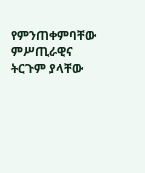የምንጠቀምባቸው ምሥጢራዊና ትርጉም ያላቸው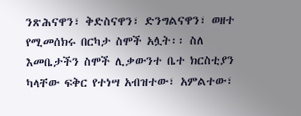ንጽሕናዋን፣ ቅድስናዋን፣ ድንግልናዋን፣ ወዘተ የሚመሰክሩ በርካታ ስሞች አሏት፡፡ ስለ እመቤታችን ስሞች ሊቃውንተ ቤተ ክርስቲያን ካላቸው ፍቅር የተነሣ አብዝተው፣ አምልተው፣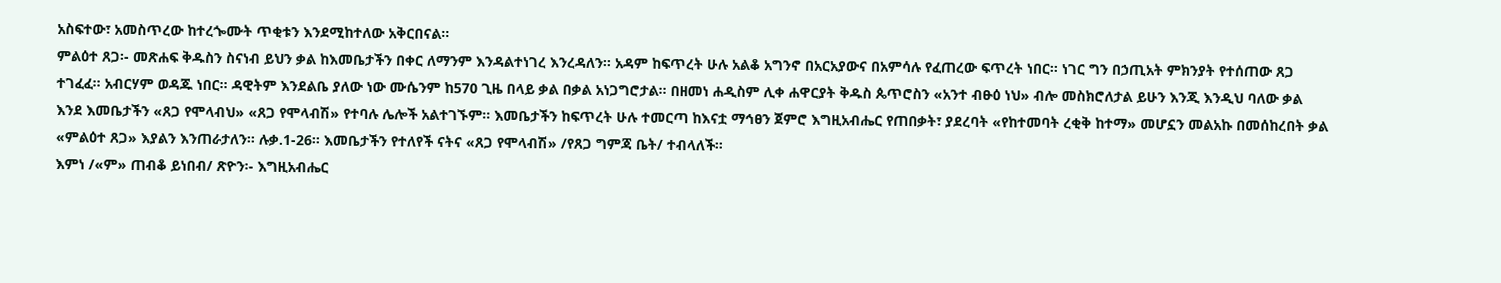አስፍተው፣ አመስጥረው ከተረጐሙት ጥቂቱን እንደሚከተለው አቅርበናል፡፡
ምልዕተ ጸጋ፡- መጽሐፍ ቅዱስን ስናነብ ይህን ቃል ከእመቤታችን በቀር ለማንም እንዳልተነገረ እንረዳለን፡፡ አዳም ከፍጥረት ሁሉ አልቆ አግንኖ በአርአያውና በአምሳሉ የፈጠረው ፍጥረት ነበር፡፡ ነገር ግን በኃጢአት ምክንያት የተሰጠው ጸጋ ተገፈፈ፡፡ አብርሃም ወዳጁ ነበር፡፡ ዳዊትም እንደልቤ ያለው ነው ሙሴንም ከ570 ጊዜ በላይ ቃል በቃል አነጋግሮታል፡፡ በዘመነ ሐዲስም ሊቀ ሐዋርያት ቅዱስ ጴጥሮስን «አንተ ብፁዕ ነህ» ብሎ መስክሮለታል ይሁን እንጂ እንዲህ ባለው ቃል እንደ እመቤታችን «ጸጋ የሞላብህ» «ጸጋ የሞላብሽ» የተባሉ ሌሎች አልተገኙም፡፡ እመቤታችን ከፍጥረት ሁሉ ተመርጣ ከእናቷ ማኅፀን ጀምሮ እግዚአብሔር የጠበቃት፣ ያደረባት «የከተመባት ረቂቅ ከተማ» መሆኗን መልአኩ በመሰከረበት ቃል «ምልዕተ ጸጋ» እያልን እንጠራታለን፡፡ ሉቃ.1-26፡፡ እመቤታችን የተለየች ናትና «ጸጋ የሞላብሽ» /የጸጋ ግምጃ ቤት/ ተብላለች፡፡
እምነ /«ም» ጠብቆ ይነበብ/ ጽዮን፡- እግዚአብሔር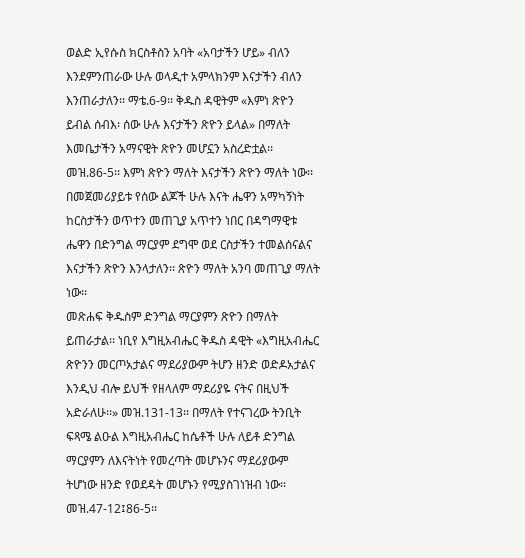ወልድ ኢየሱስ ክርስቶስን አባት «አባታችን ሆይ» ብለን እንደምንጠራው ሁሉ ወላዲተ አምላክንም እናታችን ብለን እንጠራታለን፡፡ ማቴ.6-9፡፡ ቅዱስ ዳዊትም «እምነ ጽዮን ይብል ሰብእ፡ ሰው ሁሉ እናታችን ጽዮን ይላል» በማለት እመቤታችን አማናዊት ጽዮን መሆኗን አስረድቷል፡፡ መዝ.86-5፡፡ እምነ ጽዮን ማለት እናታችን ጽዮን ማለት ነው፡፡ በመጀመሪያይቱ የሰው ልጆች ሁሉ እናት ሔዋን አማካኝነት ከርስታችን ወጥተን መጠጊያ አጥተን ነበር በዳግማዊቱ ሔዋን በድንግል ማርያም ደግሞ ወደ ርስታችን ተመልሰናልና እናታችን ጽዮን እንላታለን፡፡ ጽዮን ማለት አንባ መጠጊያ ማለት ነው፡፡
መጽሐፍ ቅዱስም ድንግል ማርያምን ጽዮን በማለት ይጠራታል፡፡ ነቢየ እግዚአብሔር ቅዱስ ዳዊት «እግዚአብሔር ጽዮንን መርጦአታልና ማደሪያውም ትሆን ዘንድ ወድዶአታልና እንዲህ ብሎ ይህች የዘላለም ማደሪያዬ ናትና በዚህች አድራለሁ፡፡» መዝ.131-13፡፡ በማለት የተናገረው ትንቢት ፍጻሜ ልዑል እግዚአብሔር ከሴቶች ሁሉ ለይቶ ድንግል ማርያምን ለእናትነት የመረጣት መሆኑንና ማደሪያውም ትሆነው ዘንድ የወደዳት መሆኑን የሚያስገነዝብ ነው፡፡ መዝ.47-12፤86-5፡፡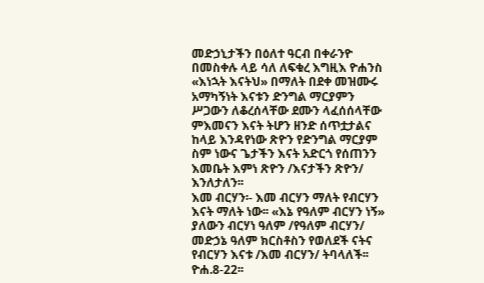መድኃኒታችን በዕለተ ዓርብ በቀራንዮ በመስቀሉ ላይ ሳለ ለፍቁረ እግዚእ ዮሐንስ «እነኋት እናትህ» በማለት በደቀ መዝሙሩ አማካኝነት እናቱን ድንግል ማርያምን ሥጋውን ለቆረሰላቸው ደሙን ላፈሰሰላቸው ምእመናን እናት ትሆን ዘንድ ሰጥቷታልና ከላይ እንዳየነው ጽዮን የድንግል ማርያም ስም ነውና ጌታችን እናት አድርጎ የሰጠንን እመቤት እምነ ጽዮን /እናታችን ጽዮን/ እንለታለን፡፡
እመ ብርሃን፡- እመ ብርሃን ማለት የብርሃን እናት ማለት ነው፡፡ «እኔ የዓለም ብርሃን ነኝ» ያለውን ብርሃነ ዓለም /የዓለም ብርሃን/ መድኃኔ ዓለም ክርስቶስን የወለደች ናትና የብርሃን እናቱ /እመ ብርሃን/ ትባላለች፡፡ ዮሐ.8-22፡፡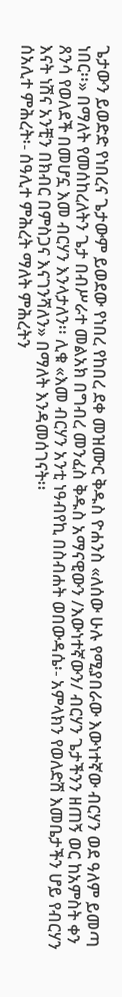ጌታውን ይወድድ የነበረና ጌታውም ይወደው የነበረ የከበረ ደቀ መዝሙር ቅዱስ ዮሐንስ «ለሰው ሁሉ የሚያበራው እውነተኛው ብርሃን ወደ ዓለም ይመጣ ነበር፡፡» በማለት የመሰከረለትን ጌታ በብሥራተ መልአክ በግብረ መንፈስ ቅዱስ አማናዊውን /እውነተኛውን/ ብርሃን ጌታችንን ዘጠኝ ወር ከአምስት ቀን ጸንሳ የወለደች በመሆኗ እመ ብርሃን እንላታለን፡፡ ሊቁ «እመ ብርሃን አንቲ ነዓብየኪ በስብሐት ወበውዳሴ፡- አምላክን የወለድሽ እመቤታችን ሆይ የብርሃን እናት ነሽና አንቺን በክብር በምስጋና እናገንሻለን» በማለት እንዳመሰገናት፡፡
ሰአሊተ ምሕረት፡- ሰዓሊተ ምሕረት ማለት ምሕረትን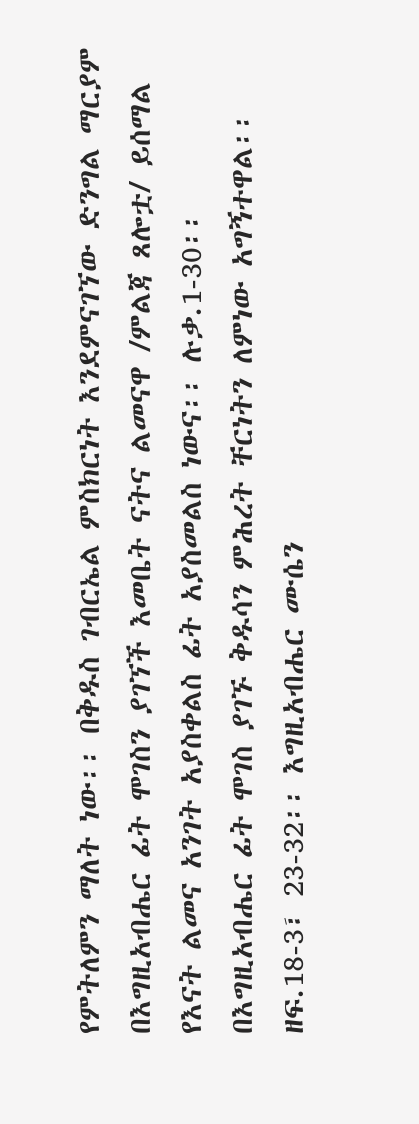የምትለምን ማለት ነው፡፡ በቅዱስ ገብርኤል ምስክርነት እንደምናገኘው ድንግል ማርያም በእግዚአብሔር ፊት ሞገስን ያገኘች እመቤት ናትና ልመናዋ /ምልጃ ጸሎቷ/ ይሰማል የእናት ልመና አንገት አያስቀልስ ፊት አያስመልስ ነውና፡፡ ሉቃ.1-30፡፡
በእግዚአብሔር ፊት ሞገስ ያገኙ ቅዱሳን ምሕረት ቸርነትን ለምነው አግኝተዋል፡፡ ዘፍ.18-3፣ 23-32፡፡ እግዚአብሔር ሙሴን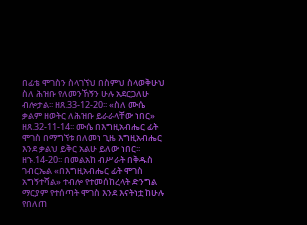በፊቴ ሞገስን ስላገኘህ በስምህ ስላወቅሁህ ስለ ሕዝቡ የለመንኸኝን ሁሉ አደርጋለሁ ብሎታል፡፡ ዘጸ.33-12-20፡፡ «ስለ ሙሴ ቃልም ዘወትር ለሕዝቡ ይራራላቸው ነበር» ዘጸ.32-11-14፡፡ ሙሴ በእግዚአብሔር ፊት ሞገስ በማግኘቱ በለመነ ጊዜ እግዚአብሔር እንደ ቃልህ ይቅር አልሁ ይለው ነበር፡፡ ዘኁ.14-20፡፡ በመልአከ ብሥራት በቅዱስ ገብርኤል «በእግዚአብሔር ፊት ሞገስ አግኝተሻል» ተብሎ የተመሰከረላት ድንግል ማርያም የተሰጣት ሞገስ እንደ እናትነቷ ከሁሉ የበለጠ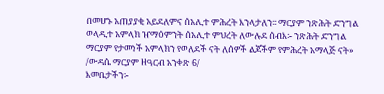በመሆኑ አጠያያቂ አይደለምና ሰአሊተ ምሕረት እንላታለን፡፡ ማርያም ንጽሕት ድንግል ወላዲተ አምላክ ዠማዕምንት ሰአሊተ ምህረት ለውሉደ ሰብእ፡- ንጽሕት ድንግል ማርያም የታመነች አምላክን የወለደች ናት ለሰዎች ልጆችም የምሕረት አማላጅ ናት» /ውዳሴ ማርያም ዘዓርብ አንቀጽ 6/
እመቤታችን፡-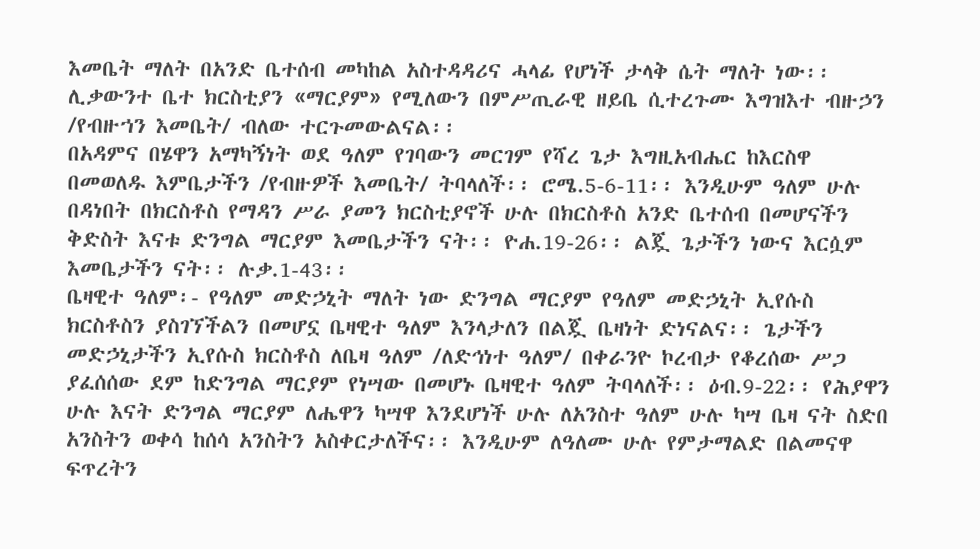እመቤት ማለት በአንድ ቤተሰብ መካከል አስተዳዳሪና ሓላፊ የሆነች ታላቅ ሴት ማለት ነው፡፡ ሊቃውንተ ቤተ ክርስቲያን «ማርያም» የሚለውን በምሥጢራዊ ዘይቤ ሲተረጉሙ እግዝእተ ብዙኃን /የብዙኀን እመቤት/ ብለው ተርጉመውልናል፡፡
በአዳምና በሄዋን አማካኝነት ወደ ዓለም የገባውን መርገም የሻረ ጌታ እግዚአብሔር ከእርስዋ በመወለዱ እምቤታችን /የብዙዎች እመቤት/ ትባላለች፡፡ ሮሜ.5-6-11፡፡ እንዲሁም ዓለም ሁሉ በዳነበት በክርስቶስ የማዳን ሥራ ያመን ክርስቲያኖች ሁሉ በክርስቶስ አንድ ቤተሰብ በመሆናችን ቅድስት እናቱ ድንግል ማርያም እመቤታችን ናት፡፡ ዮሐ.19-26፡፡ ልጇ ጌታችን ነውና እርሷም እመቤታችን ናት፡፡ ሉቃ.1-43፡፡
ቤዛዊተ ዓለም፡- የዓለም መድኃኒት ማለት ነው ድንግል ማርያም የዓለም መድኃኒት ኢየሱስ ክርስቶስን ያስገኘችልን በመሆኗ ቤዛዊተ ዓለም እንላታለን በልጇ ቤዛነት ድነናልና፡፡ ጌታችን መድኃኒታችን ኢየሱስ ክርስቶስ ለቤዛ ዓለም /ለድኅነተ ዓለም/ በቀራንዮ ኮረብታ የቆረሰው ሥጋ ያፈሰሰው ደም ከድንግል ማርያም የነሣው በመሆኑ ቤዛዊተ ዓለም ትባላለች፡፡ ዕብ.9-22፡፡ የሕያዋን ሁሉ እናት ድንግል ማርያም ለሔዋን ካሣዋ እንደሆነች ሁሉ ለአንስተ ዓለም ሁሉ ካሣ ቤዛ ናት ስድበ አንስትን ወቀሳ ከሰሳ አንስትን አስቀርታለችና፡፡ እንዲሁም ለዓለሙ ሁሉ የምታማልድ በልመናዋ ፍጥረትን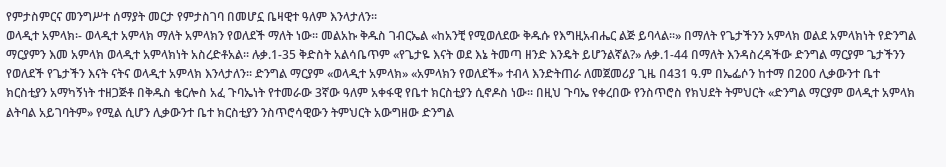የምታስምርና መንግሥተ ሰማያት መርታ የምታስገባ በመሆኗ ቤዛዊተ ዓለም እንላታለን፡፡
ወላዲተ አምላክ፡- ወላዲተ አምላክ ማለት አምላክን የወለደች ማለት ነው፡፡ መልአኩ ቅዱስ ገብርኤል «ከአንቺ የሚወለደው ቅዱሱ የእግዚአብሔር ልጅ ይባላል፡፡» በማለት የጌታችንን አምላክ ወልደ አምላክነት የድንግል ማርያምን እመ አምላክ ወላዲተ አምላክነት አስረድቶአል፡፡ ሉቃ.1-35 ቅድስት አልሳቤጥም «የጌታዬ እናት ወደ እኔ ትመጣ ዘንድ እንዴት ይሆንልኛል?» ሉቃ.1-44 በማለት እንዳስረዳችው ድንግል ማርያም ጌታችንን የወለደች የጌታችን እናት ናትና ወላዲተ አምላክ እንላታለን፡፡ ድንግል ማርያም «ወላዲተ አምላክ» «አምላክን የወለደች» ተብላ እንድትጠራ ለመጀመሪያ ጊዜ በ431 ዓ.ም በኤፌሶን ከተማ በ200 ሊቃውንተ ቤተ ክርስቲያን አማካኝነት ተዘጋጅቶ በቅዱስ ቄርሎስ አፈ ጉባኤነት የተመራው 3ኛው ዓለም አቀፋዊ የቤተ ክርስቲያን ሲኖዶስ ነው፡፡ በዚህ ጉባኤ የቀረበው የንስጥሮስ የክህደት ትምህርት «ድንግል ማርያም ወላዲተ አምላክ ልትባል አይገባትም» የሚል ሲሆን ሊቃውንተ ቤተ ክርስቲያን ንስጥሮሳዊውን ትምህርት አውግዘው ድንግል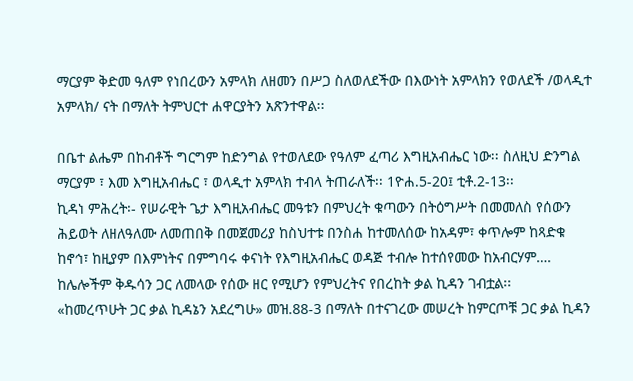ማርያም ቅድመ ዓለም የነበረውን አምላክ ለዘመን በሥጋ ስለወለደችው በእውነት አምላክን የወለደች /ወላዲተ አምላክ/ ናት በማለት ትምህርተ ሐዋርያትን አጽንተዋል፡፡

በቤተ ልሔም በከብቶች ግርግም ከድንግል የተወለደው የዓለም ፈጣሪ እግዚአብሔር ነው፡፡ ስለዚህ ድንግል ማርያም ፣ እመ እግዚአብሔር ፣ ወላዲተ አምላክ ተብላ ትጠራለች፡፡ 1ዮሐ.5-20፤ ቲቶ.2-13፡፡
ኪዳነ ምሕረት፡- የሠራዊት ጌታ እግዚአብሔር መዓቱን በምህረት ቁጣውን በትዕግሥት በመመለስ የሰውን ሕይወት ለዘለዓለሙ ለመጠበቅ በመጀመሪያ ከስህተቱ በንስሐ ከተመለሰው ከአዳም፣ ቀጥሎም ከጻድቁ ከኖኅ፣ ከዚያም በእምነትና በምግባሩ ቀናነት የእግዚአብሔር ወዳጅ ተብሎ ከተሰየመው ከአብርሃም…. ከሌሎችም ቅዱሳን ጋር ለመላው የሰው ዘር የሚሆን የምህረትና የበረከት ቃል ኪዳን ገብቷል፡፡
«ከመረጥሁት ጋር ቃል ኪዳኔን አደረግሁ» መዝ.88-3 በማለት በተናገረው መሠረት ከምርጦቹ ጋር ቃል ኪዳን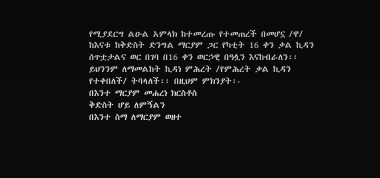የሚያደርግ ልዑል አምላክ ከተመረጡ የተመጠረች በመሆኗ /ዋ/ ከእናቱ ከቅድስት ድንግል ማርያም ጋር የካቲት 16 ቀን ቃል ኪዳን ሰጥቷታልና ወር በገባ በ16 ቀን ወርኃዊ በዓሏን እናከብራለን፡፡
ይህንንም ለማመልከት ኪዳነ ምሕረት /የምሕረት ቃል ኪዳን የተቀበለች/ ትባላለች፡፡ በዚህም ምክንያት፡-
በእንተ ማርያም መሐረነ ክርስቶስ
ቅድስት ሆይ ለምኝልን
በእንተ ስማ ለማርያም ወዘተ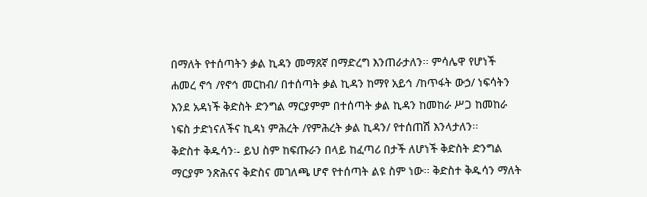በማለት የተሰጣትን ቃል ኪዳን መማጸኛ በማድረግ እንጠራታለን፡፡ ምሳሌዋ የሆነች ሐመረ ኖኅ /የኖኅ መርከብ/ በተሰጣት ቃል ኪዳን ከማየ አይኅ /ከጥፋት ውኃ/ ነፍሳትን እንደ አዳነች ቅድስት ድንግል ማርያምም በተሰጣት ቃል ኪዳን ከመከራ ሥጋ ከመከራ ነፍስ ታድነናለችና ኪዳነ ምሕረት /የምሕረት ቃል ኪዳን/ የተሰጠሽ እንላታለን፡፡
ቅድስተ ቅዱሳን፡- ይህ ስም ከፍጡራን በላይ ከፈጣሪ በታች ለሆነች ቅድስት ድንግል ማርያም ንጽሕናና ቅድስና መገለጫ ሆኖ የተሰጣት ልዩ ስም ነው፡፡ ቅድስተ ቅዱሳን ማለት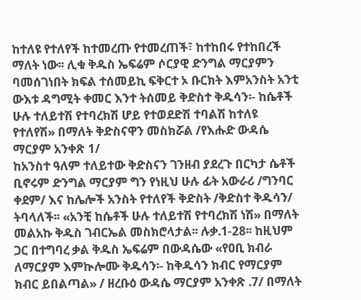ከተለዩ የተለየች ከተመረጡ የተመረጠች፣ ከተከበሩ የተከበረች ማለት ነው፡፡ ሊቁ ቅዱስ ኤፍሬም ሶርያዊ ድንግል ማርያምን ባመሰገነበት ክፍል ተሰመይኪ ፍቅርተ ኦ ቡርክት እምአንስት አንቲ ውእቱ ዳግሚት ቀመር እንተ ትሰመይ ቅድስተ ቅዱሳን፡- ከሴቶች ሁሉ ተለይተሽ የተባረክሽ ሆይ የተወደድሽ ተባልሽ ከተለዩ የተለየሽ» በማለት ቅድስናዋን መስክሯል /የእሑድ ውዳሴ ማርያም አንቀጽ 1/
ከአንስተ ዓለም ተለይተው ቅድስናን ገንዘብ ያደረጉ በርካታ ሴቶች ቢኖሩም ድንግል ማርያም ግን የነዚህ ሁሉ ፊት አውራሪ /ግንባር ቀደም/ እና ከሌሎች አንስት የተለየች ቅድስት /ቅድስተ ቅዱሳን/ ትባላለች፡፡ «አንቺ ከሴቶች ሁሉ ተለይተሽ የተባረክሽ ነሽ» በማለት መልአኩ ቅዱስ ገብርኤል መስክሮላታል፡፡ ሉቃ.1-28፡፡ ከዚህም ጋር በተግባረ ቃል ቅዱስ ኤፍሬም በውዳሴው «የዐቢ ክብራ ለማርያም እምኲሎሙ ቅዱሳን፡- ከቅዱሳን ክብር የማርያም ክብር ይበልጣል» / ዘረቡዕ ውዳሴ ማርያም አንቀጽ .7/ በማለት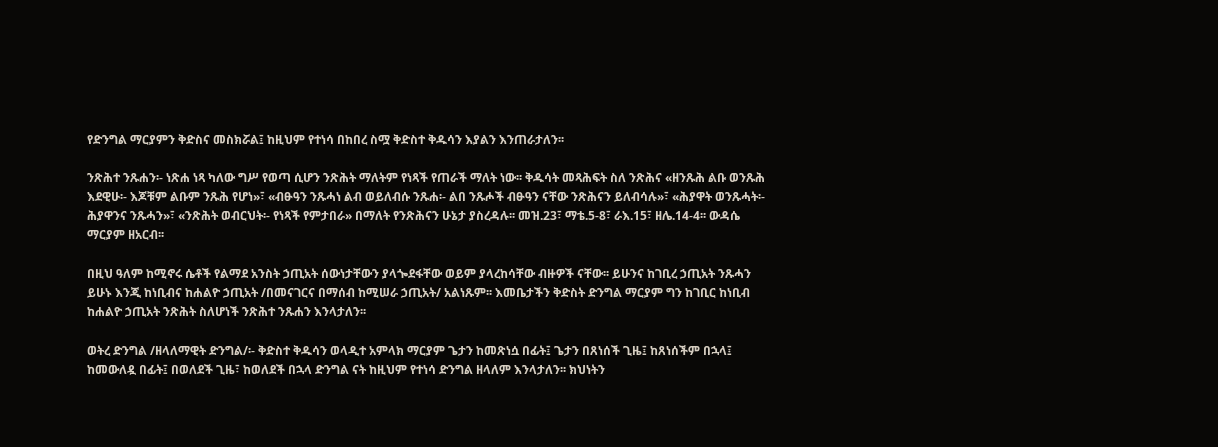የድንግል ማርያምን ቅድስና መስክሯል፤ ከዚህም የተነሳ በከበረ ስሟ ቅድስተ ቅዱሳን እያልን እንጠራታለን፡፡

ንጽሕተ ንጹሐን፡- ነጽሐ ነጻ ካለው ግሥ የወጣ ሲሆን ንጽሕት ማለትም የነጻች የጠራች ማለት ነው፡፡ ቅዱሳት መጻሕፍት ስለ ንጽሕና «ዘንጹሕ ልቡ ወንጹሕ እደዊሁ፡- እጆቹም ልቡም ንጹሕ የሆነ»፣ «ብፁዓን ንጹሓነ ልብ ወይለብሱ ንጹሐ፡- ልበ ንጹሖች ብፁዓን ናቸው ንጽሕናን ይለብሳሉ»፣ «ሕያዋት ወንጹሓት፡- ሕያዋንና ንጹሓን»፣ «ንጽሕት ወብርህት፡- የነጻች የምታበራ» በማለት የንጽሕናን ሁኔታ ያስረዳሉ፡፡ መዝ.23፣ ማቴ.5-8፣ ራእ.15፣ ዘሌ.14-4፡፡ ውዳሴ ማርያም ዘአርብ፡፡

በዚህ ዓለም ከሚኖሩ ሴቶች የልማደ አንስት ኃጢአት ሰውነታቸውን ያላጐደፋቸው ወይም ያላረከሳቸው ብዙዎች ናቸው፡፡ ይሁንና ከገቢረ ኃጢአት ንጹሓን ይሁኑ እንጂ ከነቢብና ከሐልዮ ኃጢአት /በመናገርና በማሰብ ከሚሠራ ኃጢአት/ አልነጹም፡፡ እመቤታችን ቅድስት ድንግል ማርያም ግን ከገቢር ከነቢብ ከሐልዮ ኃጢአት ንጽሕት ስለሆነች ንጽሕተ ንጹሐን እንላታለን፡፡

ወትረ ድንግል /ዘላለማዊት ድንግል/፡- ቅድስተ ቅዱሳን ወላዲተ አምላክ ማርያም ጌታን ከመጽነሷ በፊት፤ ጌታን በጸነሰች ጊዜ፤ ከጸነሰችም በኋላ፤ ከመውለዷ በፊት፤ በወለደች ጊዜ፣ ከወለደች በኋላ ድንግል ናት ከዚህም የተነሳ ድንግል ዘላለም እንላታለን፡፡ ክህነትን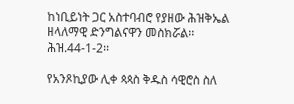ከነቢይነት ጋር አስተባብሮ የያዘው ሕዝቅኤል ዘላለማዊ ድንግልናዋን መስክሯል፡፡ ሕዝ.44-1-2፡፡

የአንጾኪያው ሊቀ ጳጳስ ቅዱስ ሳዊሮስ ስለ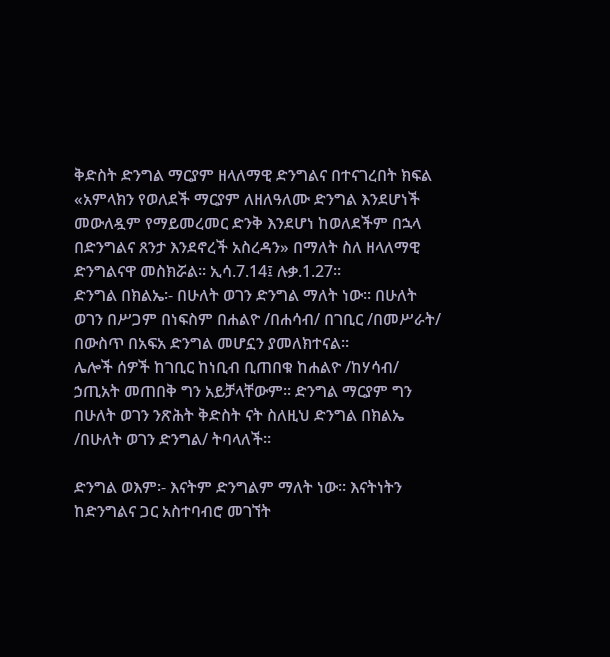ቅድስት ድንግል ማርያም ዘላለማዊ ድንግልና በተናገረበት ክፍል «አምላክን የወለደች ማርያም ለዘለዓለሙ ድንግል እንደሆነች መውለዷም የማይመረመር ድንቅ እንደሆነ ከወለደችም በኋላ በድንግልና ጸንታ እንደኖረች አስረዳን» በማለት ስለ ዘላለማዊ ድንግልናዋ መስክሯል፡፡ ኢሳ.7.14፤ ሉቃ.1.27፡፡
ድንግል በክልኤ፡- በሁለት ወገን ድንግል ማለት ነው፡፡ በሁለት ወገን በሥጋም በነፍስም በሐልዮ /በሐሳብ/ በገቢር /በመሥራት/ በውስጥ በአፍአ ድንግል መሆኗን ያመለክተናል፡፡
ሌሎች ሰዎች ከገቢር ከነቢብ ቢጠበቁ ከሐልዮ /ከሃሳብ/ ኃጢአት መጠበቅ ግን አይቻላቸውም፡፡ ድንግል ማርያም ግን በሁለት ወገን ንጽሕት ቅድስት ናት ስለዚህ ድንግል በክልኤ /በሁለት ወገን ድንግል/ ትባላለች፡፡

ድንግል ወእም፡- እናትም ድንግልም ማለት ነው፡፡ እናትነትን ከድንግልና ጋር አስተባብሮ መገኘት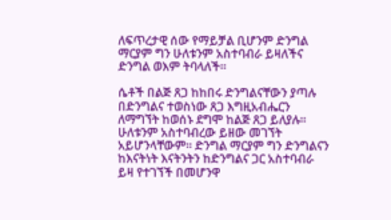ለፍጥረታዊ ሰው የማይቻል ቢሆንም ድንግል ማርያም ግን ሁለቱንም አስተባብራ ይዛለችና ድንግል ወእም ትባላለች፡፡

ሴቶች በልጅ ጸጋ ከከበሩ ድንግልናቸውን ያጣሉ በድንግልና ተወስነው ጸጋ እግዚአብሔርን ለማግኘት ከወሰኑ ደግሞ ከልጅ ጸጋ ይለያሉ፡፡ ሁለቱንም አስተባብረው ይዘው መገኘት አይሆንላቸውም፡፡ ድንግል ማርያም ግን ድንግልናን ከእናትነት እናትንትን ከድንግልና ጋር አስተባብራ ይዛ የተገኘች በመሆንዋ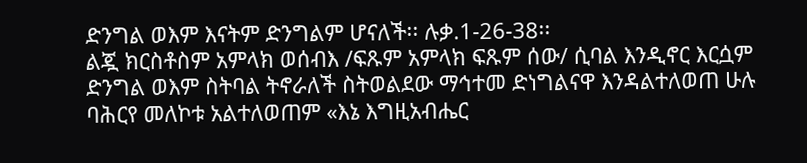ድንግል ወእም እናትም ድንግልም ሆናለች፡፡ ሉቃ.1-26-38፡፡
ልጇ ክርስቶስም አምላክ ወሰብእ /ፍጹም አምላክ ፍጹም ሰው/ ሲባል እንዲኖር እርሷም ድንግል ወእም ስትባል ትኖራለች ስትወልደው ማኅተመ ድነግልናዋ እንዳልተለወጠ ሁሉ ባሕርየ መለኮቱ አልተለወጠም «እኔ እግዚአብሔር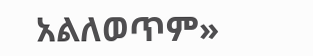አልለወጥም»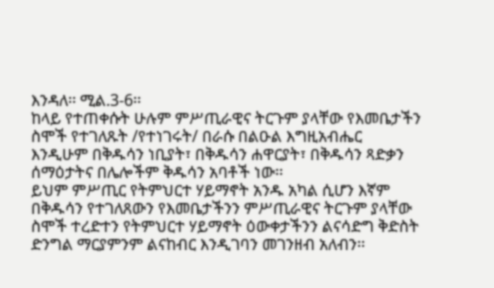እንዳለ፡፡ ሚል.3-6፡፡
ከላይ የተጠቀሱት ሁሉም ምሥጢራዊና ትርጉም ያላቸው የእመቤታችን ስሞች የተገለጹት /የተነገሩት/ በራሱ በልዑል እግዚአብሔር እንዲሁም በቅዱሳን ነቢያት፣ በቅዱሳን ሐዋርያት፣ በቅዱሳን ጻድቃን ሰማዕታትና በሌሎችም ቅዱሳን አባቶች ነው፡፡
ይህም ምሥጢር የትምህርተ ሃይማኖት አንዱ አካል ሲሆን እኛም በቅዱሳን የተገለጸውን የእመቤታችንን ምሥጢራዊና ትርጉም ያላቸው ስሞች ተረድተን የትምህርተ ሃይማኖት ዕውቀታችንን ልናሳድግ ቅድስት ድንግል ማርያምንም ልናከብር እንዲገባን መገንዘብ አለብን፡፡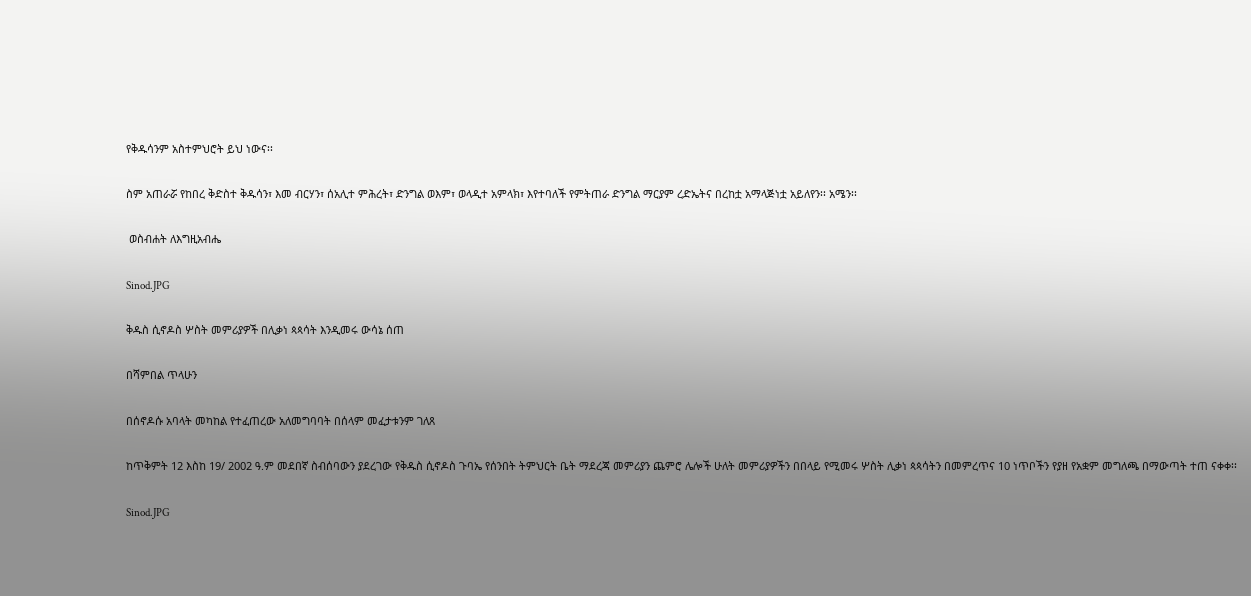የቅዱሳንም አስተምህሮት ይህ ነውና፡፡

ስም አጠራሯ የከበረ ቅድስተ ቅዱሳን፣ እመ ብርሃን፣ ሰአሊተ ምሕረት፣ ድንግል ወእም፣ ወላዲተ አምላክ፣ እየተባለች የምትጠራ ድንግል ማርያም ረድኤትና በረከቷ አማላጅነቷ አይለየን፡፡ አሜን፡፡

 ወስብሐት ለእግዚአብሔ

Sinod.JPG

ቅዱስ ሲኖዶስ ሦስት መምሪያዎች በሊቃነ ጳጳሳት እንዲመሩ ውሳኔ ሰጠ

በሻምበል ጥላሁን

በሰኖዶሱ አባላት መካከል የተፈጠረው አለመግባባት በሰላም መፈታቱንም ገለጸ

ከጥቅምት 12 እስከ 19/ 2002 ዓ.ም መደበኛ ስብሰባውን ያደረገው የቅዱስ ሲኖዶስ ጉባኤ የሰንበት ትምህርት ቤት ማደረጃ መምሪያን ጨምሮ ሌሎች ሁለት መምሪያዎችን በበላይ የሚመሩ ሦስት ሊቃነ ጳጳሳትን በመምረጥና 10 ነጥቦችን የያዘ የአቋም መግለጫ በማውጣት ተጠ ናቀቀ፡፡

Sinod.JPG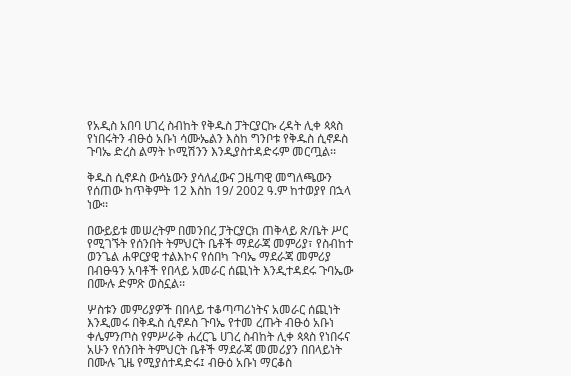የአዲስ አበባ ሀገረ ስብከት የቅዱስ ፓትርያርኩ ረዳት ሊቀ ጳጳስ የነበሩትን ብፁዕ አቡነ ሳሙኤልን እስከ ግንቦቱ የቅዱስ ሲኖዶስ ጉባኤ ድረስ ልማት ኮሚሽንን እንዲያስተዳድሩም መርጧል፡፡

ቅዱስ ሲኖዶስ ውሳኔውን ያሳለፈውና ጋዜጣዊ መግለጫውን የሰጠው ከጥቅምት 12 እስከ 19/ 2002 ዓ.ም ከተወያየ በኋላ ነው፡፡

በውይይቱ መሠረትም በመንበረ ፓትርያርክ ጠቅላይ ጽ/ቤት ሥር የሚገኙት የሰንበት ትምህርት ቤቶች ማደራጃ መምሪያ፣ የስብከተ ወንጌል ሐዋርያዊ ተልእኮና የሰበካ ጉባኤ ማደራጃ መምሪያ በብፁዓን አባቶች የበላይ አመራር ሰጪነት እንዲተዳደሩ ጉባኤው በሙሉ ድምጽ ወስኗል፡፡

ሦስቱን መምሪያዎች በበላይ ተቆጣጣሪነትና አመራር ሰጪነት እንዲመሩ በቅዱስ ሲኖዶስ ጉባኤ የተመ ረጡት ብፁዕ አቡነ ቀሌምንጦስ የምሥራቅ ሐረርጌ ሀገረ ስብከት ሊቀ ጳጳስ የነበሩና አሁን የሰንበት ትምህርት ቤቶች ማደራጃ መመሪያን በበላይነት በሙሉ ጊዜ የሚያሰተዳድሩ፤ ብፁዕ አቡነ ማርቆስ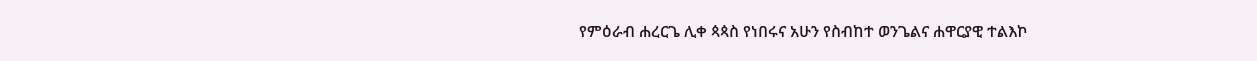የምዕራብ ሐረርጌ ሊቀ ጳጳስ የነበሩና አሁን የስብከተ ወንጌልና ሐዋርያዊ ተልእኮ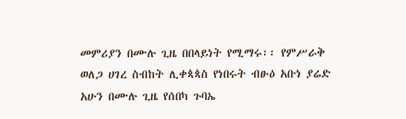መምሪያን በሙሉ ጊዜ በበላይነት የሚማሩ፡፡ የምሥራቅ ወለጋ ሀገረ ስብከት ሊቀጳጳስ የነበሩት ብፁዕ አቡነ ያሬድ አሁን በሙሉ ጊዜ የሰበካ ጉባኤ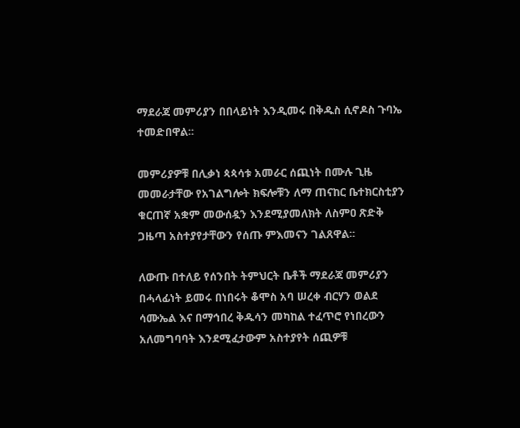ማደራጃ መምሪያን በበላይነት እንዲመሩ በቅዱስ ሲኖዶስ ጉባኤ ተመድበዋል፡፡

መምሪያዎቹ በሊቃነ ጳጳሳቱ አመራር ሰጪነት በሙሉ ጊዜ  መመራታቸው የአገልግሎት ክፍሎቹን ለማ ጠናከር ቤተክርስቲያን ቁርጠኛ አቋም መውሰዷን እንደሚያመለክት ለስምዐ ጽድቅ ጋዜጣ አስተያየታቸውን የሰጡ ምእመናን ገልጸዋል፡፡

ለውጡ በተለይ የሰንበት ትምህርት ቤቶች ማደራጃ መምሪያን በሓላፊነት ይመሩ በነበሩት ቆሞስ አባ ሠረቀ ብርሃን ወልደ ሳሙኤል እና በማኅበረ ቅዱሳን መካከል ተፈጥሮ የነበረውን አለመግባባት እንደሚፈታውም አስተያየት ሰጪዎቹ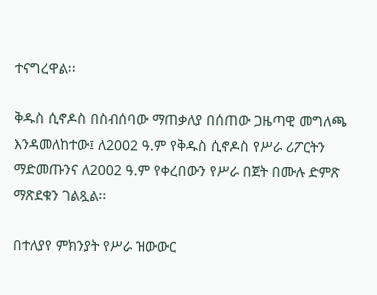ተናግረዋል፡፡

ቅዱስ ሲኖዶስ በስብሰባው ማጠቃለያ በሰጠው ጋዜጣዊ መግለጫ እንዳመለከተው፤ ለ2002 ዓ.ም የቅዱስ ሲኖዶስ የሥራ ሪፖርትን ማድመጡንና ለ2002 ዓ.ም የቀረበውን የሥራ በጀት በሙሉ ድምጽ ማጽደቁን ገልጿል፡፡

በተለያየ ምክንያት የሥራ ዝውውር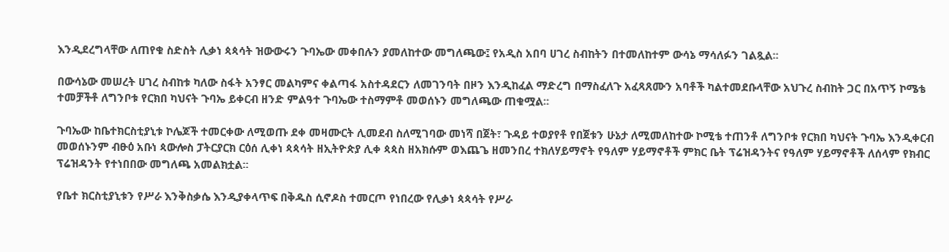እንዲደረግላቸው ለጠየቁ ስድስት ሊቃነ ጳጳሳት ዝውውሩን ጉባኤው መቀበሉን ያመለከተው መግለጫው፤ የአዲስ አበባ ሀገረ ስብከትን በተመለከተም ውሳኔ ማሳለፉን ገልጿል፡፡

በውሳኔው መሠረት ሀገረ ስብከቱ ካለው ስፋት አንፃር መልካምና ቀልጣፋ አስተዳደርን ለመገንባት በዞን እንዲከፈል ማድረግ በማስፈለጉ አፈጻጸሙን አባቶች ካልተመደቡላቸው አህጉረ ስብከት ጋር በአጥኝ ኮሜቴ ተመቻችቶ ለግንቦቱ የርክበ ካህናት ጉባኤ ይቀርብ ዘንድ ምልዓተ ጉባኤው ተስማምቶ መወሰኑን መግለጫው ጠቁሟል፡፡

ጉባኤው ከቤተክርስቲያኒቱ ኮሌጆች ተመርቀው ለሚወጡ ደቀ መዛሙርት ሊመደብ ስለሚገባው መነሻ በጀት፣ ጉዳይ ተወያየቶ የበጀቱን ሁኔታ ለሚመለከተው ኮሚቴ ተጠንቶ ለግንቦቱ የርክበ ካህናት ጉባኤ እንዲቀርብ መወሰኑንም ብፁዕ አቡነ ጳውሎስ ፓትርያርክ ርዕሰ ሊቀነ ጳጳሳት ዘኢትዮጵያ ሊቀ ጳጳስ ዘአክሱም ወእጨጌ ዘመንበረ ተክለሃይማኖት የዓለም ሃይማኖቶች ምክር ቤት ፕሬዝዳንትና የዓለም ሃይማኖቶች ለሰላም የክብር ፕሬዝዳንት የተነበበው መግለጫ አመልክቷል፡፡

የቤተ ክርስቲያኒቱን የሥራ እንቅስቃሴ እንዲያቀላጥፍ በቅዱስ ሲኖዶስ ተመርጦ የነበረው የሊቃነ ጳጳሳት የሥራ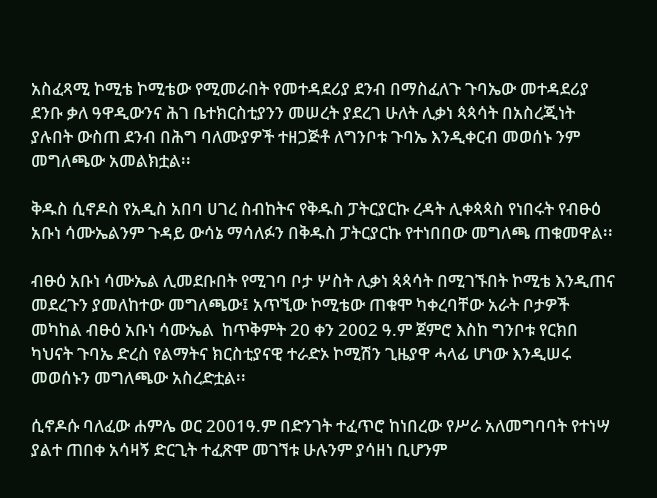አስፈጻሚ ኮሚቴ ኮሚቴው የሚመራበት የመተዳደሪያ ደንብ በማስፈለጉ ጉባኤው መተዳደሪያ ደንቡ ቃለ ዓዋዲውንና ሕገ ቤተክርስቲያንን መሠረት ያደረገ ሁለት ሊቃነ ጳጳሳት በአስረጂነት ያሉበት ውስጠ ደንብ በሕግ ባለሙያዎች ተዘጋጅቶ ለግንቦቱ ጉባኤ እንዲቀርብ መወሰኑ ንም መግለጫው አመልክቷል፡፡

ቅዱስ ሲኖዶስ የአዲስ አበባ ሀገረ ስብከትና የቅዱስ ፓትርያርኩ ረዳት ሊቀጳጳስ የነበሩት የብፁዕ አቡነ ሳሙኤልንም ጉዳይ ውሳኔ ማሳለፉን በቅዱስ ፓትርያርኩ የተነበበው መግለጫ ጠቁመዋል፡፡

ብፁዕ አቡነ ሳሙኤል ሊመደቡበት የሚገባ ቦታ ሦስት ሊቃነ ጳጳሳት በሚገኙበት ኮሚቴ እንዲጠና መደረጉን ያመለከተው መግለጫው፤ አጥኚው ኮሚቴው ጠቁሞ ካቀረባቸው አራት ቦታዎች መካከል ብፁዕ አቡነ ሳሙኤል  ከጥቅምት 20 ቀን 2002 ዓ.ም ጀምሮ እስከ ግንቦቱ የርክበ ካህናት ጉባኤ ድረስ የልማትና ክርስቲያናዊ ተራድኦ ኮሚሽን ጊዜያዋ ሓላፊ ሆነው እንዲሠሩ መወሰኑን መግለጫው አስረድቷል፡፡

ሲኖዶሱ ባለፈው ሐምሌ ወር 2001ዓ.ም በድንገት ተፈጥሮ ከነበረው የሥራ አለመግባባት የተነሣ ያልተ ጠበቀ አሳዛኝ ድርጊት ተፈጽሞ መገኘቱ ሁሉንም ያሳዘነ ቢሆንም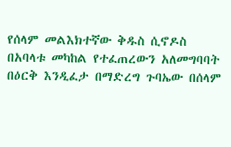የሰላም መልእክተኛው ቅዱስ ሲኖዶስ በአባላቱ መካከል የተፈጠረውን አለመግባባት በዕርቅ እንዲፈታ በማድረግ ጉባኤው በሰላም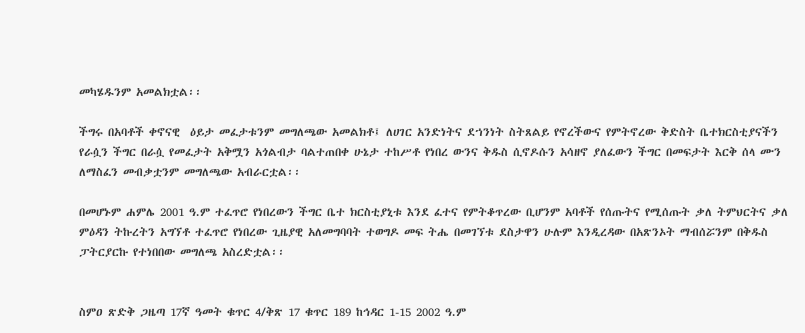መካሄዱንም አመልክቷል፡፡

ችግሩ በአባቶች ቀኖናዊ  ዕይታ መፈታቱንም መግለጫው አመልክቶ፤ ለሀገር አንድነትና ደኀንነት ስትጸልይ የኖረችውና የምትኖረው ቅድስት ቤተክርስቲያናችን የራሷን ችግር በራሷ የመፈታት አቅሟን አጎልብታ ባልተጠበቀ ሁኔታ ተከሥቶ የነበረ ውንና ቅዱስ ሲኖዶሱን አሳዘኖ ያለፈውን ችግር በመፍታት እርቅ ሰላ ሙን ለማስፈን መብቃቷንም መግለጫው አብራርቷል፡፡

በመሆኑም ሐምሌ 2001 ዓ.ም ተፈጥሮ የነበረውን ችግር ቤተ ክርስቲያኒቱ እንደ ፈተና የምትቆጥረው ቢሆንም አባቶች የሰጡትና የሚሰጡት ቃለ ትምህርትና ቃለ ምዕዳን ትኩረትን አግኘቶ ተፈጥሮ የነበረው ጊዜያዊ አለመግባባት ተወግዶ መፍ ትሔ በመገኘቱ ደስታዋን ሁሉም እንዲረዳው በአጽንኦት ማብሰሯንም በቅዱስ ፓትርያርኩ የተነበበው መግለጫ አስረድቷል፡፡


ስምዐ ጽድቅ ጋዜጣ 17ኛ ዓመት ቁጥር 4/ቅጽ 17 ቁጥር 189 ከኅዳር 1-15 2002 ዓ.ም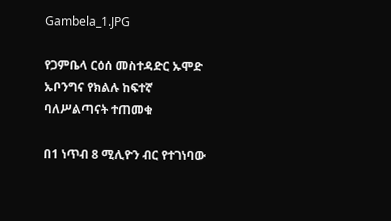Gambela_1.JPG

የጋምቤላ ርዕሰ መስተዳድር ኡሞድ ኡቦንግና የክልሉ ከፍተኛ ባለሥልጣናት ተጠመቁ

በ1 ነጥብ 8 ሚሊዮን ብር የተገነባው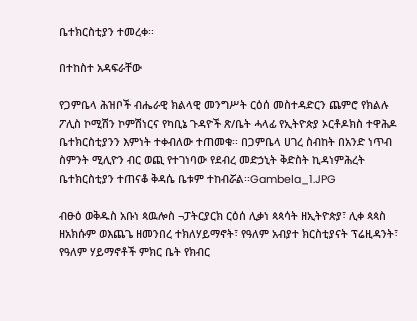ቤተክርስቲያን ተመረቀ፡፡

በተከስተ አዳፍራቸው

የጋምቤላ ሕዝቦች ብሔራዊ ክልላዊ መንግሥት ርዕሰ መስተዳድርን ጨምሮ የክልሉ ፖሊስ ኮሚሽን ኮምሽነርና የካቢኔ ጉዳዮች ጽ/ቤት ሓላፊ የኢትዮጵያ ኦርቶዶክስ ተዋሕዶ ቤተክርስቲያንን እምነት ተቀብለው ተጠመቁ፡፡ በጋምቤላ ሀገረ ስብከት በአንድ ነጥብ ስምንት ሚሊዮን ብር ወጪ የተገነባው የደብረ መድኃኒት ቅድስት ኪዳነምሕረት ቤተክርስቲያን ተጠናቆ ቅዳሴ ቤቱም ተከብሯል፡፡Gambela_1.JPG

ብፁዕ ወቅዱስ አቡነ ጳዉሎስ ¬ፓትርያርክ ርዕሰ ሊቃነ ጳጳሳት ዘኢትዮጵያ፣ ሊቀ ጳጳስ ዘአክሱም ወእጨጌ ዘመንበረ ተክለሃይማኖት፣ የዓለም አብያተ ክርስቲያናት ፕሬዚዳንት፣ የዓለም ሃይማኖቶች ምክር ቤት የክብር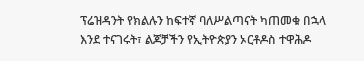ፕሬዝዳንት የክልሉን ከፍተኛ ባለሥልጣናት ካጠመቁ በኋላ እንደ ተናገሩት፣ ልጆቻችን የኢትዮጵያን ኦርቶዶስ ተዋሕዶ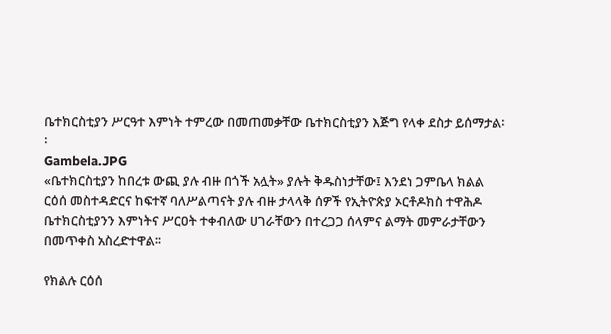ቤተክርስቲያን ሥርዓተ እምነት ተምረው በመጠመቃቸው ቤተክርስቲያን እጅግ የላቀ ደስታ ይሰማታል፡፡
Gambela.JPG
«ቤተክርስቲያን ከበረቱ ውጪ ያሉ ብዙ በጎች አሏት» ያሉት ቅዱስነታቸው፤ እንደነ ጋምቤላ ክልል ርዕሰ መስተዳድርና ከፍተኛ ባለሥልጣናት ያሉ ብዙ ታላላቅ ሰዎች የኢትዮጵያ ኦርቶዶክስ ተዋሕዶ ቤተክርስቲያንን እምነትና ሥርዐት ተቀብለው ሀገራቸውን በተረጋጋ ሰላምና ልማት መምራታቸውን በመጥቀስ አስረድተዋል፡፡

የክልሉ ርዕሰ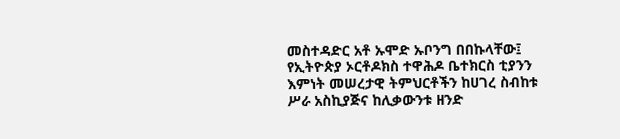መስተዳድር አቶ ኡሞድ ኡቦንግ በበኩላቸው፤ የኢትዮጵያ ኦርቶዶክስ ተዋሕዶ ቤተክርስ ቲያንን እምነት መሠረታዊ ትምህርቶችን ከሀገረ ስብከቱ ሥራ አስኪያጅና ከሊቃውንቱ ዘንድ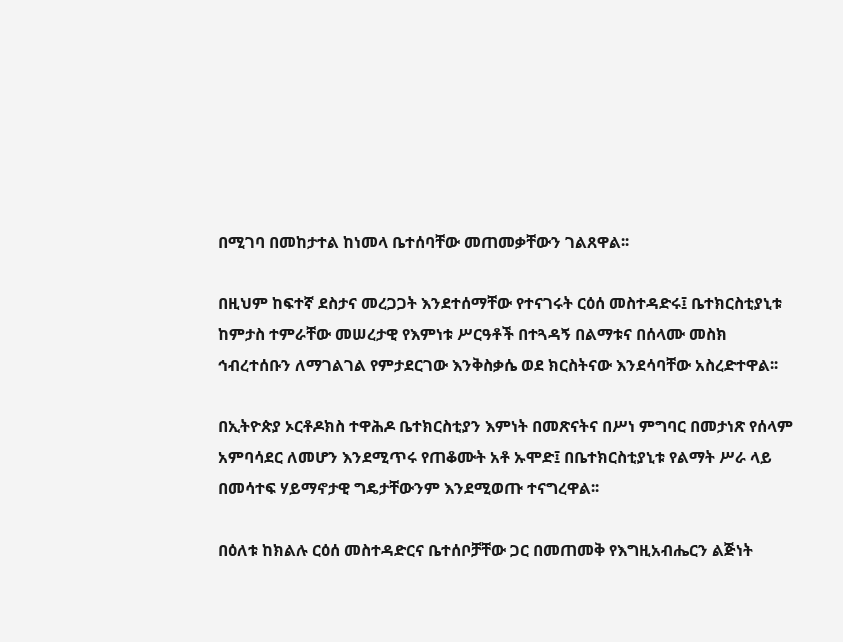በሚገባ በመከታተል ከነመላ ቤተሰባቸው መጠመቃቸውን ገልጸዋል፡፡

በዚህም ከፍተኛ ደስታና መረጋጋት እንደተሰማቸው የተናገሩት ርዕሰ መስተዳድሩ፤ ቤተክርስቲያኒቱ ከምታስ ተምራቸው መሠረታዊ የእምነቱ ሥርዓቶች በተጓዳኝ በልማቱና በሰላሙ መስክ ኅብረተሰቡን ለማገልገል የምታደርገው እንቅስቃሴ ወደ ክርስትናው እንደሳባቸው አስረድተዋል፡፡

በኢትዮጵያ ኦርቶዶክስ ተዋሕዶ ቤተክርስቲያን እምነት በመጽናትና በሥነ ምግባር በመታነጽ የሰላም አምባሳደር ለመሆን እንደሚጥሩ የጠቆሙት አቶ ኡሞድ፤ በቤተክርስቲያኒቱ የልማት ሥራ ላይ በመሳተፍ ሃይማኖታዊ ግዴታቸውንም እንደሚወጡ ተናግረዋል፡፡

በዕለቱ ከክልሉ ርዕሰ መስተዳድርና ቤተሰቦቻቸው ጋር በመጠመቅ የእግዚአብሔርን ልጅነት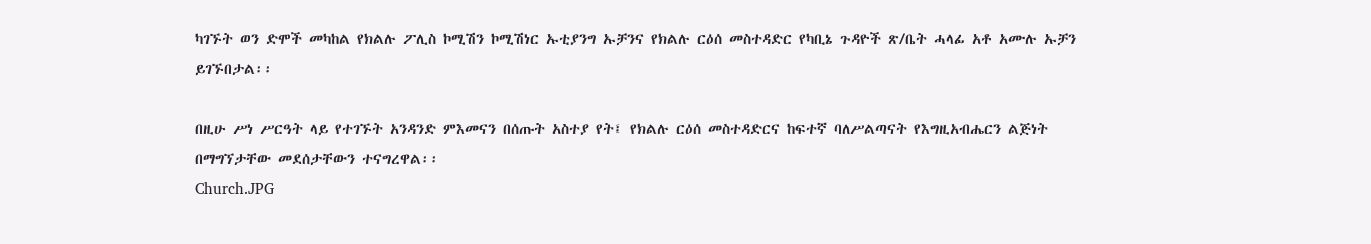ካገኙት ወን ድሞች መካከል የክልሉ ፖሊስ ኮሚሽን ኮሚሽነር ኡቲያንግ ኡቻንና የክልሉ ርዕሰ መስተዳድር የካቢኔ ጉዳዮች ጽ/ቤት ሓላፊ አቶ አሙሉ ኡቻን ይገኙበታል፡፡

በዚሁ ሥነ ሥርዓት ላይ የተገኙት አንዳንድ ምእመናን በሰጡት አስተያ የት፤ የክልሉ ርዕሰ መስተዳድርና ከፍተኛ ባለሥልጣናት የእግዚአብሔርን ልጅነት በማግኘታቸው መደሰታቸውን ተናግረዋል፡፡
Church.JPG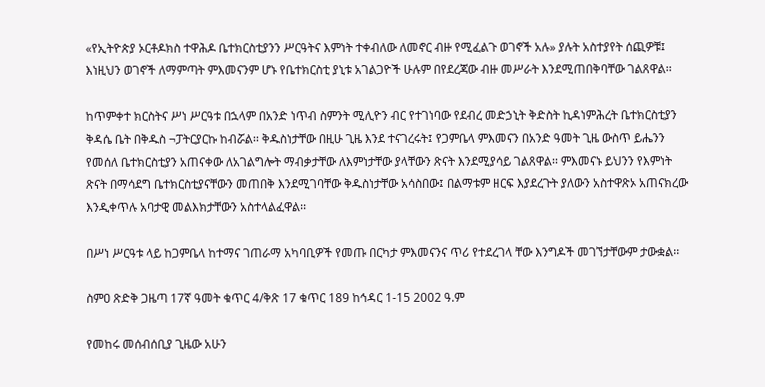«የኢትዮጵያ ኦርቶዶክስ ተዋሕዶ ቤተክርስቲያንን ሥርዓትና እምነት ተቀብለው ለመኖር ብዙ የሚፈልጉ ወገኖች አሉ» ያሉት አስተያየት ሰጪዎቹ፤ እነዚህን ወገኖች ለማምጣት ምእመናንም ሆኑ የቤተክርስቲ ያኒቱ አገልጋዮች ሁሉም በየደረጃው ብዙ መሥራት እንደሚጠበቅባቸው ገልጸዋል፡፡

ከጥምቀተ ክርስትና ሥነ ሥርዓቱ በኋላም በአንድ ነጥብ ስምንት ሚሊዮን ብር የተገነባው የደብረ መድኃኒት ቅድስት ኪዳነምሕረት ቤተክርስቲያን ቅዳሴ ቤት በቅዱስ ¬ፓትርያርኩ ከብሯል፡፡ ቅዱስነታቸው በዚሁ ጊዜ እንደ ተናገረሩት፤ የጋምቤላ ምእመናን በአንድ ዓመት ጊዜ ውስጥ ይሔንን የመሰለ ቤተክርስቲያን አጠናቀው ለአገልግሎት ማብቃታቸው ለእምነታቸው ያላቸውን ጽናት እንደሚያሳይ ገልጸዋል፡፡ ምእመናኑ ይህንን የእምነት ጽናት በማሳደግ ቤተክርስቲያናቸውን መጠበቅ እንደሚገባቸው ቅዱስነታቸው አሳስበው፤ በልማቱም ዘርፍ እያደረጉት ያለውን አስተዋጽኦ አጠናክረው እንዲቀጥሉ አባታዊ መልእክታቸውን አስተላልፈዋል፡፡

በሥነ ሥርዓቱ ላይ ከጋምቤላ ከተማና ገጠራማ አካባቢዎች የመጡ በርካታ ምእመናንና ጥሪ የተደረገላ ቸው እንግዶች መገኘታቸውም ታውቋል፡፡

ስምዐ ጽድቅ ጋዜጣ 17ኛ ዓመት ቁጥር 4/ቅጽ 17 ቁጥር 189 ከኅዳር 1-15 2002 ዓ.ም

የመከሩ መሰብሰቢያ ጊዜው አሁን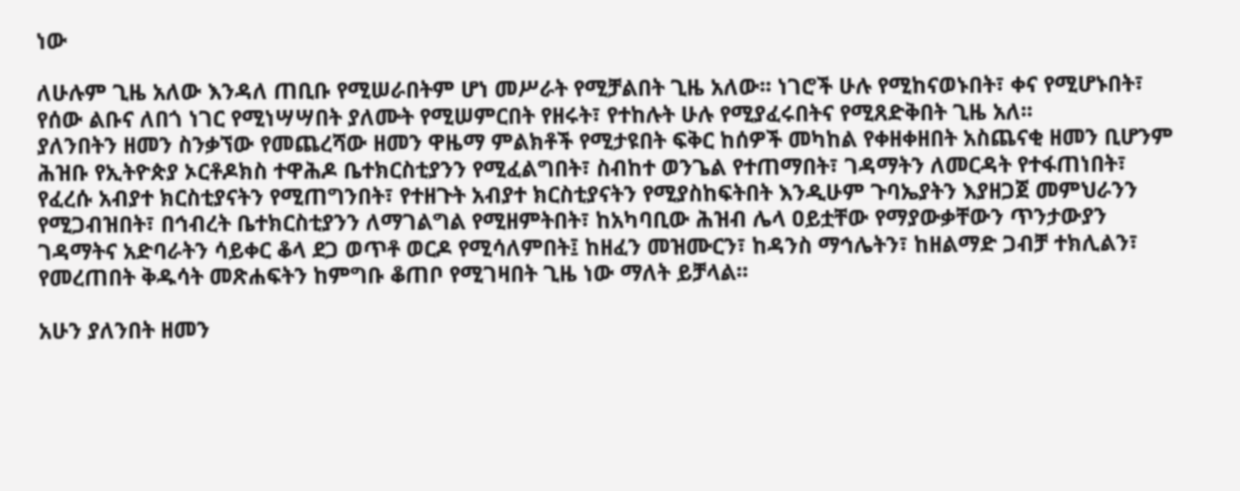ነው

ለሁሉም ጊዜ አለው እንዳለ ጠቢቡ የሚሠራበትም ሆነ መሥራት የሚቻልበት ጊዜ አለው፡፡ ነገሮች ሁሉ የሚከናወኑበት፣ ቀና የሚሆኑበት፣ የሰው ልቡና ለበጎ ነገር የሚነሣሣበት ያለሙት የሚሠምርበት የዘሩት፣ የተከሉት ሁሉ የሚያፈሩበትና የሚጸድቅበት ጊዜ አለ፡፡
ያለንበትን ዘመን ስንቃኘው የመጨረሻው ዘመን ዋዜማ ምልክቶች የሚታዩበት ፍቅር ከሰዎች መካከል የቀዘቀዘበት አስጨናቂ ዘመን ቢሆንም ሕዝቡ የኢትዮጵያ ኦርቶዶክስ ተዋሕዶ ቤተክርስቲያንን የሚፈልግበት፣ ስብከተ ወንጌል የተጠማበት፣ ገዳማትን ለመርዳት የተፋጠነበት፣ የፈረሱ አብያተ ክርስቲያናትን የሚጠግንበት፣ የተዘጉት አብያተ ክርስቲያናትን የሚያስከፍትበት እንዲሁም ጉባኤያትን እያዘጋጀ መምህራንን የሚጋብዝበት፣ በኅብረት ቤተክርስቲያንን ለማገልግል የሚዘምትበት፣ ከአካባቢው ሕዝብ ሌላ ዐይቷቸው የማያውቃቸውን ጥንታውያን ገዳማትና አድባራትን ሳይቀር ቆላ ደጋ ወጥቶ ወርዶ የሚሳለምበት፤ ከዘፈን መዝሙርን፣ ከዳንስ ማኅሌትን፣ ከዘልማድ ጋብቻ ተክሊልን፣ የመረጠበት ቅዱሳት መጽሐፍትን ከምግቡ ቆጠቦ የሚገዛበት ጊዜ ነው ማለት ይቻላል፡፡

አሁን ያለንበት ዘመን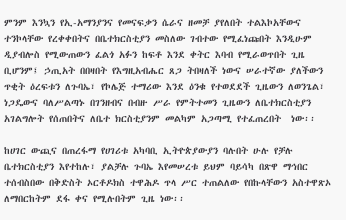ምንም እንኳን የኢ-አማንያንና የመናፍቃን ሴራና ዘመቻ ያየለበት ተልእኮአቸውና ተንኮላቸው የረቀቀበትና በቤተክርስቲያን መስለው ገብተው የሚፈነጩበት እንዲሁም ዲያብሎስ የሚውጠውን ፈልጎ አፉን ከፍቶ እንደ ቀትር እባብ የሚራወጥበት ጊዜ ቢሆንም፤ ኃጢአት በበዛበት የእግዚአብሔር ጸጋ ትበዛለች ነውና ሠራተኛው ያለችውን ጥቂት ዕረፍቱን ለጉባኤ፣ የኮሌጅ ተማሪው እንደ ዕንቁ የተወደደች ጊዜውን ለወንጌል፣ ነጋዴውና ባለሥልጣኑ በገንዘብና በብዙ ሥራ የምትተመን ጊዜውን ለቤተክርስቲያን አገልግሎት የሰጠበትና ለቤተ ክርስቲያንም መልካም አጋጣሚ የተፈጠረበት  ነው፡፡

ከሀገር ውጪና በጠረፋማ የሀገሪቱ አካባቢ ኢትዮጵያውያን ባሉበት ሁሉ የቻሉ ቤተክርስቲያን እየተከሉ፣ ያልቻሉ ጉባኤ እየመሠረቱ ይህም ባይሳካ በጽዋ ማኅበር ተሰብስበው በቅድስት ኦርቶዶክስ ተዋሕዶ ጥላ ሥር ተጠልለው የበኩላቸውን አስተዋጽኦ ለማበርከትም ደፋ ቀና የሚሉበትም ጊዜ ነው፡፡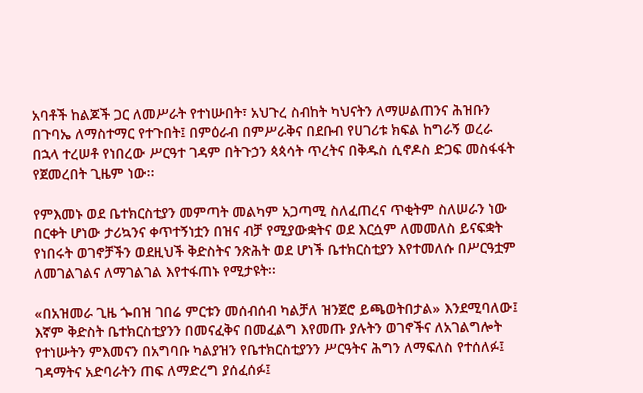አባቶች ከልጆች ጋር ለመሥራት የተነሡበት፣ አህጉረ ስብከት ካህናትን ለማሠልጠንና ሕዝቡን በጉባኤ ለማስተማር የተጉበት፤ በምዕራብ በምሥራቅና በደቡብ የሀገሪቱ ክፍል ከግራኝ ወረራ በኋላ ተረሠቶ የነበረው ሥርዓተ ገዳም በትጉኃን ጳጳሳት ጥረትና በቅዱስ ሲኖዶስ ድጋፍ መስፋፋት የጀመረበት ጊዜም ነው፡፡

የምእመኑ ወደ ቤተክርስቲያን መምጣት መልካም አጋጣሚ ስለፈጠረና ጥቂትም ስለሠራን ነው በርቀት ሆነው ታሪኳንና ቀጥተኝነቷን በዝና ብቻ የሚያውቋትና ወደ እርሷም ለመመለስ ይናፍቋት የነበሩት ወገኖቻችን ወደዚህች ቅድስትና ንጽሕት ወደ ሆነች ቤተክርስቲያን እየተመለሱ በሥርዓቷም ለመገልገልና ለማገልገል እየተፋጠኑ የሚታዩት፡፡

«በአዝመራ ጊዜ ጐበዝ ገበሬ ምርቱን መሰብሰብ ካልቻለ ዝንጀሮ ይጫወትበታል» እንደሚባለው፤ እኛም ቅድስት ቤተክርስቲያንን በመናፈቅና በመፈልግ እየመጡ ያሉትን ወገኖችና ለአገልግሎት የተነሡትን ምእመናን በአግባቡ ካልያዝን የቤተክርስቲያንን ሥርዓትና ሕግን ለማፍለስ የተሰለፉ፤ ገዳማትና አድባራትን ጠፍ ለማድረግ ያሰፈሰፉ፤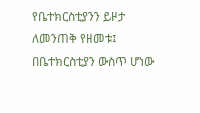የቤተክርስቲያንን ይዞታ ለመንጠቅ የዘመቱ፤ በቤተክርስቲያን ውስጥ ሆነው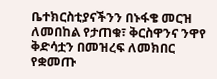ቤተክርስቲያናችንን በኑፋቄ መርዝ ለመበከል የታጠቁ፣ ቅርስዋንና ንዋየ ቅድሳቷን በመዝረፍ ለመክበር የቋመጡ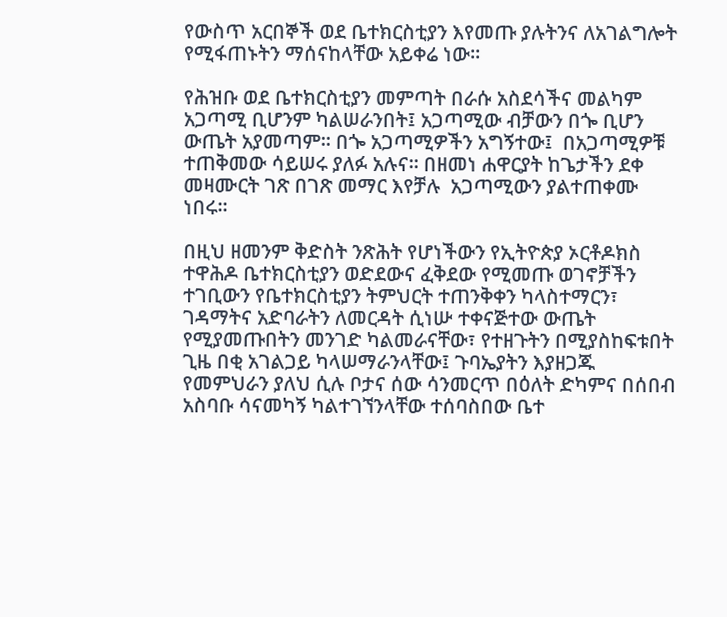የውስጥ አርበኞች ወደ ቤተክርስቲያን እየመጡ ያሉትንና ለአገልግሎት የሚፋጠኑትን ማሰናከላቸው አይቀሬ ነው፡፡

የሕዝቡ ወደ ቤተክርስቲያን መምጣት በራሱ አስደሳችና መልካም አጋጣሚ ቢሆንም ካልሠራንበት፤ አጋጣሚው ብቻውን በጐ ቢሆን ውጤት አያመጣም፡፡ በጐ አጋጣሚዎችን አግኝተው፤  በአጋጣሚዎቹ ተጠቅመው ሳይሠሩ ያለፉ አሉና፡፡ በዘመነ ሐዋርያት ከጌታችን ደቀ መዛሙርት ገጽ በገጽ መማር እየቻሉ  አጋጣሚውን ያልተጠቀሙ ነበሩ፡፡

በዚህ ዘመንም ቅድስት ንጽሕት የሆነችውን የኢትዮጵያ ኦርቶዶክስ ተዋሕዶ ቤተክርስቲያን ወድደውና ፈቅደው የሚመጡ ወገኖቻችን ተገቢውን የቤተክርስቲያን ትምህርት ተጠንቅቀን ካላስተማርን፣ ገዳማትና አድባራትን ለመርዳት ሲነሡ ተቀናጅተው ውጤት የሚያመጡበትን መንገድ ካልመራናቸው፣ የተዘጉትን በሚያስከፍቱበት ጊዜ በቂ አገልጋይ ካላሠማራንላቸው፤ ጉባኤያትን እያዘጋጁ የመምህራን ያለህ ሲሉ ቦታና ሰው ሳንመርጥ በዕለት ድካምና በሰበብ አስባቡ ሳናመካኝ ካልተገኘንላቸው ተሰባስበው ቤተ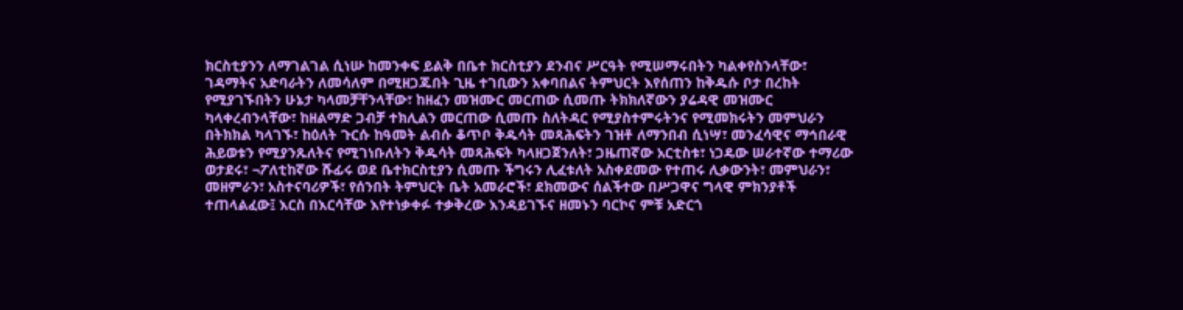ክርስቲያንን ለማገልገል ሲነሡ ከመንቀፍ ይልቅ በቤተ ክርስቲያን ደንብና ሥርዓት የሚሠማሩበትን ካልቀየስንላቸው፣ ገዳማትና አድባራትን ለመሳለም በሚዘጋጁበት ጊዜ ተገቢውን አቀባበልና ትምህርት እየሰጠን ከቅዱሱ ቦታ በረከት የሚያገኙበትን ሁኔታ ካላመቻቸንላቸው፣ ከዘፈን መዝሙር መርጠው ሲመጡ ትክክለኛውን ያሬዳዊ መዝሙር ካላቀረብንላቸው፣ ከዘልማድ ጋብቻ ተክሊልን መርጠው ሲመጡ ስለትዳር የሚያስተምሩትንና የሚመክሩትን መምህራን በትክክል ካላገኙ፣ ከዕለት ጉርሱ ከዓመት ልብሱ ቆጥቦ ቅዱሳት መጻሕፍትን ገዝቶ ለማንበብ ሲነሣ፣ መንፈሳዊና ማኅበራዊ ሕይወቱን የሚያንጹለትና የሚገነቡለትን ቅዱሳት መጻሕፍት ካላዘጋጀንለት፣ ጋዜጠኛው አርቲስቱ፣ ነጋዴው ሠራተኛው ተማሪው ወታደሩ፣ ¬ፖለቲከኛው ሹፊሩ ወደ ቤተክርስቲያን ሲመጡ ችግሩን ሊፈቱለት አስቀደመው የተጠሩ ሊቃውንት፣ መምህራን፣ መዘምራን፣ አስተናባሪዎች፣ የሰንበት ትምህርት ቤት አመራሮች፣ ደክመውና ሰልችተው በሥጋዋና ግላዊ ምክንያቶች ተጠላልፈው፤ እርስ በእርሳቸው እየተነቃቀፉ ተቃቅረው እንዳይገኙና ዘመኑን ባርኮና ምቹ አድርጎ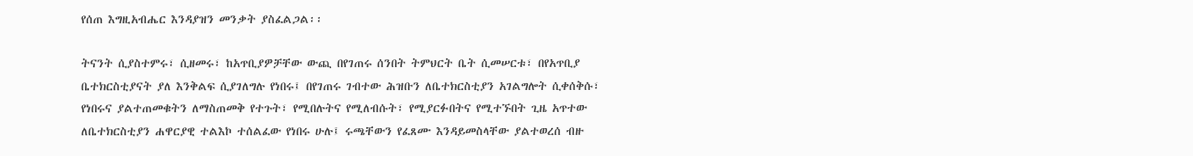የሰጠ እግዚአብሔር እንዳያዝን መንቃት ያስፈልጋል፡፡

ትናንት ሲያስተምሩ፣ ሲዘመሩ፣ ከአጥቢያዎቻቸው ውጪ በየገጠሩ ሰንበት ትምህርት ቤት ሲመሠርቱ፣ በየአጥቢያ ቤተክርስቲያናት ያለ እንቅልፍ ሲያገለግሉ የነበሩ፤ በየገጠሩ ገብተው ሕዝቡን ለቤተክርስቲያን አገልግሎት ሲቀሰቅሱ፣ የነበሩና ያልተጠመቁትን ለማስጠመቅ የተጉት፣ የሚበሉትና የሚለብሱት፣ የሚያርፉበትና የሚተኙበት ጊዜ አጥተው ለቤተክርስቲያን ሐዋርያዊ ተልእኮ ተሰልፈው የነበሩ ሁሉ፤ ሩጫቸውን የፈጸሙ እንዳይመስላቸው ያልተወረሰ ብዙ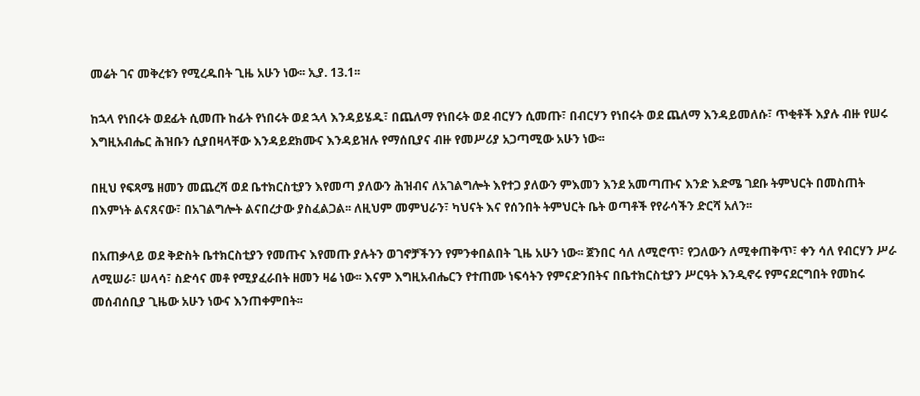መሬት ገና መቅረቱን የሚረዱበት ጊዜ አሁን ነው፡፡ ኢያ. 13.1፡፡

ከኋላ የነበሩት ወደፊት ሲመጡ ከፊት የነበሩት ወደ ኋላ እንዳይሄዱ፣ በጨለማ የነበሩት ወደ ብርሃን ሲመጡ፣ በብርሃን የነበሩት ወደ ጨለማ እንዳይመለሱ፣ ጥቂቶች እያሉ ብዙ የሠሩ እግዚአብሔር ሕዝቡን ሲያበዛላቸው እንዳይደክሙና እንዳይዝሉ የማሰቢያና ብዙ የመሥሪያ አጋጣሚው አሁን ነው፡፡

በዚህ የፍጻሜ ዘመን መጨረሻ ወደ ቤተክርስቲያን እየመጣ ያለውን ሕዝብና ለአገልግሎት እየተጋ ያለውን ምእመን እንደ አመጣጡና እንድ እድሜ ገደቡ ትምህርት በመስጠት በእምነት ልናጸናው፣ በአገልግሎት ልናበረታው ያስፈልጋል፡፡ ለዚህም መምህራን፣ ካህናት እና የሰንበት ትምህርት ቤት ወጣቶች የየራሳችን ድርሻ አለን፡፡

በአጠቃላይ ወደ ቅድስት ቤተክርስቲያን የመጡና እየመጡ ያሉትን ወገኖቻችንን የምንቀበልበት ጊዜ አሁን ነው፡፡ ጀንበር ሳለ ለሚሮጥ፣ የጋለውን ለሚቀጠቅጥ፣ ቀን ሳለ የብርሃን ሥራ ለሚሠራ፣ ሠላሳ፣ ስድሳና መቶ የሚያፈራበት ዘመን ዛሬ ነው፡፡ እናም እግዚአብሔርን የተጠሙ ነፍሳትን የምናድንበትና በቤተክርስቲያን ሥርዓት እንዲኖሩ የምናደርግበት የመከሩ መሰብሰቢያ ጊዜው አሁን ነውና እንጠቀምበት፡፡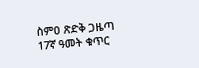ስምዐ ጽድቅ ጋዜጣ 17ኛ ዓመት ቁጥር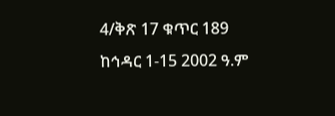4/ቅጽ 17 ቁጥር 189 ከኅዳር 1-15 2002 ዓ.ም